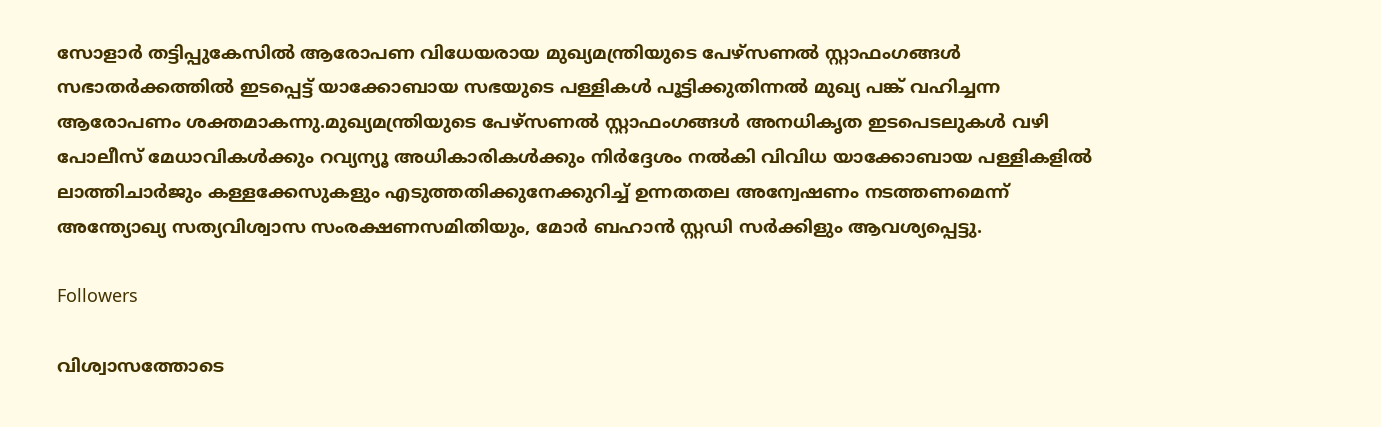സോളാര്‍ തട്ടിപ്പുകേസില്‍ ആരോപണ വിധേയരായ മുഖ്യമന്ത്രിയുടെ പേഴ്സണല്‍ സ്റ്റാഫംഗങ്ങള്‍ സഭാതര്‍ക്കത്തില്‍ ഇടപ്പെട്ട് യാക്കോബായ സഭയുടെ പള്ളികള്‍ പൂട്ടിക്കുതിന്നല്‍ മുഖ്യ പങ്ക് വഹിച്ചന്ന ആരോപണം ശക്തമാകന്നു.മുഖ്യമന്ത്രിയുടെ പേഴ്സണല്‍ സ്റ്റാഫംഗങ്ങള്‍ അനധികൃത ഇടപെടലുകള്‍ വഴി പോലീസ് മേധാവികള്‍ക്കും റവ്യന്യൂ അധികാരികള്‍ക്കും നിര്‍ദ്ദേശം നല്‍കി വിവിധ യാക്കോബായ പള്ളികളില്‍ ലാത്തിചാര്‍ജും കള്ളക്കേസുകളും എടുത്തതിക്കുനേക്കുറിച്ച് ഉന്നതതല അന്വേഷണം നടത്തണമെന്ന് അന്ത്യോഖ്യ സത്യവിശ്വാസ സംരക്ഷണസമിതിയും, മോര്‍ ബഹാന്‍ സ്റ്റഡി സര്‍ക്കിളും ആവശ്യപ്പെട്ടു.

Followers

വിശ്വാസത്തോടെ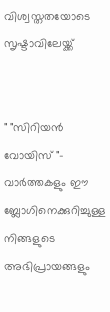വിശ്വസ്തതയോടെ സൃഷ്ടാവിലേയ്ക്ക്


" "സിറിയന്‍ വോയിസ്‌ "- വാര്‍ത്തകളും ഈ ബ്ലോഗിനെക്കുറിച്ചുള്ള നിങ്ങളുടെ അഭിപ്രായങ്ങളും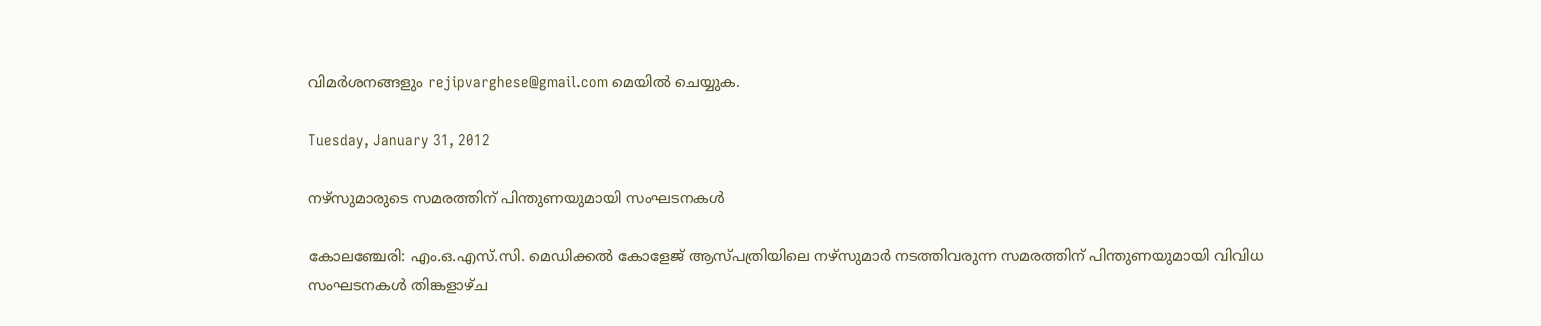വിമര്‍ശനങ്ങളും rejipvarghese@gmail.com മെയില്‍ ചെയ്യുക.

Tuesday, January 31, 2012

നഴ്‌സുമാരുടെ സമരത്തിന് പിന്തുണയുമായി സംഘടനകള്‍

കോലഞ്ചേരി: എം.ഒ.എസ്.സി. മെഡിക്കല്‍ കോളേജ് ആസ്പത്രിയിലെ നഴ്‌സുമാര്‍ നടത്തിവരുന്ന സമരത്തിന് പിന്തുണയുമായി വിവിധ സംഘടനകള്‍ തിങ്കളാഴ്ച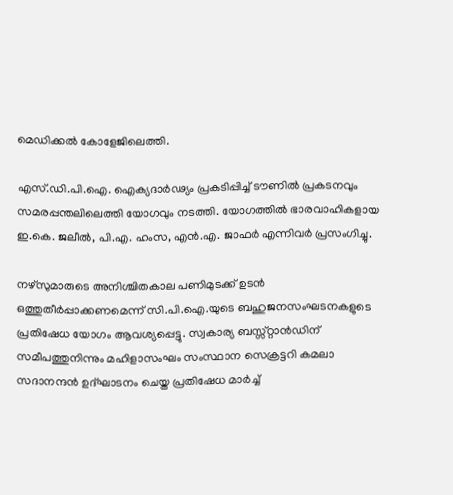മെഡിക്കല്‍ കോളേജിലെത്തി.

എസ്.ഡി.പി.ഐ. ഐക്യദാര്‍ഢ്യം പ്രകടിപ്പിച്ച് ടൗണില്‍ പ്രകടനവും സമരപ്പന്തലിലെത്തി യോഗവും നടത്തി. യോഗത്തില്‍ ഭാരവാഹികളായ ഇ.കെ. ജലീല്‍, പി.എ. ഹംസ, എന്‍.എ. ജാഫര്‍ എന്നിവര്‍ പ്രസംഗിച്ചു.

നഴ്‌സുമാരുടെ അനിശ്ചിതകാല പണിമുടക്ക് ഉടന്‍ ഒത്തുതീര്‍പ്പാക്കണമെന്ന് സി.പി.ഐ.യുടെ ബഹുജനസംഘടനകളുടെ പ്രതിഷേധ യോഗം ആവശ്യപ്പെട്ടു. സ്വകാര്യ ബസ്സ്റ്റാന്‍ഡിന് സമീപത്തുനിന്നും മഹിളാസംഘം സംസ്ഥാന സെക്രട്ടറി കമലാ സദാനന്ദന്‍ ഉദ്ഘാടനം ചെയ്ത പ്രതിഷേധ മാര്‍ച്ച്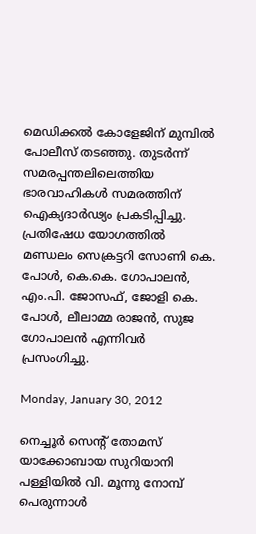മെഡിക്കല്‍ കോളേജിന് മുമ്പില്‍ പോലീസ് തടഞ്ഞു. തുടര്‍ന്ന് സമരപ്പന്തലിലെത്തിയ ഭാരവാഹികള്‍ സമരത്തിന് ഐക്യദാര്‍ഢ്യം പ്രകടിപ്പിച്ചു.
പ്രതിഷേധ യോഗത്തില്‍ മണ്ഡലം സെക്രട്ടറി സോണി കെ. പോള്‍, കെ.കെ. ഗോപാലന്‍, എം.പി. ജോസഫ്, ജോളി കെ. പോള്‍, ലീലാമ്മ രാജന്‍, സുജ ഗോപാലന്‍ എന്നിവര്‍ പ്രസംഗിച്ചു.

Monday, January 30, 2012

നെച്ചൂര്‍ സെന്റ്‌ തോമസ്‌ യാക്കോബായ സുറിയാനി പള്ളിയില്‍ വി. മൂന്നു നോമ്പ് പെരുന്നാള്‍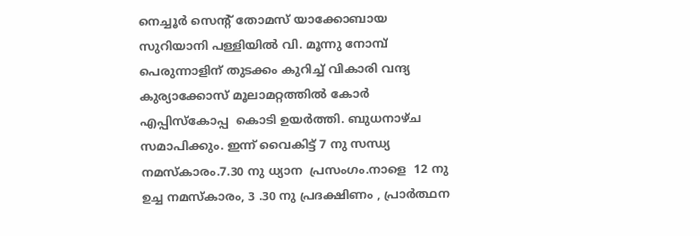നെച്ചൂര്‍ സെന്റ്‌ തോമസ്‌ യാക്കോബായ സുറിയാനി പള്ളിയില്‍ വി. മൂന്നു നോമ്പ് പെരുന്നാളിന് തുടക്കം കുറിച്ച് വികാരി വന്ദ്യ കുര്യാക്കോസ് മൂലാമറ്റത്തില്‍ കോര്‍ എപ്പിസ്കോപ്പ  കൊടി ഉയര്‍ത്തി. ബുധനാഴ്ച സമാപിക്കും. ഇന്ന് വൈകിട്ട് 7 നു സന്ധ്യ നമസ്കാരം.7.30 നു ധ്യാന  പ്രസംഗം.നാളെ  12 നു ഉച്ച നമസ്കാരം, 3 .30 നു പ്രദക്ഷിണം , പ്രാര്‍ത്ഥന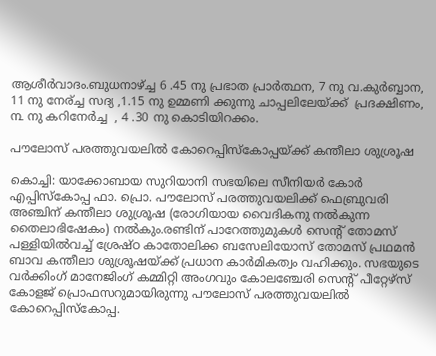ആശീര്‍വാദം.ബുധനാഴ്ച്ച 6 .45 നു പ്രഭാത പ്രാര്‍ത്ഥന, 7 നു വ.കുര്‍ബ്ബാന, 11 നു നേര്ച്ച സദ്യ ,1.15 നു ഉമ്മണി ക്കുന്നു ചാപ്പലിലേയ്ക്ക്  പ്രദക്ഷിണം, ൩ നു കറിനേര്‍ച്ച  , 4 .30 നു കൊടിയിറക്കം.

പൗലോസ്‌ പരത്തുവയലില്‍ കോറെപ്പിസ്‌കോപ്പയ്‌ക്ക് കന്തീലാ ശുശ്രൂഷ

കൊച്ചി: യാക്കോബായ സുറിയാനി സഭയിലെ സീനിയര്‍ കോര്‍ എപ്പിസ്‌കോപ്പ ഫാ. പ്രൊ. പൗലോസ്‌ പരത്തുവയലിക്ക്‌ ഫെബ്രുവരി അഞ്ചിന്‌ കന്തീലാ ശുശ്രൂഷ (രോഗിയായ വൈദികനു നല്‍കുന്ന തൈലാഭിഷേകം) നല്‍കും.രണ്ടിന്‌ പാറേത്തുമുകള്‍ സെന്റ്‌ തോമസ്‌ പള്ളിയില്‍വച്ച്‌ ശ്രേഷ്‌ഠ കാതോലിക്ക ബസേലിയോസ്‌ തോമസ്‌ പ്രഥമന്‍ ബാവ കന്തീലാ ശുശ്രൂഷയ്‌ക്ക് പ്രധാന കാര്‍മികത്വം വഹിക്കും. സഭയുടെ വര്‍ക്കിംഗ്‌ മാനേജിംഗ്‌ കമ്മിറ്റി അംഗവും കോലഞ്ചേരി സെന്റ്‌ പീറ്റേഴ്‌സ് കോളജ്‌ പ്രൊഫസറുമായിരുന്നു പൗലോസ്‌ പരത്തുവയലില്‍ കോറെപ്പിസ്‌കോപ്പ.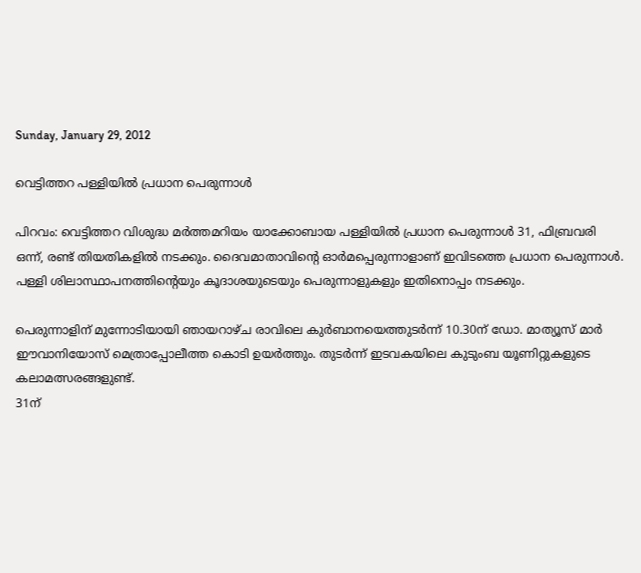Sunday, January 29, 2012

വെട്ടിത്തറ പള്ളിയില്‍ പ്രധാന പെരുന്നാള്‍

പിറവം: വെട്ടിത്തറ വിശുദ്ധ മര്‍ത്തമറിയം യാക്കോബായ പള്ളിയില്‍ പ്രധാന പെരുന്നാള്‍ 31, ഫിബ്രവരി ഒന്ന്, രണ്ട് തിയതികളില്‍ നടക്കും. ദൈവമാതാവിന്റെ ഓര്‍മപ്പെരുന്നാളാണ് ഇവിടത്തെ പ്രധാന പെരുന്നാള്‍. പള്ളി ശിലാസ്ഥാപനത്തിന്റെയും കൂദാശയുടെയും പെരുന്നാളുകളും ഇതിനൊപ്പം നടക്കും.

പെരുന്നാളിന് മുന്നോടിയായി ഞായറാഴ്ച രാവിലെ കുര്‍ബാനയെത്തുടര്‍ന്ന് 10.30ന് ഡോ. മാത്യൂസ് മാര്‍ ഈവാനിയോസ് മെത്രാപ്പോലീത്ത കൊടി ഉയര്‍ത്തും. തുടര്‍ന്ന് ഇടവകയിലെ കുടുംബ യൂണിറ്റുകളുടെ കലാമത്സരങ്ങളുണ്ട്.
31ന്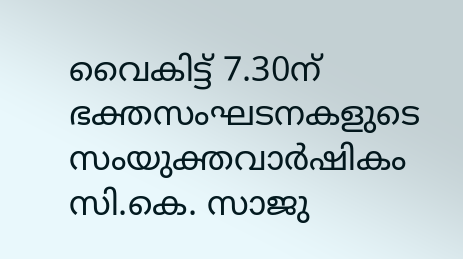വൈകിട്ട് 7.30ന് ഭക്തസംഘടനകളുടെ സംയുക്തവാര്‍ഷികം സി.കെ. സാജു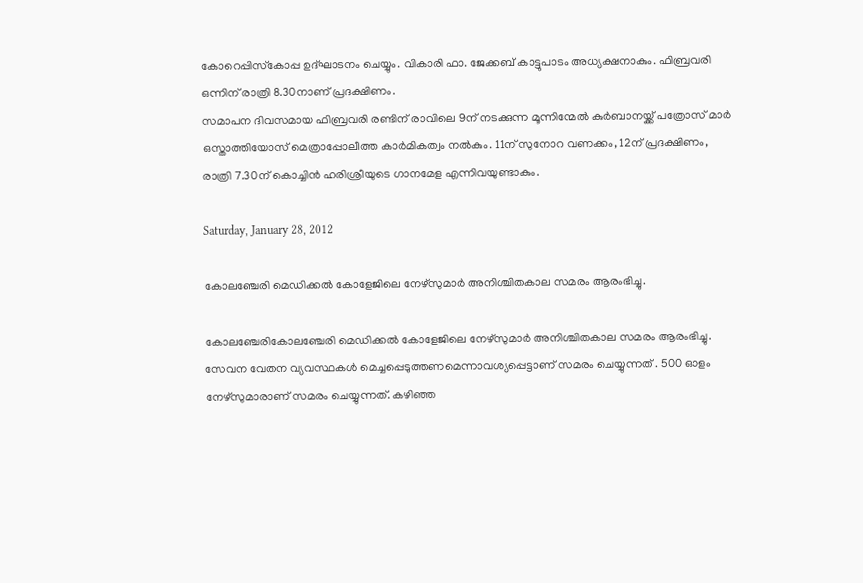കോറെപ്പിസ്‌കോപ്പ ഉദ്ഘാടനം ചെയ്യും. വികാരി ഫാ. ജേക്കബ് കാട്ടുപാടം അധ്യക്ഷനാകും. ഫിബ്രവരി ഒന്നിന് രാത്രി 8.30നാണ് പ്രദക്ഷിണം.
സമാപന ദിവസമായ ഫിബ്രവരി രണ്ടിന് രാവിലെ 9ന് നടക്കുന്ന മൂന്നിന്മേല്‍ കുര്‍ബാനയ്ക്ക് പത്രോസ് മാര്‍ ഒസ്താത്തിയോസ് മെത്രാപ്പോലീത്ത കാര്‍മികത്വം നല്‍കും. 11ന് സുനോറ വണക്കം, 12ന് പ്രദക്ഷിണം, രാത്രി 7.30ന് കൊച്ചിന്‍ ഹരിശ്രീയുടെ ഗാനമേള എന്നിവയുണ്ടാകും.

Saturday, January 28, 2012

കോലഞ്ചേരി മെഡിക്കല്‍ കോളേജിലെ നേഴ്സുമാര്‍ അനിശ്ചിതകാല സമരം ആരംഭിച്ചു.

കോലഞ്ചേരികോലഞ്ചേരി മെഡിക്കല്‍ കോളേജിലെ നേഴ്സുമാര്‍ അനിശ്ചിതകാല സമരം ആരംഭിച്ചു. സേവന വേതന വ്യവസ്ഥകള്‍ മെച്ചപ്പെടുത്തണമെന്നാവശ്യപ്പെട്ടാണ് സമരം ചെയ്യുന്നത് . 500 ഓളം നേഴ്സുമാരാണ് സമരം ചെയ്യുന്നത്. കഴിഞ്ഞ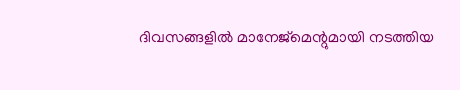ദിവസങ്ങളില്‍ മാനേജ്മെന്റുമായി നടത്തിയ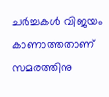ചര്‍ച്ചകള്‍ വിജയം കാണാത്തതാണ് സമരത്തിനു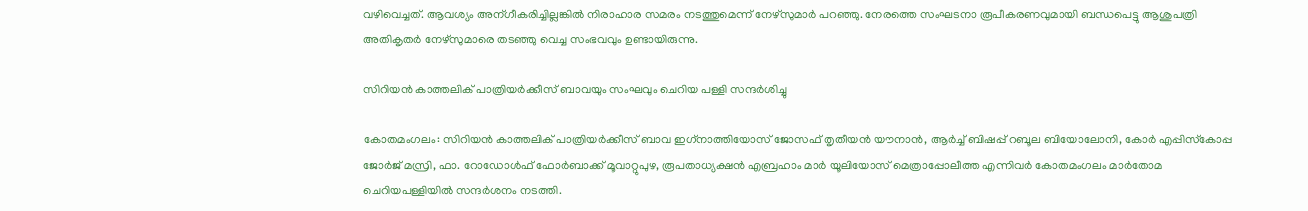വഴിവെച്ചത്. ആവശ്യം അന്ഗീകരിച്ചില്ലങ്കില്‍ നിരാഹാര സമരം നടത്തുമെന്ന് നേഴ്സുമാര്‍ പറഞ്ഞു. നേരത്തെ സംഘടനാ രൂപീകരണവുമായി ബന്ധപെട്ടു ആശുപത്രി അതികൃതര്‍ നേഴ്സുമാരെ തടഞ്ഞു വെച്ച സംഭവവും ഉണ്ടായിരുന്നു.

സിറിയന്‍ കാത്തലിക് പാത്രിയര്‍ക്കീസ് ബാവയും സംഘവും ചെറിയ പള്ളി സന്ദര്‍ശിച്ചു

കോതമംഗലം: സിറിയന്‍ കാത്തലിക് പാത്രിയര്‍ക്കീസ് ബാവ ഇഗ്‌നാത്തിയോസ് ജോസഫ് തൃതീയന്‍ യൗനാന്‍, ആര്‍ച്ച് ബിഷപ്പ് റബൂല ബിയോലോനി, കോര്‍ എപ്പിസ്‌കോപ്പ ജോര്‍ജ് മസ്രി, ഫാ. റോഡോള്‍ഫ് ഫോര്‍ബാക്ക് മൂവാറ്റുപുഴ, രൂപതാധ്യക്ഷന്‍ എബ്രഹാം മാര്‍ യൂലിയോസ് മെത്രാപ്പോലീത്ത എന്നിവര്‍ കോതമംഗലം മാര്‍തോമ ചെറിയപള്ളിയില്‍ സന്ദര്‍ശനം നടത്തി.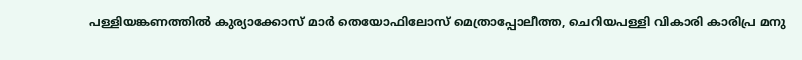പള്ളിയങ്കണത്തില്‍ കുര്യാക്കോസ് മാര്‍ തെയോഫിലോസ് മെത്രാപ്പോലീത്ത, ചെറിയപള്ളി വികാരി കാരിപ്ര മനു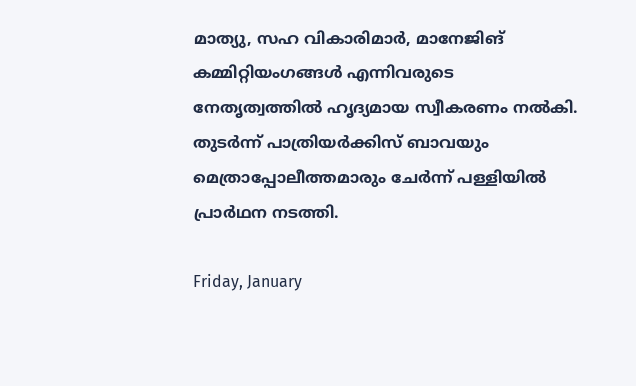മാത്യു, സഹ വികാരിമാര്‍, മാനേജിങ് കമ്മിറ്റിയംഗങ്ങള്‍ എന്നിവരുടെ നേതൃത്വത്തില്‍ ഹൃദ്യമായ സ്വീകരണം നല്‍കി. തുടര്‍ന്ന് പാത്രിയര്‍ക്കിസ് ബാവയും മെത്രാപ്പോലീത്തമാരും ചേര്‍ന്ന് പള്ളിയില്‍ പ്രാര്‍ഥന നടത്തി.

Friday, January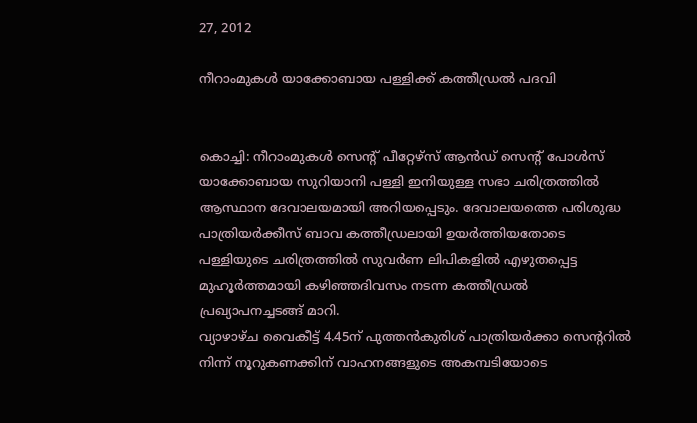27, 2012

നീറാംമുകള്‍ യാക്കോബായ പള്ളിക്ക് കത്തീഡ്രല്‍ പദവി


കൊച്ചി: നീറാംമുകള്‍ സെന്റ് പീറ്റേഴ്‌സ് ആന്‍ഡ് സെന്റ് പോള്‍സ് യാക്കോബായ സുറിയാനി പള്ളി ഇനിയുള്ള സഭാ ചരിത്രത്തില്‍ ആസ്ഥാന ദേവാലയമായി അറിയപ്പെടും. ദേവാലയത്തെ പരിശുദ്ധ പാത്രിയര്‍ക്കീസ് ബാവ കത്തീഡ്രലായി ഉയര്‍ത്തിയതോടെ പള്ളിയുടെ ചരിത്രത്തില്‍ സുവര്‍ണ ലിപികളില്‍ എഴുതപ്പെട്ട മുഹൂര്‍ത്തമായി കഴിഞ്ഞദിവസം നടന്ന കത്തീഡ്രല്‍ പ്രഖ്യാപനച്ചടങ്ങ് മാറി.
വ്യാഴാഴ്ച വൈകീട്ട് 4.45ന് പുത്തന്‍കുരിശ് പാത്രിയര്‍ക്കാ സെന്ററില്‍ നിന്ന് നൂറുകണക്കിന് വാഹനങ്ങളുടെ അകമ്പടിയോടെ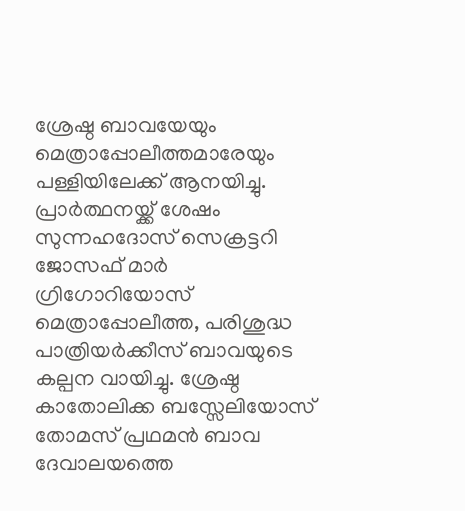ശ്രേഷ്ഠ ബാവയേയും മെത്രാപ്പോലീത്തമാരേയും പള്ളിയിലേക്ക് ആനയിച്ചു. പ്രാര്‍ത്ഥനയ്ക്ക് ശേഷം സുന്നഹദോസ് സെക്രട്ടറി ജോസഫ് മാര്‍ ഗ്രിഗോറിയോസ് മെത്രാപ്പോലീത്ത, പരിശുദ്ധ പാത്രിയര്‍ക്കീസ് ബാവയുടെ കല്പന വായിച്ചു. ശ്രേഷ്ഠ കാതോലിക്ക ബസ്സേലിയോസ് തോമസ് പ്രഥമന്‍ ബാവ ദേവാലയത്തെ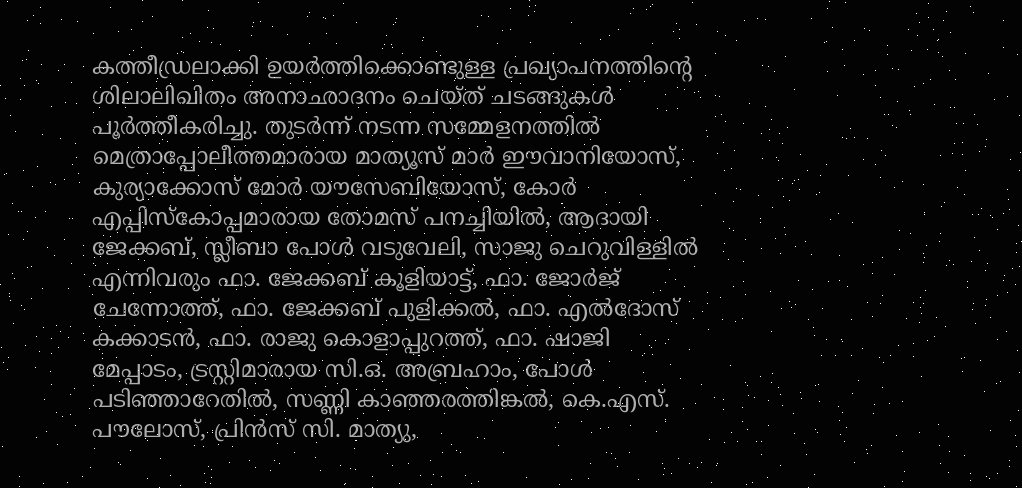കത്തീഡ്രലാക്കി ഉയര്‍ത്തിക്കൊണ്ടുള്ള പ്രഖ്യാപനത്തിന്റെ ശിലാലിഖിതം അനാഛാദനം ചെയ്ത് ചടങ്ങുകള്‍ പൂര്‍ത്തീകരിച്ചു. തുടര്‍ന്ന് നടന്ന സമ്മേളനത്തില്‍ മെത്രാപ്പോലീത്തമാരായ മാത്യൂസ് മാര്‍ ഈവാനിയോസ്, കുര്യാക്കോസ് മോര്‍ യൗസേബിയോസ്, കോര്‍ എപ്പിസ്‌കോപ്പമാരായ തോമസ് പനച്ചിയില്‍, ആദായി ജേക്കബ്, സ്ലീബാ പോള്‍ വടുവേലി, സാജു ചെറുവിള്ളില്‍ എന്നിവരും ഫാ. ജേക്കബ് കൂളിയാട്ട്, ഫാ. ജോര്‍ജ് ചേന്നോത്ത്, ഫാ. ജേക്കബ് പുളിക്കല്‍, ഫാ. എല്‍ദോസ് കക്കാടന്‍, ഫാ. രാജു കൊളാപ്പുറത്ത്, ഫാ. ഷാജി മേപ്പാടം, ട്രസ്റ്റിമാരായ സി.ഒ. അബ്രഹാം, പോള്‍ പടിഞ്ഞാറേതില്‍, സണ്ണി കാഞ്ഞരത്തിങ്കല്‍, കെ.എസ്. പൗലോസ്, പ്രിന്‍സ് സി. മാത്യു,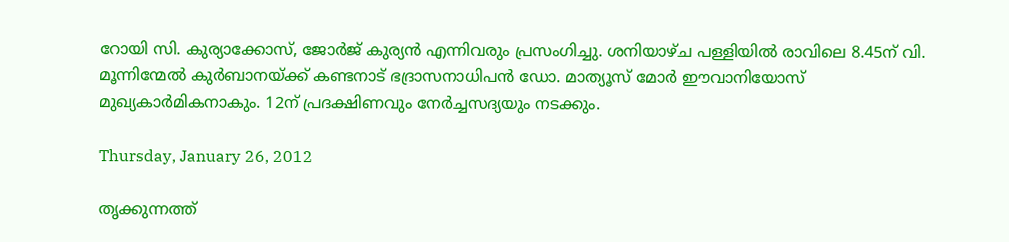റോയി സി. കുര്യാക്കോസ്, ജോര്‍ജ് കുര്യന്‍ എന്നിവരും പ്രസംഗിച്ചു. ശനിയാഴ്ച പള്ളിയില്‍ രാവിലെ 8.45ന് വി. മൂന്നിന്മേല്‍ കുര്‍ബാനയ്ക്ക് കണ്ടനാട് ഭദ്രാസനാധിപന്‍ ഡോ. മാത്യൂസ് മോര്‍ ഈവാനിയോസ് മുഖ്യകാര്‍മികനാകും. 12ന് പ്രദക്ഷിണവും നേര്‍ച്ചസദ്യയും നടക്കും.

Thursday, January 26, 2012

തൃക്കുന്നത്ത്‌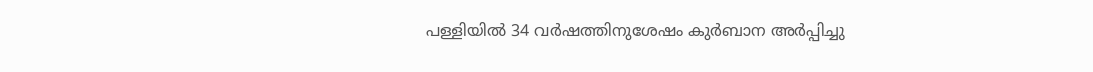പള്ളിയില്‍ 34 വര്‍ഷത്തിനുശേഷം കുര്‍ബാന അര്‍പ്പിച്ചു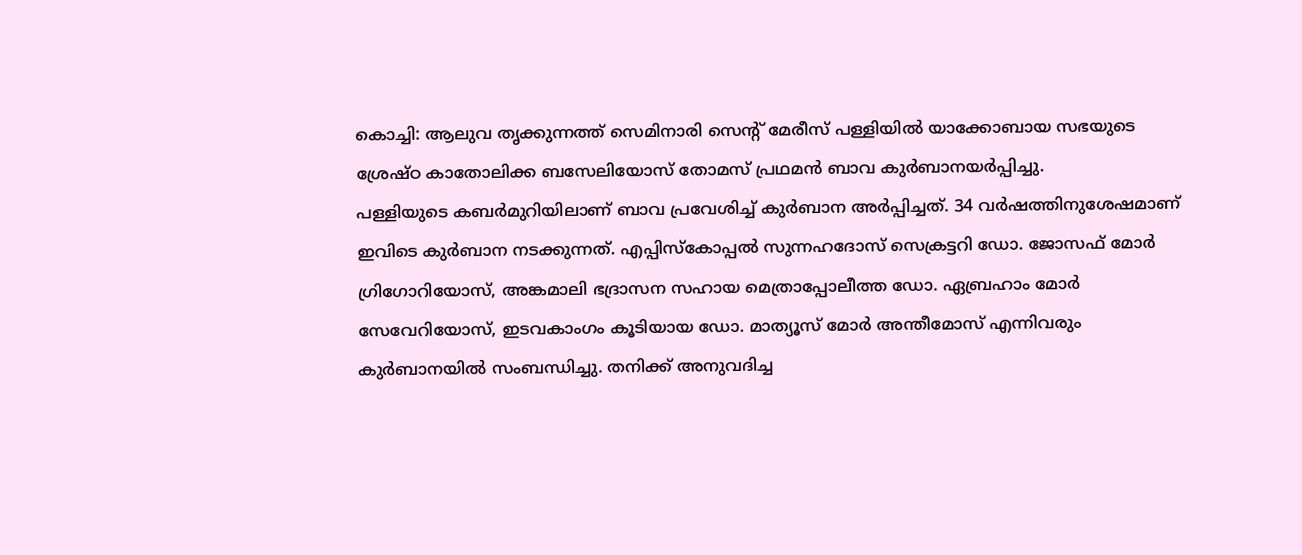കൊച്ചി: ആലുവ തൃക്കുന്നത്ത്‌ സെമിനാരി സെന്റ്‌ മേരീസ്‌ പള്ളിയില്‍ യാക്കോബായ സഭയുടെ ശ്രേഷ്‌ഠ കാതോലിക്ക ബസേലിയോസ്‌ തോമസ്‌ പ്രഥമന്‍ ബാവ കുര്‍ബാനയര്‍പ്പിച്ചു.
പള്ളിയുടെ കബര്‍മുറിയിലാണ്‌ ബാവ പ്രവേശിച്ച്‌ കുര്‍ബാന അര്‍പ്പിച്ചത്‌. 34 വര്‍ഷത്തിനുശേഷമാണ്‌ ഇവിടെ കുര്‍ബാന നടക്കുന്നത്‌. എപ്പിസ്‌കോപ്പല്‍ സുന്നഹദോസ്‌ സെക്രട്ടറി ഡോ. ജോസഫ്‌ മോര്‍ ഗ്രിഗോറിയോസ്‌, അങ്കമാലി ഭദ്രാസന സഹായ മെത്രാപ്പോലീത്ത ഡോ. ഏബ്രഹാം മോര്‍ സേവേറിയോസ്‌, ഇടവകാംഗം കൂടിയായ ഡോ. മാത്യൂസ്‌ മോര്‍ അന്തീമോസ്‌ എന്നിവരും കുര്‍ബാനയില്‍ സംബന്ധിച്ചു. തനിക്ക്‌ അനുവദിച്ച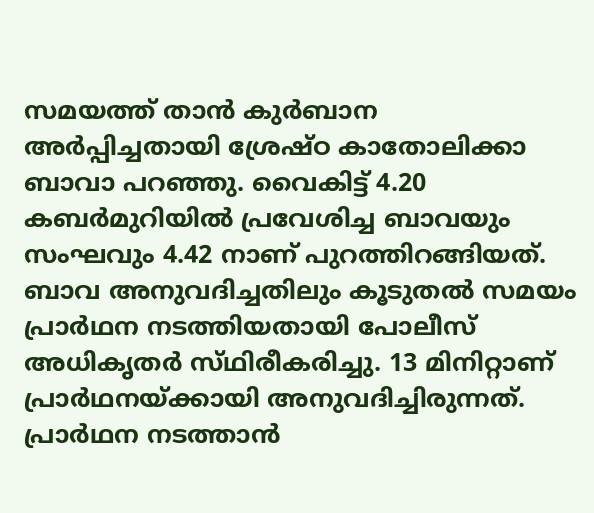സമയത്ത്‌ താന്‍ കുര്‍ബാന അര്‍പ്പിച്ചതായി ശ്രേഷ്‌ഠ കാതോലിക്കാ ബാവാ പറഞ്ഞു. വൈകിട്ട്‌ 4.20 കബര്‍മുറിയില്‍ പ്രവേശിച്ച ബാവയും സംഘവും 4.42 നാണ്‌ പുറത്തിറങ്ങിയത്‌.
ബാവ അനുവദിച്ചതിലും കൂടുതല്‍ സമയം പ്രാര്‍ഥന നടത്തിയതായി പോലീസ്‌ അധികൃതര്‍ സ്‌ഥിരീകരിച്ചു. 13 മിനിറ്റാണ്‌ പ്രാര്‍ഥനയ്‌ക്കായി അനുവദിച്ചിരുന്നത്‌. പ്രാര്‍ഥന നടത്താന്‍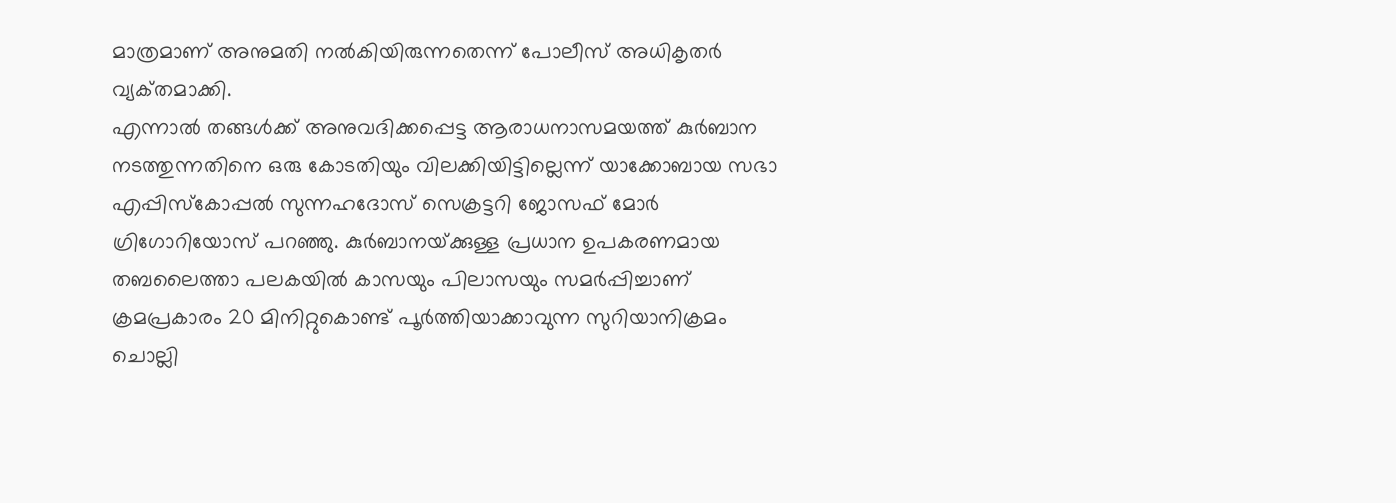മാത്രമാണ്‌ അനുമതി നല്‍കിയിരുന്നതെന്ന്‌ പോലീസ്‌ അധികൃതര്‍ വ്യക്‌തമാക്കി.
എന്നാല്‍ തങ്ങള്‍ക്ക്‌ അനുവദിക്കപ്പെട്ട ആരാധനാസമയത്ത്‌ കുര്‍ബാന നടത്തുന്നതിനെ ഒരു കോടതിയും വിലക്കിയിട്ടില്ലെന്ന്‌ യാക്കോബായ സഭാ എപ്പിസ്‌കോപ്പല്‍ സുന്നഹദോസ്‌ സെക്രട്ടറി ജോസഫ്‌ മോര്‍ ഗ്രിഗോറിയോസ്‌ പറഞ്ഞു. കുര്‍ബാനയ്‌ക്കുള്ള പ്രധാന ഉപകരണമായ തബലൈത്താ പലകയില്‍ കാസയും പിലാസയും സമര്‍പ്പിച്ചാണ്‌ ക്രമപ്രകാരം 20 മിനിറ്റുകൊണ്ട്‌ പൂര്‍ത്തിയാക്കാവുന്ന സുറിയാനിക്രമം ചൊല്ലി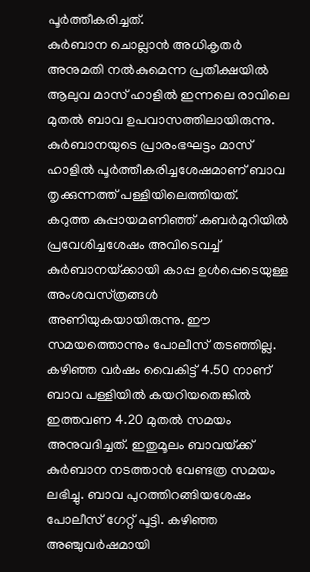പൂര്‍ത്തീകരിച്ചത്‌.
കുര്‍ബാന ചൊല്ലാന്‍ അധികൃതര്‍ അനുമതി നല്‍കുമെന്ന പ്രതീക്ഷയില്‍ ആലുവ മാസ്‌ ഹാളില്‍ ഇന്നലെ രാവിലെ മുതല്‍ ബാവ ഉപവാസത്തിലായിരുന്നു. കുര്‍ബാനയുടെ പ്രാരംഭഘട്ടം മാസ്‌ ഹാളില്‍ പൂര്‍ത്തീകരിച്ചശേഷമാണ്‌ ബാവ തൃക്കുന്നത്ത്‌ പള്ളിയിലെത്തിയത്‌.
കറുത്ത കുപ്പായമണിഞ്ഞ്‌ കബര്‍മുറിയില്‍ പ്രവേശിച്ചശേഷം അവിടെവച്ച്‌ കുര്‍ബാനയ്‌ക്കായി കാപ്പ ഉള്‍പ്പെടെയുള്ള അംശവസ്‌ത്രങ്ങള്‍ അണിയുകയായിരുന്നു. ഈ സമയത്തൊന്നും പോലീസ്‌ തടഞ്ഞില്ല. കഴിഞ്ഞ വര്‍ഷം വൈകിട്ട്‌ 4.50 നാണ്‌ ബാവ പള്ളിയില്‍ കയറിയതെങ്കില്‍ ഇത്തവണ 4.20 മുതല്‍ സമയം അനുവദിച്ചത്‌. ഇതുമൂലം ബാവയ്‌ക്ക് കുര്‍ബാന നടത്താന്‍ വേണ്ടത്ര സമയം ലഭിച്ചു. ബാവ പുറത്തിറങ്ങിയശേഷം പോലീസ്‌ ഗേറ്റ്‌ പൂട്ടി. കഴിഞ്ഞ അഞ്ചുവര്‍ഷമായി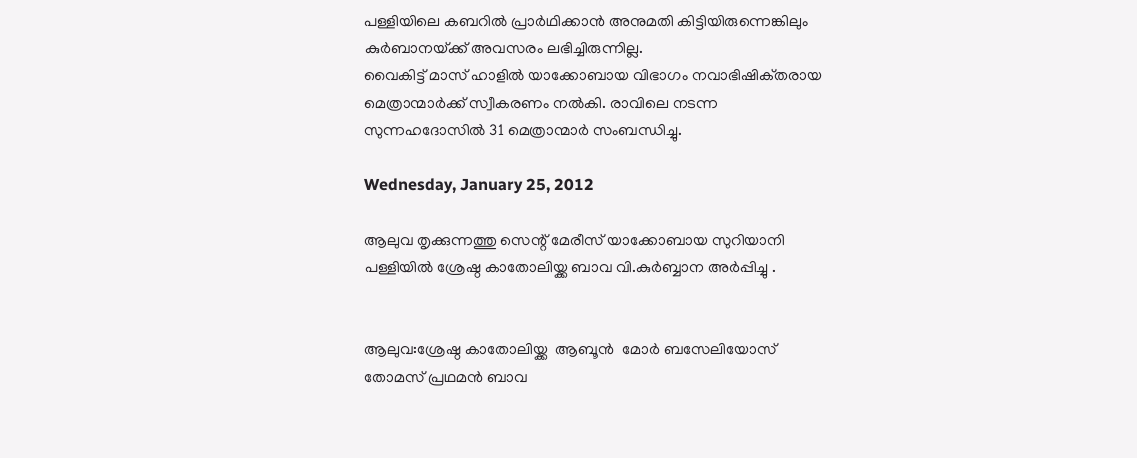പള്ളിയിലെ കബറില്‍ പ്രാര്‍ഥിക്കാന്‍ അനുമതി കിട്ടിയിരുന്നെങ്കിലും കുര്‍ബാനയ്‌ക്ക് അവസരം ലഭിച്ചിരുന്നില്ല.
വൈകിട്ട്‌ മാസ്‌ ഹാളില്‍ യാക്കോബായ വിഭാഗം നവാഭിഷിക്‌തരായ മെത്രാന്മാര്‍ക്ക്‌ സ്വീകരണം നല്‍കി. രാവിലെ നടന്ന സുന്നഹദോസില്‍ 31 മെത്രാന്മാര്‍ സംബന്ധിച്ചു.

Wednesday, January 25, 2012

ആലുവ തൃക്കുന്നത്തു സെന്റ്‌ മേരീസ്‌ യാക്കോബായ സുറിയാനി പള്ളിയില്‍ ശ്രേഷ്ഠ കാതോലിയ്ക്ക ബാവ വി.കുര്‍ബ്ബാന അര്‍പ്പിച്ചു .


ആലുവ:ശ്രേഷ്ഠ കാതോലിയ്ക്ക  ആബൂന്‍  മോര്‍ ബസേലിയോസ് തോമസ്‌ പ്രഥമന്‍ ബാവ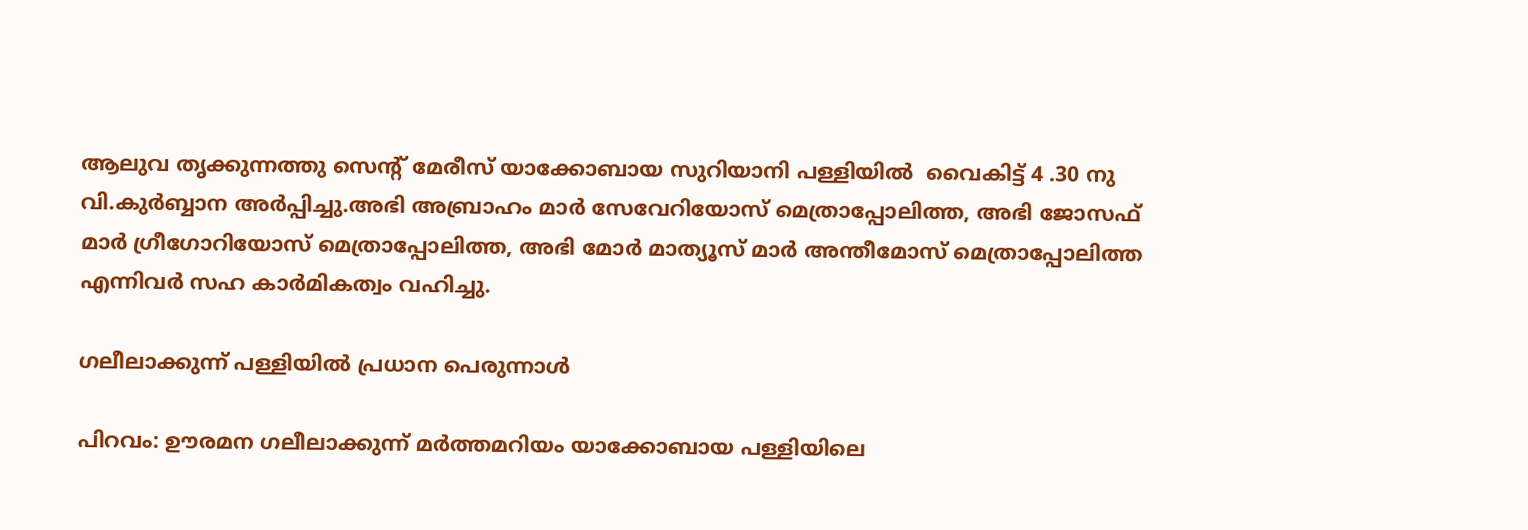ആലുവ തൃക്കുന്നത്തു സെന്റ്‌ മേരീസ്‌ യാക്കോബായ സുറിയാനി പള്ളിയില്‍  വൈകിട്ട് 4 .30 നു വി.കുര്‍ബ്ബാന അര്‍പ്പിച്ചു.അഭി അബ്രാഹം മാര്‍ സേവേറിയോസ് മെത്രാപ്പോലിത്ത, അഭി ജോസഫ്‌ മാര്‍ ഗ്രീഗോറിയോസ് മെത്രാപ്പോലിത്ത, അഭി മോര്‍ മാത്യൂസ്‌ മാര്‍ അന്തീമോസ് മെത്രാപ്പോലിത്ത എന്നിവര്‍ സഹ കാര്‍മികത്വം വഹിച്ചു.

ഗലീലാക്കുന്ന് പള്ളിയില്‍ പ്രധാന പെരുന്നാള്‍

പിറവം: ഊരമന ഗലീലാക്കുന്ന് മര്‍ത്തമറിയം യാക്കോബായ പള്ളിയിലെ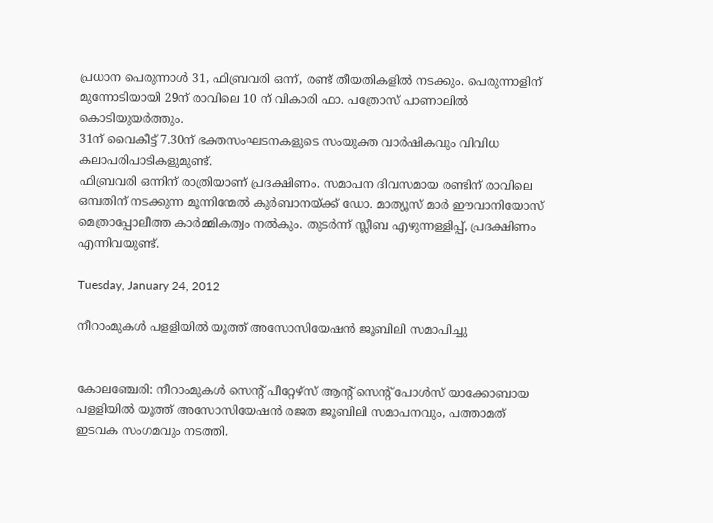പ്രധാന പെരുന്നാള്‍ 31, ഫിബ്രവരി ഒന്ന്, രണ്ട് തീയതികളില്‍ നടക്കും. പെരുന്നാളിന് മുന്നോടിയായി 29ന് രാവിലെ 10 ന് വികാരി ഫാ. പത്രോസ് പാണാലില്‍ കൊടിയുയര്‍ത്തും.
31ന് വൈകീട്ട് 7.30ന് ഭക്തസംഘടനകളുടെ സംയുക്ത വാര്‍ഷികവും വിവിധ കലാപരിപാടികളുമുണ്ട്.
ഫിബ്രവരി ഒന്നിന് രാത്രിയാണ് പ്രദക്ഷിണം. സമാപന ദിവസമായ രണ്ടിന് രാവിലെ ഒമ്പതിന് നടക്കുന്ന മൂന്നിന്മേല്‍ കുര്‍ബാനയ്ക്ക് ഡോ. മാത്യൂസ് മാര്‍ ഈവാനിയോസ് മെത്രാപ്പോലീത്ത കാര്‍മ്മികത്വം നല്‍കും. തുടര്‍ന്ന് സ്ലീബ എഴുന്നള്ളിപ്പ്, പ്രദക്ഷിണം എന്നിവയുണ്ട്.

Tuesday, January 24, 2012

നീറാംമുകള്‍ പളളിയില്‍ യൂത്ത്‌ അസോസിയേഷന്‍ ജൂബിലി സമാപിച്ചു


കോലഞ്ചേരി: നീറാംമുകള്‍ സെന്റ്‌ പീറ്റേഴ്‌സ് ആന്റ്‌ സെന്റ്‌ പോള്‍സ്‌ യാക്കോബായ പളളിയില്‍ യൂത്ത്‌ അസോസിയേഷന്‍ രജത ജൂബിലി സമാപനവും, പത്താമത്‌ ഇടവക സംഗമവും നടത്തി.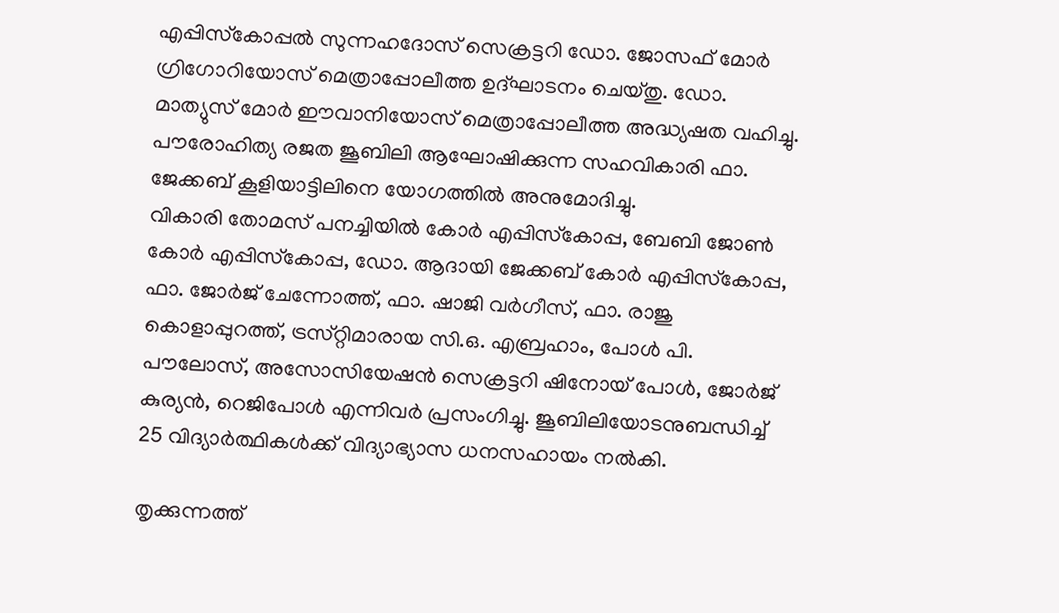എപ്പിസ്‌കോപ്പല്‍ സുന്നഹദോസ്‌ സെക്രട്ടറി ഡോ. ജോസഫ്‌ മോര്‍ ഗ്രിഗോറിയോസ്‌ മെത്രാപ്പോലീത്ത ഉദ്‌ഘാടനം ചെയ്‌തു. ഡോ. മാത്യുസ്‌ മോര്‍ ഈവാനിയോസ്‌ മെത്രാപ്പോലീത്ത അദ്ധ്യഷത വഹിച്ചു. പൗരോഹിത്യ രജത ജൂബിലി ആഘോഷിക്കുന്ന സഹവികാരി ഫാ. ജേക്കബ്‌ കൂളിയാട്ടിലിനെ യോഗത്തില്‍ അനുമോദിച്ചു.
വികാരി തോമസ്‌ പനച്ചിയില്‍ കോര്‍ എപ്പിസ്‌കോപ്പ, ബേബി ജോണ്‍ കോര്‍ എപ്പിസ്‌കോപ്പ, ഡോ. ആദായി ജേക്കബ്‌ കോര്‍ എപ്പിസ്‌കോപ്പ, ഫാ. ജോര്‍ജ്‌ ചേന്നോത്ത്‌, ഫാ. ഷാജി വര്‍ഗീസ്‌, ഫാ. രാജു കൊളാപ്പുറത്ത്‌, ട്രസ്‌റ്റിമാരായ സി.ഒ. എബ്രഹാം, പോള്‍ പി. പൗലോസ്‌, അസോസിയേഷന്‍ സെക്രട്ടറി ഷിനോയ്‌ പോള്‍, ജോര്‍ജ്‌ കുര്യന്‍, റെജിപോള്‍ എന്നിവര്‍ പ്രസംഗിച്ചു. ജൂബിലിയോടനുബന്ധിച്ച്‌ 25 വിദ്യാര്‍ത്ഥികള്‍ക്ക്‌ വിദ്യാഭ്യാസ ധനസഹായം നല്‍കി.

തൃക്കുന്നത്ത്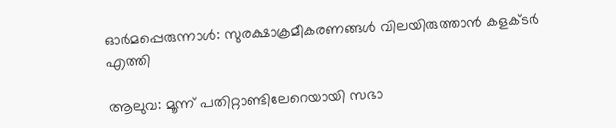ഓര്‍മപ്പെരുന്നാള്‍: സുരക്ഷാക്രമീകരണങ്ങള്‍ വിലയിരുത്താന്‍ കളക്ടര്‍ എത്തി

ആലുവ: മൂന്ന് പതിറ്റാണ്ടിലേറെയായി സഭാ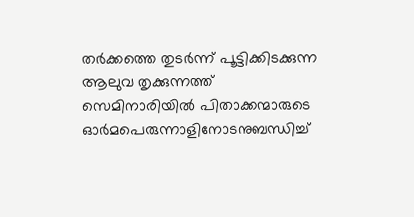തര്‍ക്കത്തെ തുടര്‍ന്ന് പൂട്ടിക്കിടക്കുന്ന ആലുവ തൃക്കുന്നത്ത് സെമിനാരിയില്‍ പിതാക്കന്മാരുടെ ഓര്‍മപെരുന്നാളിനോടനുബന്ധിച്ച്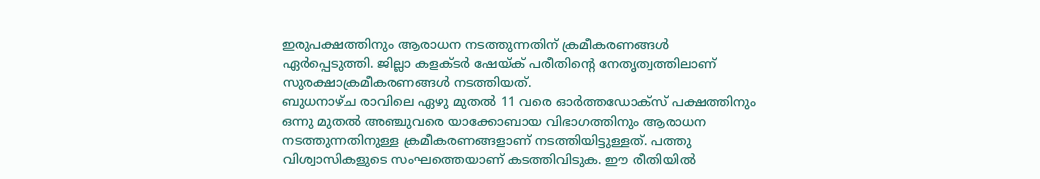ഇരുപക്ഷത്തിനും ആരാധന നടത്തുന്നതിന് ക്രമീകരണങ്ങള്‍ ഏര്‍പ്പെടുത്തി. ജില്ലാ കളക്ടര്‍ ഷേയ്ക് പരീതിന്റെ നേതൃത്വത്തിലാണ് സുരക്ഷാക്രമീകരണങ്ങള്‍ നടത്തിയത്.
ബുധനാഴ്ച രാവിലെ ഏഴു മുതല്‍ 11 വരെ ഓര്‍ത്തഡോക്‌സ് പക്ഷത്തിനും ഒന്നു മുതല്‍ അഞ്ചുവരെ യാക്കോബായ വിഭാഗത്തിനും ആരാധന നടത്തുന്നതിനുള്ള ക്രമീകരണങ്ങളാണ് നടത്തിയിട്ടുള്ളത്. പത്തു വിശ്വാസികളുടെ സംഘത്തെയാണ് കടത്തിവിടുക. ഈ രീതിയില്‍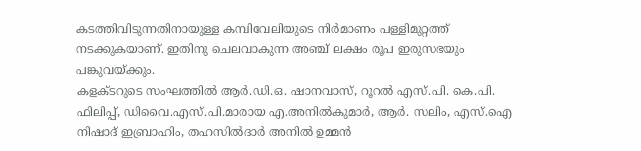കടത്തിവിടുന്നതിനായുള്ള കമ്പിവേലിയുടെ നിര്‍മാണം പള്ളിമുറ്റത്ത് നടക്കുകയാണ്. ഇതിനു ചെലവാകുന്ന അഞ്ച് ലക്ഷം രൂപ ഇരുസഭയും പങ്കുവയ്ക്കും.
കളക്ടറുടെ സംഘത്തില്‍ ആര്‍.ഡി.ഒ. ഷാനവാസ്, റൂറല്‍ എസ്.പി. കെ.പി. ഫിലിപ്പ്, ഡിവൈ.എസ്.പി.മാരായ എ.അനില്‍കുമാര്‍, ആര്‍. സലിം, എസ്.ഐ നിഷാദ് ഇബ്രാഹിം, തഹസില്‍ദാര്‍ അനില്‍ ഉമ്മന്‍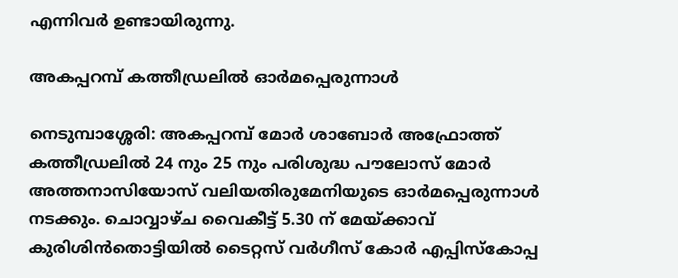എന്നിവര്‍ ഉണ്ടായിരുന്നു.

അകപ്പറമ്പ് കത്തീഡ്രലില്‍ ഓര്‍മപ്പെരുന്നാള്‍

നെടുമ്പാശ്ശേരി: അകപ്പറമ്പ് മോര്‍ ശാബോര്‍ അഫ്രോത്ത് കത്തീഡ്രലില്‍ 24 നും 25 നും പരിശുദ്ധ പൗലോസ് മോര്‍ അത്തനാസിയോസ് വലിയതിരുമേനിയുടെ ഓര്‍മപ്പെരുന്നാള്‍ നടക്കും. ചൊവ്വാഴ്ച വൈകീട്ട് 5.30 ന് മേയ്ക്കാവ് കുരിശിന്‍തൊട്ടിയില്‍ ടൈറ്റസ് വര്‍ഗീസ് കോര്‍ എപ്പിസ്‌കോപ്പ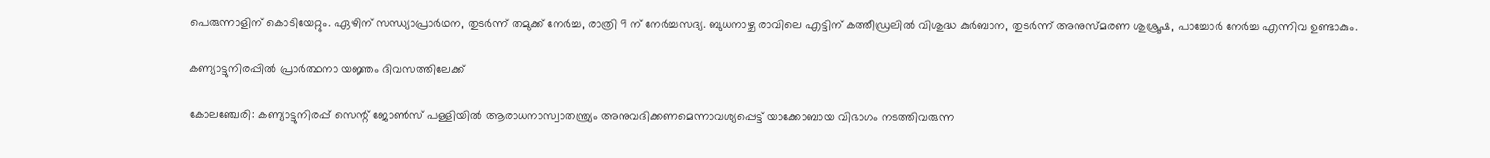പെരുന്നാളിന് കൊടിയേറ്റും. ഏഴിന് സന്ധ്യാപ്രാര്‍ഥന, തുടര്‍ന്ന് തമുക്ക് നേര്‍ച്ച, രാത്രി 9 ന് നേര്‍ച്ചസദ്യ. ബുധനാഴ്ച രാവിലെ എട്ടിന് കത്തീഡ്രലില്‍ വിശുദ്ധ കുര്‍ബാന, തുടര്‍ന്ന് അനുസ്മരണ ശുശ്രൂഷ, പാച്ചോര്‍ നേര്‍ച്ച എന്നിവ ഉണ്ടാകും.

കണ്യാട്ടുനിരപ്പില്‍ പ്രാര്‍ത്ഥനാ യജ്ഞം ദിവസത്തിലേക്ക്

കോലഞ്ചേരി: കണ്യാട്ടുനിരപ്പ് സെന്റ് ജോണ്‍സ് പള്ളിയില്‍ ആരാധനാസ്വാതന്ത്ര്യം അനുവദിക്കണമെന്നാവശ്യപ്പെട്ട് യാക്കോബായ വിഭാഗം നടത്തിവരുന്ന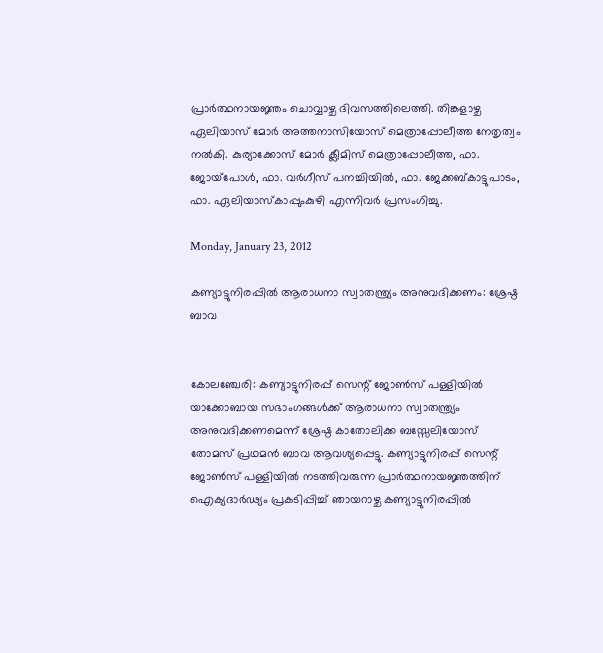പ്രാര്‍ത്ഥനായജ്ഞം ചൊവ്വാഴ്ച ദിവസത്തിലെത്തി. തിങ്കളാഴ്ച ഏലിയാസ് മോര്‍ അത്തനാസിയോസ് മെത്രാപ്പോലീത്ത നേതൃത്വം നല്‍കി. കുര്യാക്കോസ് മോര്‍ ക്ലീമിസ് മെത്രാപ്പോലീത്ത, ഫാ. ജോയ്‌പോള്‍, ഫാ. വര്‍ഗീസ് പനച്ചിയില്‍, ഫാ. ജേക്കബ്കാട്ടുപാടം, ഫാ. ഏലിയാസ്‌കാപ്പുംകുഴി എന്നിവര്‍ പ്രസംഗിച്ചു.

Monday, January 23, 2012

കണ്യാട്ടുനിരപ്പില്‍ ആരാധനാ സ്വാതന്ത്ര്യം അനുവദിക്കണം: ശ്രേഷ്ഠ ബാവ


കോലഞ്ചേരി: കണ്യാട്ടുനിരപ്പ് സെന്റ് ജോണ്‍സ് പള്ളിയില്‍ യാക്കോബായ സഭാംഗങ്ങള്‍ക്ക് ആരാധനാ സ്വാതന്ത്ര്യം അനുവദിക്കണമെന്ന് ശ്രേഷ്ഠ കാതോലിക്ക ബസ്സേലിയോസ് തോമസ് പ്രഥമന്‍ ബാവ ആവശ്യപ്പെട്ടു. കണ്യാട്ടുനിരപ്പ് സെന്റ് ജോണ്‍സ് പള്ളിയില്‍ നടത്തിവരുന്ന പ്രാര്‍ത്ഥനായജ്ഞത്തിന് ഐക്യദാര്‍ഢ്യം പ്രകടിപ്പിച്ച് ഞായറാഴ്ച കണ്യാട്ടുനിരപ്പില്‍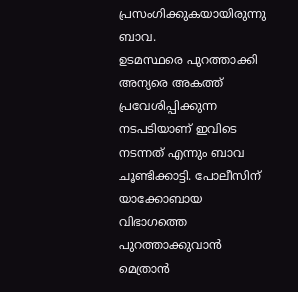പ്രസംഗിക്കുകയായിരുന്നു ബാവ.
ഉടമസ്ഥരെ പുറത്താക്കി അന്യരെ അകത്ത് പ്രവേശിപ്പിക്കുന്ന നടപടിയാണ് ഇവിടെ നടന്നത് എന്നും ബാവ ചൂണ്ടിക്കാട്ടി. പോലീസിന് യാക്കോബായ വിഭാഗത്തെ പുറത്താക്കുവാന്‍ മെത്രാന്‍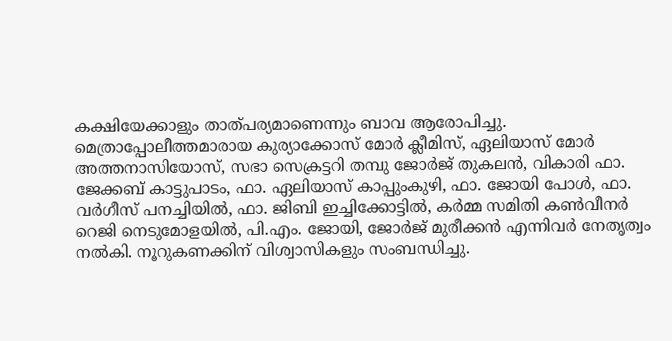കക്ഷിയേക്കാളും താത്പര്യമാണെന്നും ബാവ ആരോപിച്ചു. മെത്രാപ്പോലീത്തമാരായ കുര്യാക്കോസ് മോര്‍ ക്ലീമിസ്, ഏലിയാസ് മോര്‍ അത്തനാസിയോസ്, സഭാ സെക്രട്ടറി തമ്പു ജോര്‍ജ് തുകലന്‍, വികാരി ഫാ. ജേക്കബ് കാട്ടുപാടം, ഫാ. ഏലിയാസ് കാപ്പുംകുഴി, ഫാ. ജോയി പോള്‍, ഫാ. വര്‍ഗീസ് പനച്ചിയില്‍, ഫാ. ജിബി ഇച്ചിക്കോട്ടില്‍, കര്‍മ്മ സമിതി കണ്‍വീനര്‍ റെജി നെടുമോളയില്‍, പി.എം. ജോയി, ജോര്‍ജ് മുരീക്കന്‍ എന്നിവര്‍ നേതൃത്വം നല്‍കി. നൂറുകണക്കിന് വിശ്വാസികളും സംബന്ധിച്ചു.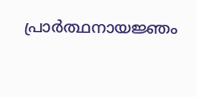പ്രാര്‍ത്ഥനായജ്ഞം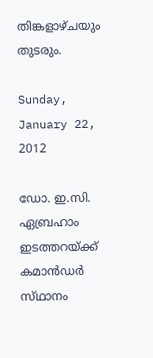തിങ്കളാഴ്ചയും തുടരും.

Sunday, January 22, 2012

ഡോ. ഇ.സി. ഏബ്രഹാം ഇടത്തറയ്‌ക്ക് കമാന്‍ഡര്‍ സ്‌ഥാനം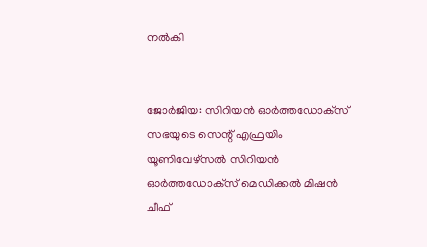നല്‍കി


ജോര്‍ജിയ: സിറിയന്‍ ഓര്‍ത്തഡോക്‌സ് സഭയുടെ സെന്റ്‌ എഫ്രയിം യൂണിവേഴ്‌സല്‍ സിറിയന്‍ ഓര്‍ത്തഡോക്‌സ് മെഡിക്കല്‍ മിഷന്‍ ചീഫ്‌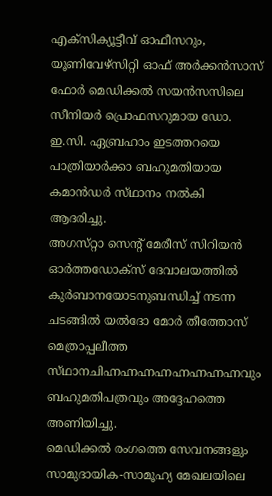എക്‌സിക്യൂട്ടീവ്‌ ഓഫീസറും, യൂണിവേഴ്‌സിറ്റി ഓഫ്‌ അര്‍ക്കന്‍സാസ്‌ ഫോര്‍ മെഡിക്കല്‍ സയന്‍സസിലെ സീനിയര്‍ പ്രൊഫസറുമായ ഡോ. ഇ.സി. ഏബ്രഹാം ഇടത്തറയെ പാത്രിയാര്‍ക്കാ ബഹുമതിയായ കമാന്‍ഡര്‍ സ്‌ഥാനം നല്‍കി ആദരിച്ചു.
അഗസ്‌റ്റാ സെന്റ്‌ മേരീസ്‌ സിറിയന്‍ ഓര്‍ത്തഡോക്‌സ് ദേവാലയത്തില്‍ കുര്‍ബാനയോടനുബന്ധിച്ച്‌ നടന്ന ചടങ്ങില്‍ യല്‍ദോ മോര്‍ തീത്തോസ്‌ മെത്രാപ്പലീത്ത സ്‌ഥാനചിഹ്നഹ്നഹ്നഹ്നഹ്നഹ്നഹ്നഹ്നവും ബഹുമതിപത്രവും അദ്ദേഹത്തെ അണിയിച്ചു.
മെഡിക്കല്‍ രംഗത്തെ സേവനങ്ങളും സാമുദായിക-സാമൂഹ്യ മേഖലയിലെ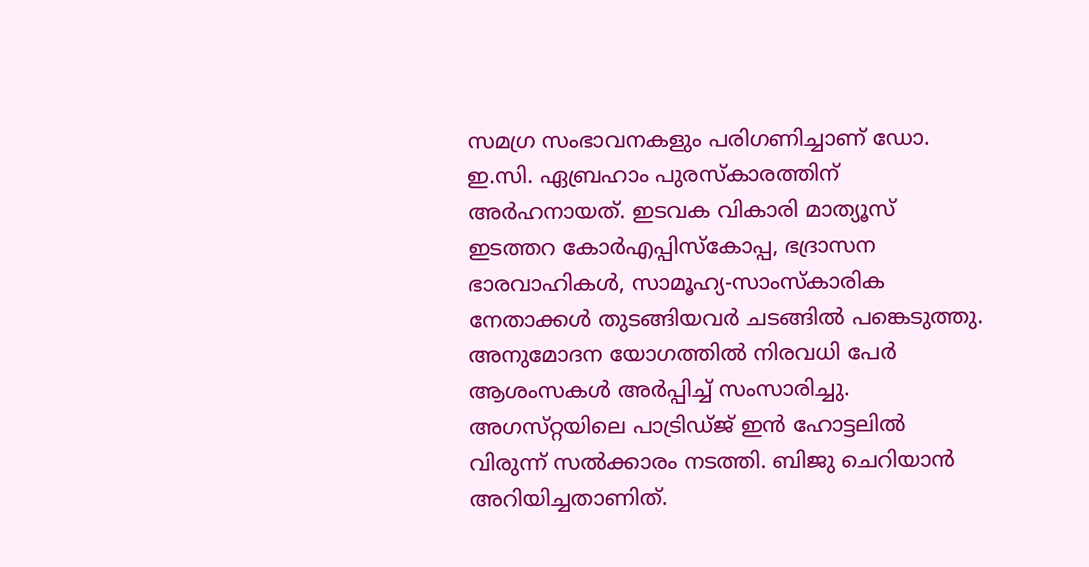സമഗ്ര സംഭാവനകളും പരിഗണിച്ചാണ്‌ ഡോ. ഇ.സി. ഏബ്രഹാം പുരസ്‌കാരത്തിന്‌ അര്‍ഹനായത്‌. ഇടവക വികാരി മാത്യൂസ്‌ ഇടത്തറ കോര്‍എപ്പിസ്‌കോപ്പ, ഭദ്രാസന ഭാരവാഹികള്‍, സാമൂഹ്യ-സാംസ്‌കാരിക നേതാക്കള്‍ തുടങ്ങിയവര്‍ ചടങ്ങില്‍ പങ്കെടുത്തു. അനുമോദന യോഗത്തില്‍ നിരവധി പേര്‍ ആശംസകള്‍ അര്‍പ്പിച്ച്‌ സംസാരിച്ചു. അഗസ്‌റ്റയിലെ പാട്രിഡ്‌ജ് ഇന്‍ ഹോട്ടലില്‍ വിരുന്ന്‌ സല്‍ക്കാരം നടത്തി. ബിജു ചെറിയാന്‍ അറിയിച്ചതാണിത്‌.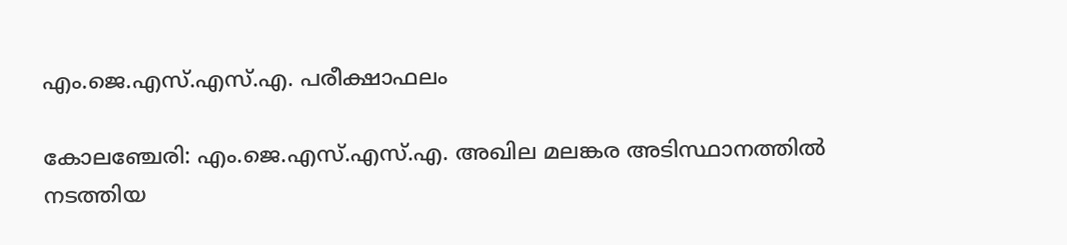എം.ജെ.എസ്.എസ്.എ. പരീക്ഷാഫലം

കോലഞ്ചേരി: എം.ജെ.എസ്.എസ്.എ. അഖില മലങ്കര അടിസ്ഥാനത്തില്‍ നടത്തിയ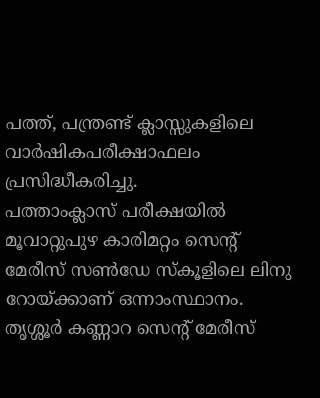പത്ത്, പന്ത്രണ്ട് ക്ലാസ്സുകളിലെ വാര്‍ഷികപരീക്ഷാഫലം പ്രസിദ്ധീകരിച്ചു.
പത്താംക്ലാസ് പരീക്ഷയില്‍ മൂവാറ്റുപുഴ കാരിമറ്റം സെന്റ് മേരീസ് സണ്‍ഡേ സ്‌കൂളിലെ ലിനു റോയ്ക്കാണ് ഒന്നാംസ്ഥാനം. തൃശ്ശൂര്‍ കണ്ണാറ സെന്റ് മേരീസ്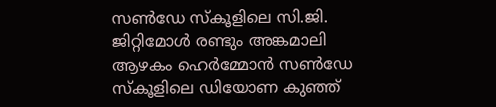സണ്‍ഡേ സ്‌കൂളിലെ സി.ജി. ജിറ്റിമോള്‍ രണ്ടും അങ്കമാലി ആഴകം ഹെര്‍മ്മോന്‍ സണ്‍ഡേ സ്‌കൂളിലെ ഡിയോണ കുഞ്ഞ്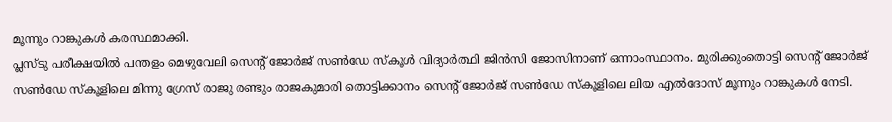മൂന്നും റാങ്കുകള്‍ കരസ്ഥമാക്കി.
പ്ലസ്ടു പരീക്ഷയില്‍ പന്തളം മെഴുവേലി സെന്റ് ജോര്‍ജ് സണ്‍ഡേ സ്‌കൂള്‍ വിദ്യാര്‍ത്ഥി ജിന്‍സി ജോസിനാണ് ഒന്നാംസ്ഥാനം. മുരിക്കുംതൊട്ടി സെന്റ് ജോര്‍ജ് സണ്‍ഡേ സ്‌കൂളിലെ മിന്നു ഗ്രേസ് രാജു രണ്ടും രാജകുമാരി തൊട്ടിക്കാനം സെന്റ് ജോര്‍ജ് സണ്‍ഡേ സ്‌കൂളിലെ ലിയ എല്‍ദോസ് മൂന്നും റാങ്കുകള്‍ നേടി.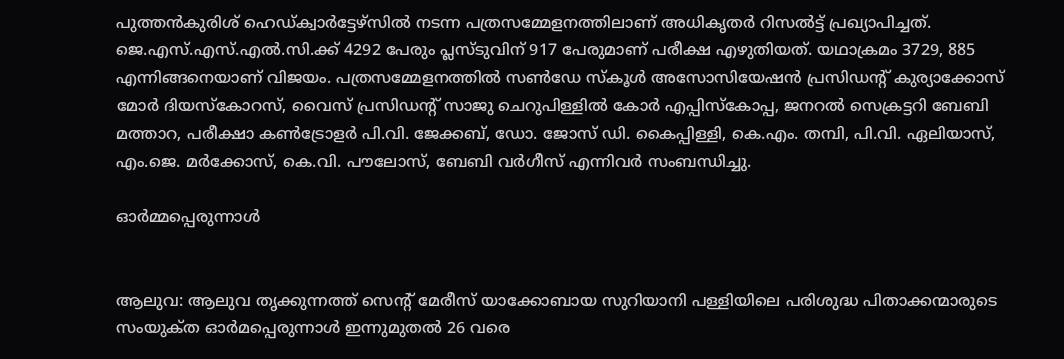പുത്തന്‍കുരിശ് ഹെഡ്ക്വാര്‍ട്ടേഴ്‌സില്‍ നടന്ന പത്രസമ്മേളനത്തിലാണ് അധികൃതര്‍ റിസല്‍ട്ട് പ്രഖ്യാപിച്ചത്.
ജെ.എസ്.എസ്.എല്‍.സി.ക്ക് 4292 പേരും പ്ലസ്ടുവിന് 917 പേരുമാണ് പരീക്ഷ എഴുതിയത്. യഥാക്രമം 3729, 885 എന്നിങ്ങനെയാണ് വിജയം. പത്രസമ്മേളനത്തില്‍ സണ്‍ഡേ സ്‌കൂള്‍ അസോസിയേഷന്‍ പ്രസിഡന്റ് കുര്യാക്കോസ് മോര്‍ ദിയസ്‌കോറസ്, വൈസ് പ്രസിഡന്റ് സാജു ചെറുപിള്ളില്‍ കോര്‍ എപ്പിസ്‌കോപ്പ, ജനറല്‍ സെക്രട്ടറി ബേബി മത്താറ, പരീക്ഷാ കണ്‍ട്രോളര്‍ പി.വി. ജേക്കബ്, ഡോ. ജോസ് ഡി. കൈപ്പിള്ളി, കെ.എം. തമ്പി, പി.വി. ഏലിയാസ്, എം.ജെ. മര്‍ക്കോസ്, കെ.വി. പൗലോസ്, ബേബി വര്‍ഗീസ് എന്നിവര്‍ സംബന്ധിച്ചു.

ഓര്‍മ്മപ്പെരുന്നാള്‍


ആലുവ: ആലുവ തൃക്കുന്നത്ത്‌ സെന്റ്‌ മേരീസ്‌ യാക്കോബായ സുറിയാനി പള്ളിയിലെ പരിശുദ്ധ പിതാക്കന്മാരുടെ സംയുക്‌ത ഓര്‍മപ്പെരുന്നാള്‍ ഇന്നുമുതല്‍ 26 വരെ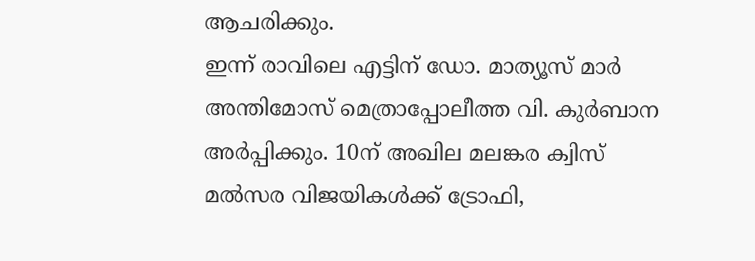ആചരിക്കും.
ഇന്ന്‌ രാവിലെ എട്ടിന്‌ ഡോ. മാത്യൂസ്‌ മാര്‍ അന്തിമോസ്‌ മെത്രാപ്പോലീത്ത വി. കുര്‍ബാന അര്‍പ്പിക്കും. 10ന്‌ അഖില മലങ്കര ക്വിസ്‌ മല്‍സര വിജയികള്‍ക്ക്‌ ട്രോഫി,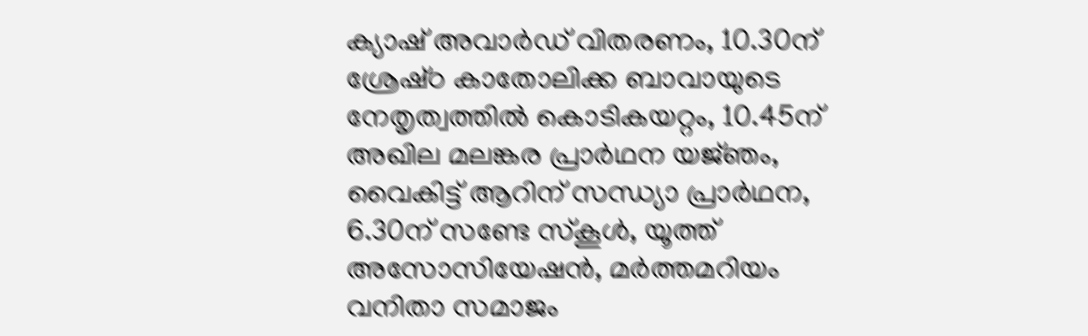ക്യാഷ്‌ അവാര്‍ഡ്‌ വിതരണം, 10.30ന്‌ ശ്രേഷ്‌ഠ കാതോലിക്ക ബാവായുടെ നേതൃത്വത്തില്‍ കൊടികയറ്റം, 10.45ന്‌ അഖില മലങ്കര പ്രാര്‍ഥന യജ്‌ഞം, വൈകിട്ട്‌ ആറിന്‌ സന്ധ്യാ പ്രാര്‍ഥന, 6.30ന്‌ സണ്ടേ സ്‌കൂള്‍, യൂത്ത്‌ അസോസിയേഷന്‍, മര്‍ത്തമറിയം വനിതാ സമാജം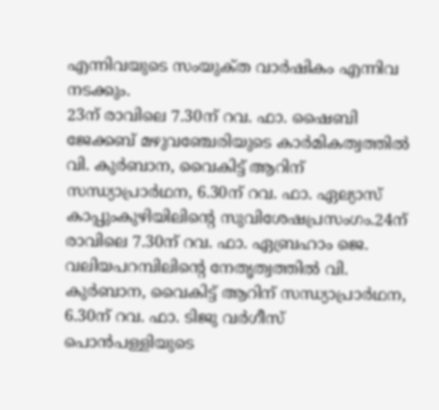എന്നിവയുടെ സംയുക്‌ത വാര്‍ഷികം എന്നിവ നടക്കും.
23ന്‌ രാവിലെ 7.30ന്‌ റവ. ഫാ. ഷൈബി ജേക്കബ്‌ മഴുവഞ്ചേരിയുടെ കാര്‍മികത്വത്തില്‍ വി. കുര്‍ബാന, വൈകിട്ട്‌ ആറിന്‌ സന്ധ്യാപ്രാര്‍ഥന, 6.30ന്‌ റവ. ഫാ. ഏല്യാസ്‌ കാപ്പുംകുഴിയിലിന്റെ സുവിശേഷപ്രസംഗം.24ന്‌ രാവിലെ 7.30ന്‌ റവ. ഫാ. ഏബ്രഹാം ജെ. വലിയപറമ്പിലിന്റെ നേതൃത്വത്തില്‍ വി. കുര്‍ബാന, വൈകിട്ട്‌ ആറിന്‌ സന്ധ്യാപ്രാര്‍ഥന, 6.30ന്‌ റവ. ഫാ. ടിജു വര്‍ഗീസ്‌ പൊന്‍പള്ളിയുടെ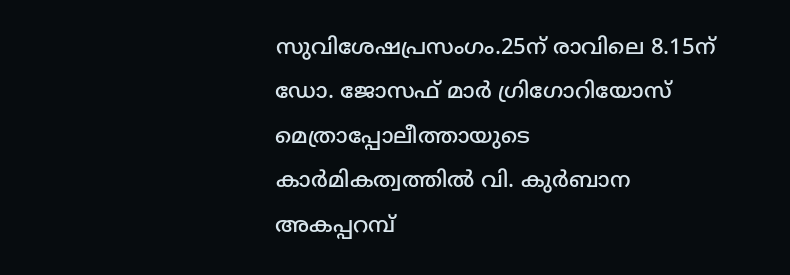സുവിശേഷപ്രസംഗം.25ന്‌ രാവിലെ 8.15ന്‌ ഡോ. ജോസഫ്‌ മാര്‍ ഗ്രിഗോറിയോസ്‌ മെത്രാപ്പോലീത്തായുടെ കാര്‍മികത്വത്തില്‍ വി. കുര്‍ബാന അകപ്പറമ്പ്‌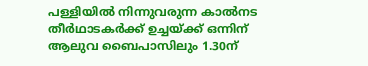പള്ളിയില്‍ നിന്നുവരുന്ന കാല്‍നട തീര്‍ഥാടകര്‍ക്ക്‌ ഉച്ചയ്‌ക്ക് ഒന്നിന്‌ ആലുവ ബൈപാസിലും 1.30ന്‌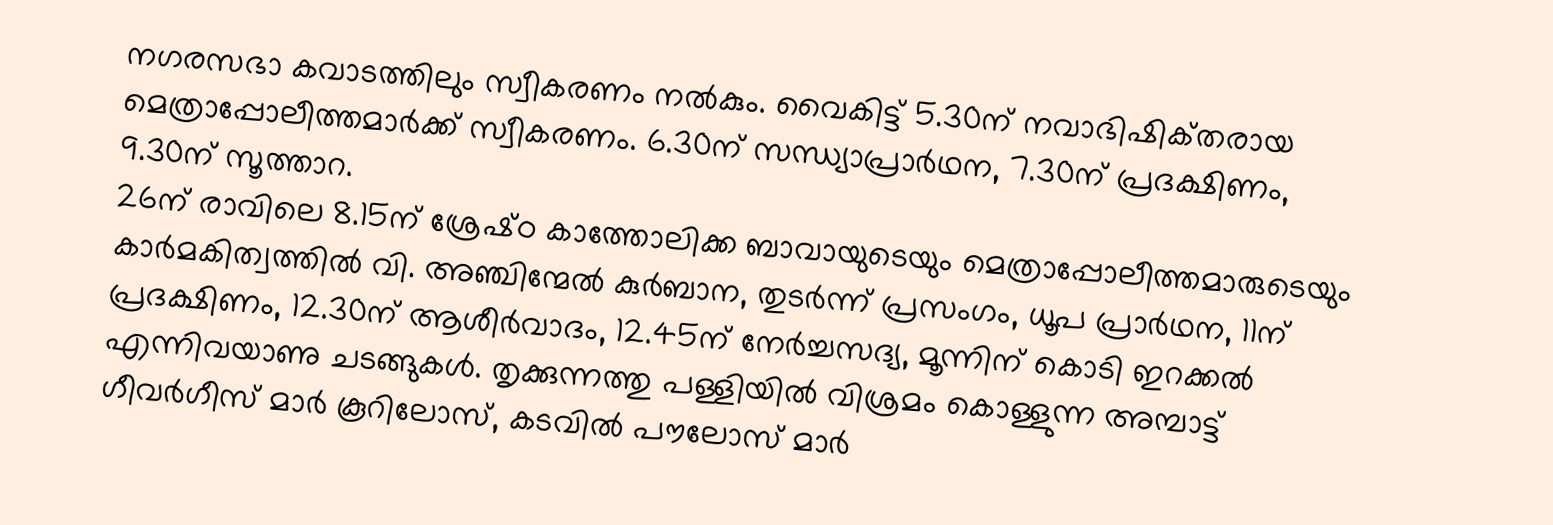നഗരസഭാ കവാടത്തിലും സ്വീകരണം നല്‍കും. വൈകിട്ട്‌ 5.30ന്‌ നവാഭിഷിക്‌തരായ മെത്രാപ്പോലീത്തമാര്‍ക്ക്‌ സ്വീകരണം. 6.30ന്‌ സന്ധ്യാപ്രാര്‍ഥന, 7.30ന്‌ പ്രദക്ഷിണം, 9.30ന്‌ സൂത്താറ.
26ന്‌ രാവിലെ 8.15ന്‌ ശ്രേഷ്‌ഠ കാത്തോലിക്ക ബാവായുടെയും മെത്രാപ്പോലീത്തമാരുടെയും കാര്‍മകിത്വത്തില്‍ വി. അഞ്ചിന്മേല്‍ കുര്‍ബാന, തുടര്‍ന്ന്‌ പ്രസംഗം, ധൂപ പ്രാര്‍ഥന, 11ന്‌ പ്രദക്ഷിണം, 12.30ന്‌ ആശീര്‍വാദം, 12.45ന്‌ നേര്‍ച്ചസദ്യ, മൂന്നിന്‌ കൊടി ഇറക്കല്‍ എന്നിവയാണു ചടങ്ങുകള്‍. തൃക്കുന്നത്തു പള്ളിയില്‍ വിശ്രമം കൊള്ളുന്ന അമ്പാട്ട്‌ ഗീവര്‍ഗീസ്‌ മാര്‍ കൂറിലോസ്‌, കടവില്‍ പൗലോസ്‌ മാര്‍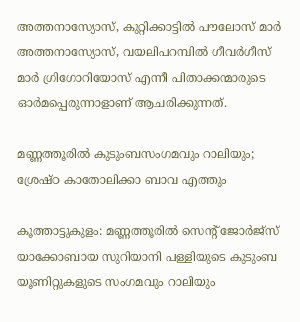അത്തനാസ്യോസ്‌, കുറ്റിക്കാട്ടില്‍ പൗലോസ്‌ മാര്‍ അത്തനാസ്യോസ്‌, വയലിപറമ്പില്‍ ഗീവര്‍ഗീസ്‌ മാര്‍ ഗ്രിഗോറിയോസ്‌ എന്നീ പിതാക്കന്മാരുടെ ഓര്‍മപ്പെരുന്നാളാണ്‌ ആചരിക്കുന്നത്‌.

മണ്ണത്തൂരില്‍ കുടുംബസംഗമവും റാലിയും; ശ്രേഷ്ഠ കാതോലിക്കാ ബാവ എത്തും

കൂത്താട്ടുകുളം: മണ്ണത്തൂരില്‍ സെന്റ് ജോര്‍ജ്‌സ് യാക്കോബായ സുറിയാനി പള്ളിയുടെ കുടുംബ യൂണിറ്റുകളുടെ സംഗമവും റാലിയും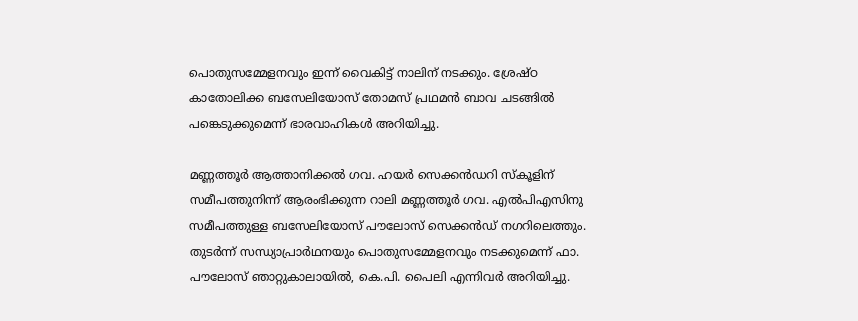പൊതുസമ്മേളനവും ഇന്ന് വൈകിട്ട് നാലിന് നടക്കും. ശ്രേഷ്ഠ കാതോലിക്ക ബസേലിയോസ് തോമസ് പ്രഥമന്‍ ബാവ ചടങ്ങില്‍ പങ്കെടുക്കുമെന്ന് ഭാരവാഹികള്‍ അറിയിച്ചു.

മണ്ണത്തൂര്‍ ആത്താനിക്കല്‍ ഗവ. ഹയര്‍ സെക്കന്‍ഡറി സ്‌കൂളിന് സമീപത്തുനിന്ന് ആരംഭിക്കുന്ന റാലി മണ്ണത്തൂര്‍ ഗവ. എല്‍പിഎസിനു സമീപത്തുള്ള ബസേലിയോസ് പൗലോസ് സെക്കന്‍ഡ് നഗറിലെത്തും. തുടര്‍ന്ന് സന്ധ്യാപ്രാര്‍ഥനയും പൊതുസമ്മേളനവും നടക്കുമെന്ന് ഫാ. പൗലോസ് ഞാറ്റുകാലായില്‍, കെ.പി. പൈലി എന്നിവര്‍ അറിയിച്ചു.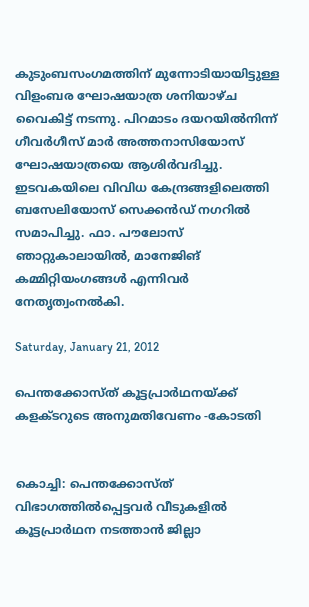കുടുംബസംഗമത്തിന് മുന്നോടിയായിട്ടുള്ള വിളംബര ഘോഷയാത്ര ശനിയാഴ്ച വൈകിട്ട് നടന്നു. പിറമാടം ദയറയില്‍നിന്ന് ഗീവര്‍ഗീസ് മാര്‍ അത്തനാസിയോസ് ഘോഷയാത്രയെ ആശിര്‍വദിച്ചു. ഇടവകയിലെ വിവിധ കേന്ദ്രങ്ങളിലെത്തി ബസേലിയോസ് സെക്കന്‍ഡ് നഗറില്‍ സമാപിച്ചു. ഫാ. പൗലോസ് ഞാറ്റുകാലായില്‍, മാനേജിങ് കമ്മിറ്റിയംഗങ്ങള്‍ എന്നിവര്‍ നേതൃത്വംനല്‍കി.

Saturday, January 21, 2012

പെന്തക്കോസ്ത് കൂട്ടപ്രാര്‍ഥനയ്ക്ക് കളക്ടറുടെ അനുമതിവേണം -കോടതി


കൊച്ചി: പെന്തക്കോസ്ത് വിഭാഗത്തില്‍പ്പെട്ടവര്‍ വീടുകളില്‍ കൂട്ടപ്രാര്‍ഥന നടത്താന്‍ ജില്ലാ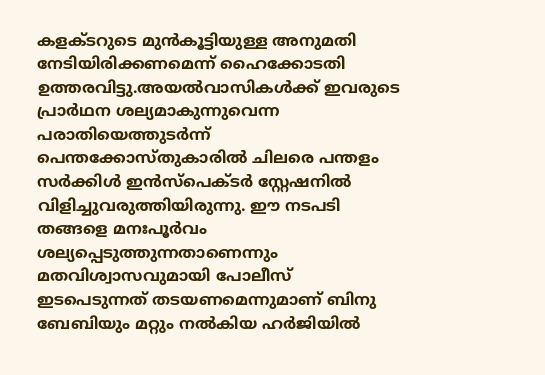കളക്ടറുടെ മുന്‍കൂട്ടിയുള്ള അനുമതി നേടിയിരിക്കണമെന്ന് ഹൈക്കോടതി ഉത്തരവിട്ടു.അയല്‍വാസികള്‍ക്ക് ഇവരുടെ പ്രാര്‍ഥന ശല്യമാകുന്നുവെന്ന പരാതിയെത്തുടര്‍ന്ന് പെന്തക്കോസ്തുകാരില്‍ ചിലരെ പന്തളം സര്‍ക്കിള്‍ ഇന്‍സ്‌പെക്ടര്‍ സ്റ്റേഷനില്‍ വിളിച്ചുവരുത്തിയിരുന്നു. ഈ നടപടി തങ്ങളെ മനഃപൂര്‍വം ശല്യപ്പെടുത്തുന്നതാണെന്നും മതവിശ്വാസവുമായി പോലീസ് ഇടപെടുന്നത് തടയണമെന്നുമാണ് ബിനു ബേബിയും മറ്റും നല്‍കിയ ഹര്‍ജിയില്‍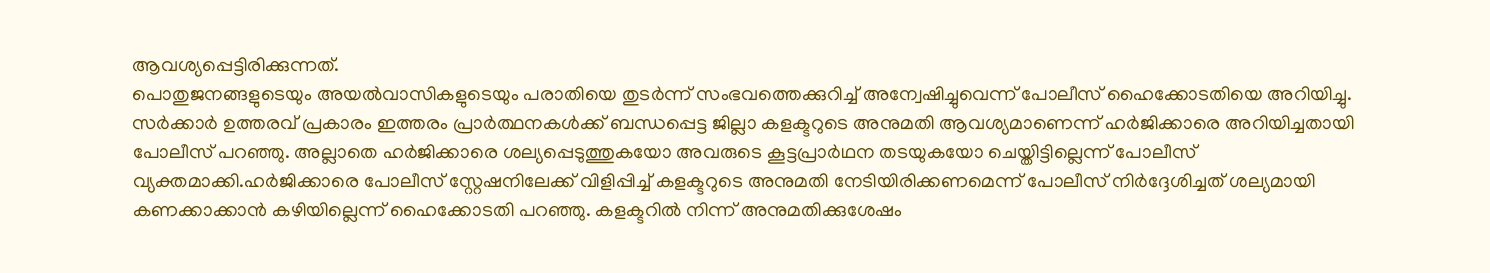ആവശ്യപ്പെട്ടിരിക്കുന്നത്.
പൊതുജനങ്ങളുടെയും അയല്‍വാസികളുടെയും പരാതിയെ തുടര്‍ന്ന് സംഭവത്തെക്കുറിച്ച് അന്വേഷിച്ചുവെന്ന് പോലീസ് ഹൈക്കോടതിയെ അറിയിച്ചു.
സര്‍ക്കാര്‍ ഉത്തരവ് പ്രകാരം ഇത്തരം പ്രാര്‍ത്ഥനകള്‍ക്ക് ബന്ധപ്പെട്ട ജില്ലാ കളക്ടറുടെ അനുമതി ആവശ്യമാണെന്ന് ഹര്‍ജിക്കാരെ അറിയിച്ചതായി പോലീസ് പറഞ്ഞു. അല്ലാതെ ഹര്‍ജിക്കാരെ ശല്യപ്പെടുത്തുകയോ അവരുടെ കൂട്ടപ്രാര്‍ഥന തടയുകയോ ചെയ്തിട്ടില്ലെന്ന് പോലീസ് വ്യക്തമാക്കി.ഹര്‍ജിക്കാരെ പോലീസ് സ്റ്റേഷനിലേക്ക് വിളിപ്പിച്ച് കളക്ടറുടെ അനുമതി നേടിയിരിക്കണമെന്ന് പോലീസ് നിര്‍ദ്ദേശിച്ചത് ശല്യമായി കണക്കാക്കാന്‍ കഴിയില്ലെന്ന് ഹൈക്കോടതി പറഞ്ഞു. കളക്ടറില്‍ നിന്ന് അനുമതിക്കുശേഷം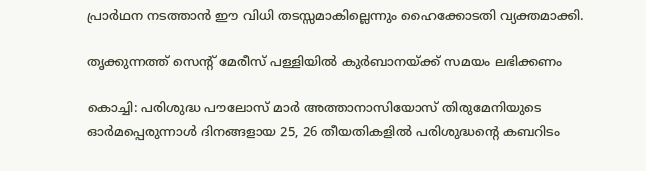പ്രാര്‍ഥന നടത്താന്‍ ഈ വിധി തടസ്സമാകില്ലെന്നും ഹൈക്കോടതി വ്യക്തമാക്കി.

തൃക്കുന്നത്ത് സെന്റ് മേരീസ് പള്ളിയില്‍ കുര്‍ബാനയ്ക്ക് സമയം ലഭിക്കണം

കൊച്ചി: പരിശുദ്ധ പൗലോസ് മാര്‍ അത്താനാസിയോസ് തിരുമേനിയുടെ ഓര്‍മപ്പെരുന്നാള്‍ ദിനങ്ങളായ 25, 26 തീയതികളില്‍ പരിശുദ്ധന്റെ കബറിടം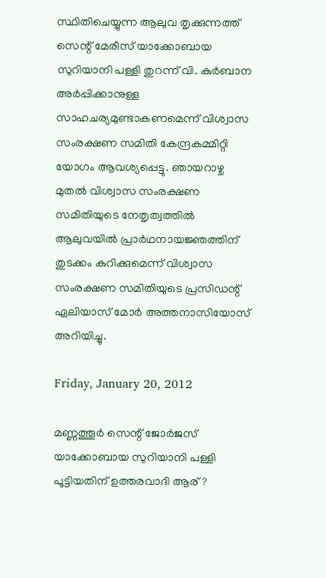സ്ഥിതിചെയ്യുന്ന ആലുവ തൃക്കുന്നത്ത് സെന്റ് മേരീസ് യാക്കോബായ സുറിയാനി പള്ളി തുറന്ന് വി. കുര്‍ബാന അര്‍പ്പിക്കാനുള്ള സാഹചര്യമുണ്ടാകണമെന്ന് വിശ്വാസ സംരക്ഷണ സമിതി കേന്ദ്രകമ്മിറ്റി യോഗം ആവശ്യപ്പെട്ടു. ഞായറാഴ്ച മുതല്‍ വിശ്വാസ സംരക്ഷണ സമിതിയുടെ നേതൃത്വത്തില്‍ ആലുവയില്‍ പ്രാര്‍ഥനായജ്ഞത്തിന് തുടക്കം കുറിക്കുമെന്ന് വിശ്വാസ സംരക്ഷണ സമിതിയുടെ പ്രസിഡന്റ് ഏലിയാസ് മോര്‍ അത്തനാസിയോസ് അറിയിച്ചു.

Friday, January 20, 2012

മണ്ണത്തൂര്‍ സെന്റ്‌ ജോര്‍ജസ്‌ യാക്കോബായ സുറിയാനി പള്ളി പൂട്ടിയതിന്‌ ഉത്തരവാദി ആര്‌?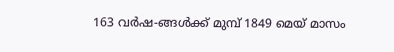163 വര്‍ഷ-ങ്ങള്‍ക്ക്‌ മുമ്പ്‌ 1849 മെയ്‌ മാസം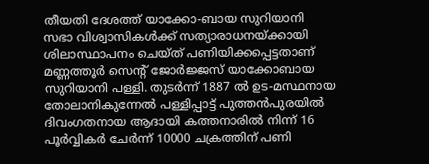തീയതി ദേശത്ത്‌ യാക്കോ-ബായ സുറിയാനി സഭാ വിശ്വാസികള്‍ക്ക്‌ സത്യാരാധനയ്ക്കായി ശിലാസ്ഥാപനം ചെയ്‌ത്‌ പണിയിക്കപ്പെട്ടതാണ്‌ മണ്ണത്തൂര്‍ സെന്റ്‌ ജോര്‍ജ്ജസ്‌ യാക്കോബായ സുറിയാനി പള്ളി. തുടര്‍ന്ന്‌ 1887 ല്‍ ഉട-മസ്ഥനായ തോലാനികുന്നേല്‍ പള്ളിപ്പാട്ട്‌ പുത്തന്‍പുരയില്‍ ദിവംഗതനായ ആദായി കത്തനാരില്‍ നിന്ന്‌ 16 പൂര്‍വ്വികര്‍ ചേര്‍ന്ന്‌ 10000 ചക്രത്തിന്‌ പണി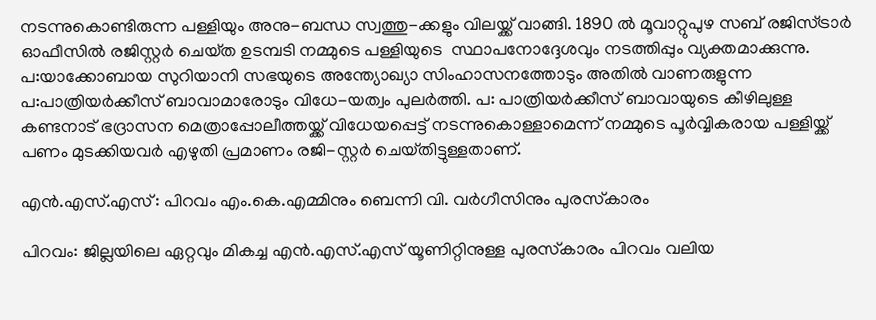നടന്നുകൊണ്ടിരുന്ന പള്ളിയും അനു-ബന്ധ സ്വത്തു-ക്കളും വിലയ്ക്ക്‌ വാങ്ങി. 1890 ല്‍ മൂവാറ്റുപുഴ സബ്‌ രജിസ്‌ട്രാര്‍ ഓഫീസില്‍ രജിസ്റ്റര്‍ ചെയ്‌ത ഉടമ്പടി നമ്മുടെ പള്ളിയുടെ  സ്ഥാപനോദ്ദേശവും നടത്തിപ്പും വ്യക്തമാക്കുന്നു. പ:യാക്കോബായ സുറിയാനി സഭയുടെ അന്ത്യോഖ്യാ സിംഹാസനത്തോടും അതില്‍ വാണരുളുന്ന പ:പാത്രിയര്‍ക്കീസ്‌ ബാവാമാരോടും വിധേ-യത്വം പുലര്‍ത്തി. പ: പാത്രിയര്‍ക്കീസ്‌ ബാവായുടെ കീഴിലുള്ള കണ്ടനാട്‌ ഭദ്രാസന മെത്രാപ്പോലീത്തയ്ക്ക്‌ വിധേയപ്പെട്ട്‌ നടന്നുകൊള്ളാമെന്ന്‌ നമ്മുടെ പൂര്‍വ്വികരായ പള്ളിയ്ക്ക്‌ പണം മുടക്കിയവര്‍ എഴുതി പ്രമാണം രജി-സ്റ്റര്‍ ചെയ്‌തിട്ടുള്ളതാണ്.

എന്‍.എസ്.എസ്: പിറവം എം.കെ.എമ്മിനും ബെന്നി വി. വര്‍ഗീസിനും പുരസ്‌കാരം

പിറവം: ജില്ലയിലെ ഏറ്റവും മികച്ച എന്‍.എസ്.എസ് യൂണിറ്റിനുള്ള പുരസ്‌കാരം പിറവം വലിയ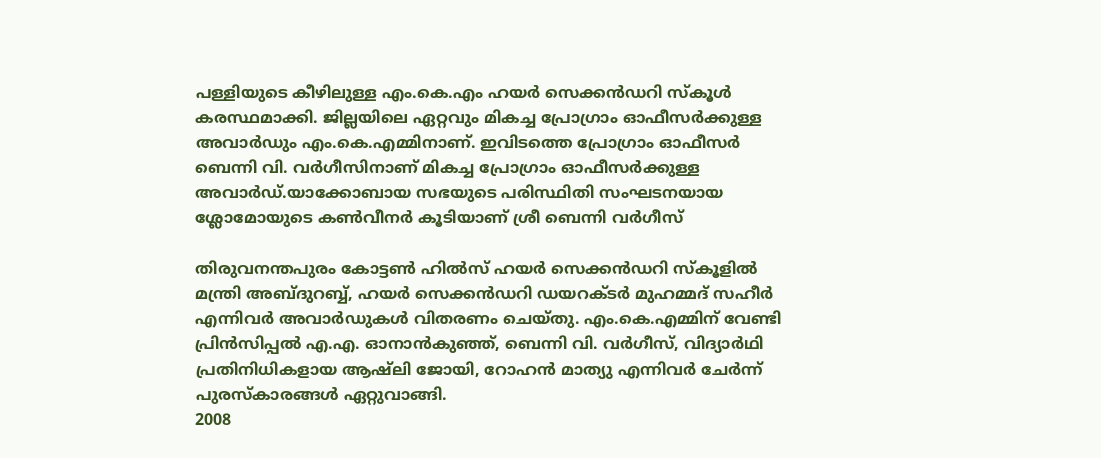പള്ളിയുടെ കീഴിലുള്ള എം.കെ.എം ഹയര്‍ സെക്കന്‍ഡറി സ്‌കൂള്‍ കരസ്ഥമാക്കി. ജില്ലയിലെ ഏറ്റവും മികച്ച പ്രോഗ്രാം ഓഫീസര്‍ക്കുള്ള അവാര്‍ഡും എം.കെ.എമ്മിനാണ്. ഇവിടത്തെ പ്രോഗ്രാം ഓഫീസര്‍ ബെന്നി വി. വര്‍ഗീസിനാണ് മികച്ച പ്രോഗ്രാം ഓഫീസര്‍ക്കുള്ള അവാര്‍ഡ്.യാക്കോബായ സഭയുടെ പരിസ്ഥിതി സംഘടനയായ   ശ്ലോമോയുടെ കണ്‍വീനര്‍ കൂടിയാണ് ശ്രീ ബെന്നി വര്‍ഗീസ്‌

തിരുവനന്തപുരം കോട്ടണ്‍ ഹില്‍സ് ഹയര്‍ സെക്കന്‍ഡറി സ്‌കൂളില്‍ മന്ത്രി അബ്ദുറബ്ബ്, ഹയര്‍ സെക്കന്‍ഡറി ഡയറക്ടര്‍ മുഹമ്മദ് സഹീര്‍ എന്നിവര്‍ അവാര്‍ഡുകള്‍ വിതരണം ചെയ്തു. എം.കെ.എമ്മിന് വേണ്ടി പ്രിന്‍സിപ്പല്‍ എ.എ. ഓനാന്‍കുഞ്ഞ്, ബെന്നി വി. വര്‍ഗീസ്, വിദ്യാര്‍ഥി പ്രതിനിധികളായ ആഷ്‌ലി ജോയി, റോഹന്‍ മാത്യു എന്നിവര്‍ ചേര്‍ന്ന് പുരസ്‌കാരങ്ങള്‍ ഏറ്റുവാങ്ങി.
2008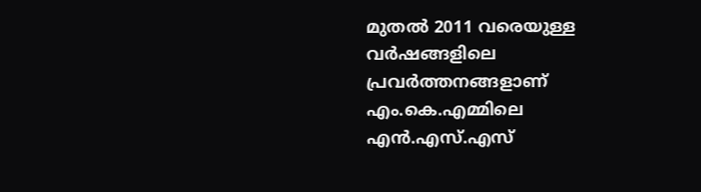മുതല്‍ 2011 വരെയുള്ള വര്‍ഷങ്ങളിലെ പ്രവര്‍ത്തനങ്ങളാണ് എം.കെ.എമ്മിലെ എന്‍.എസ്.എസ്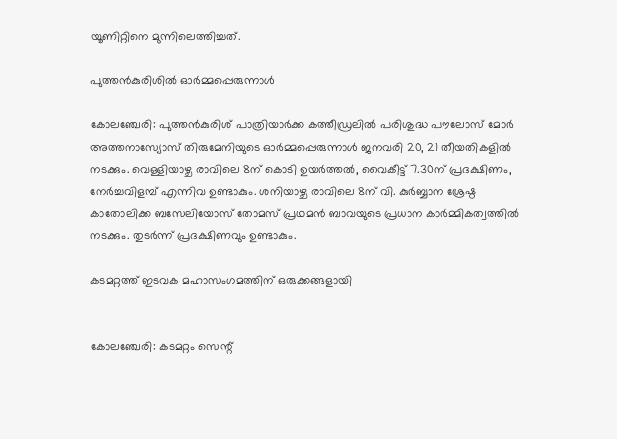യൂണിറ്റിനെ മുന്നിലെത്തിച്ചത്.

പുത്തന്‍കുരിശില്‍ ഓര്‍മ്മപ്പെരുന്നാള്‍

കോലഞ്ചേരി: പുത്തന്‍കുരിശ് പാത്രിയാര്‍ക്ക കത്തീഡ്രലില്‍ പരിശുദ്ധ പൗലോസ് മോര്‍ അത്തനാസ്യോസ് തിരുമേനിയുടെ ഓര്‍മ്മപ്പെരുന്നാള്‍ ജനവരി 20, 21 തീയതികളില്‍ നടക്കും. വെള്ളിയാഴ്ച രാവിലെ 8ന് കൊടി ഉയര്‍ത്തല്‍, വൈകീട്ട് 7.30ന് പ്രദക്ഷിണം, നേര്‍ച്ചവിളമ്പ് എന്നിവ ഉണ്ടാകും. ശനിയാഴ്ച രാവിലെ 8ന് വി. കുര്‍ബ്ബാന ശ്രേഷ്ഠ കാതോലിക്ക ബസേലിയോസ് തോമസ് പ്രഥമന്‍ ബാവയുടെ പ്രധാന കാര്‍മ്മികത്വത്തില്‍ നടക്കും. തുടര്‍ന്ന് പ്രദക്ഷിണവും ഉണ്ടാകും.

കടമറ്റത്ത് ഇടവക മഹാസംഗമത്തിന് ഒരുക്കങ്ങളായി


കോലഞ്ചേരി: കടമറ്റം സെന്റ്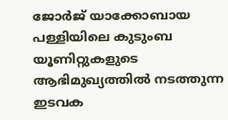ജോര്‍ജ് യാക്കോബായ പള്ളിയിലെ കുടുംബ യൂണിറ്റുകളുടെ ആഭിമുഖ്യത്തില്‍ നടത്തുന്ന ഇടവക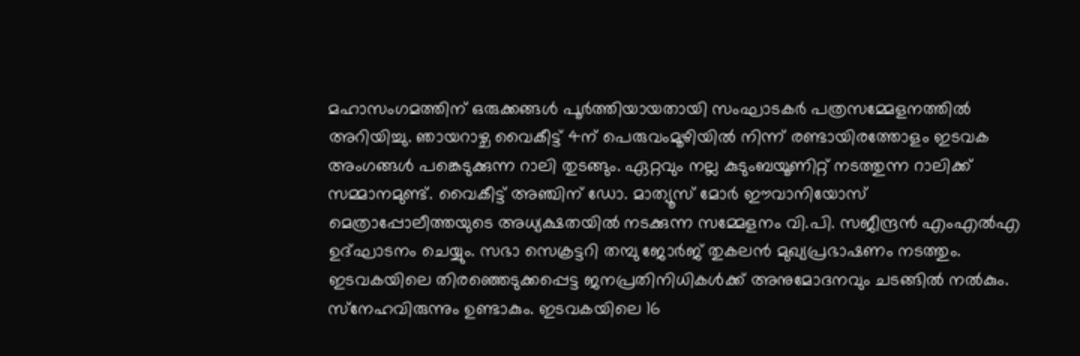മഹാസംഗമത്തിന് ഒരുക്കങ്ങള്‍ പൂര്‍ത്തിയായതായി സംഘാടകര്‍ പത്രസമ്മേളനത്തില്‍ അറിയിച്ചു. ഞായറാഴ്ച വൈകീട്ട് 4ന് പെരുവംമൂഴിയില്‍ നിന്ന് രണ്ടായിരത്തോളം ഇടവക അംഗങ്ങള്‍ പങ്കെടുക്കുന്ന റാലി തുടങ്ങും. ഏറ്റവും നല്ല കുടുംബയൂണിറ്റ് നടത്തുന്ന റാലിക്ക് സമ്മാനമുണ്ട്. വൈകീട്ട് അഞ്ചിന് ഡോ. മാത്യൂസ് മോര്‍ ഈവാനിയോസ് മെത്രാപ്പോലീത്തയുടെ അധ്യക്ഷതയില്‍ നടക്കുന്ന സമ്മേളനം വി.പി. സജീന്ദ്രന്‍ എംഎല്‍എ ഉദ്ഘാടനം ചെയ്യും. സഭാ സെക്രട്ടറി തമ്പു ജോര്‍ജ് തുകലന്‍ മുഖ്യപ്രഭാഷണം നടത്തും. ഇടവകയിലെ തിരഞ്ഞെടുക്കപ്പെട്ട ജനപ്രതിനിധികള്‍ക്ക് അനുമോദനവും ചടങ്ങില്‍ നല്‍കും. സ്‌നേഹവിരുന്നും ഉണ്ടാകും. ഇടവകയിലെ 16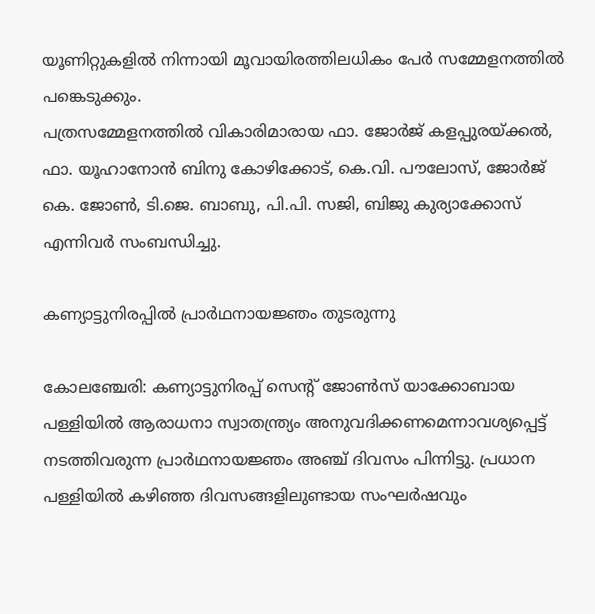യൂണിറ്റുകളില്‍ നിന്നായി മൂവായിരത്തിലധികം പേര്‍ സമ്മേളനത്തില്‍ പങ്കെടുക്കും.
പത്രസമ്മേളനത്തില്‍ വികാരിമാരായ ഫാ. ജോര്‍ജ് കളപ്പുരയ്ക്കല്‍, ഫാ. യൂഹാനോന്‍ ബിനു കോഴിക്കോട്, കെ.വി. പൗലോസ്, ജോര്‍ജ് കെ. ജോണ്‍, ടി.ജെ. ബാബു, പി.പി. സജി, ബിജു കുര്യാക്കോസ് എന്നിവര്‍ സംബന്ധിച്ചു.

കണ്യാട്ടുനിരപ്പില്‍ പ്രാര്‍ഥനായജ്ഞം തുടരുന്നു

കോലഞ്ചേരി: കണ്യാട്ടുനിരപ്പ് സെന്റ് ജോണ്‍സ് യാക്കോബായ പള്ളിയില്‍ ആരാധനാ സ്വാതന്ത്ര്യം അനുവദിക്കണമെന്നാവശ്യപ്പെട്ട് നടത്തിവരുന്ന പ്രാര്‍ഥനായജ്ഞം അഞ്ച് ദിവസം പിന്നിട്ടു. പ്രധാന പള്ളിയില്‍ കഴിഞ്ഞ ദിവസങ്ങളിലുണ്ടായ സംഘര്‍ഷവും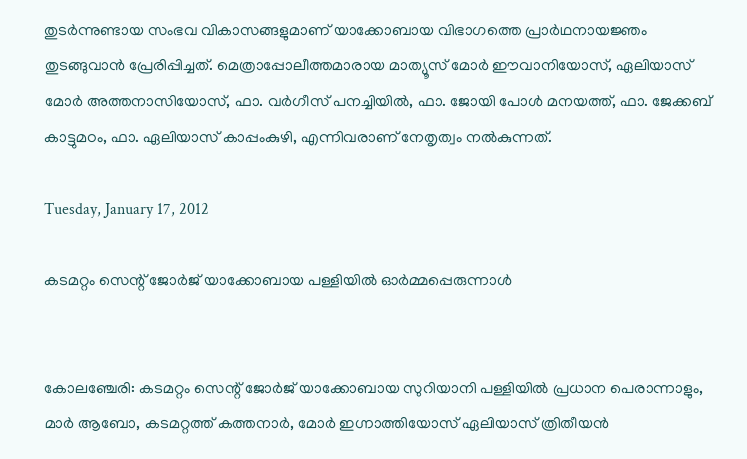തുടര്‍ന്നുണ്ടായ സംഭവ വികാസങ്ങളുമാണ് യാക്കോബായ വിഭാഗത്തെ പ്രാര്‍ഥനായജ്ഞം തുടങ്ങുവാന്‍ പ്രേരിപ്പിച്ചത്. മെത്രാപ്പോലീത്തമാരായ മാത്യൂസ് മോര്‍ ഈവാനിയോസ്, ഏലിയാസ് മോര്‍ അത്തനാസിയോസ്, ഫാ. വര്‍ഗീസ് പനച്ചിയില്‍, ഫാ. ജോയി പോള്‍ മനയത്ത്, ഫാ. ജേക്കബ് കാട്ടുമഠം, ഫാ. ഏലിയാസ് കാപ്പംകുഴി, എന്നിവരാണ് നേതൃത്വം നല്‍കുന്നത്.

Tuesday, January 17, 2012

കടമറ്റം സെന്റ്‌ ജോര്‍ജ്‌ യാക്കോബായ പള്ളിയില്‍ ഓര്‍മ്മപ്പെരുന്നാള്‍


കോലഞ്ചേരി: കടമറ്റം സെന്റ്‌ ജോര്‍ജ്‌ യാക്കോബായ സുറിയാനി പള്ളിയില്‍ പ്രധാന പെരാന്നാളും, മാര്‍ ആബോ, കടമറ്റത്ത്‌ കത്തനാര്‍, മോര്‍ ഇഗ്നാത്തിയോസ്‌ ഏലിയാസ്‌ ത്രിതീയന്‍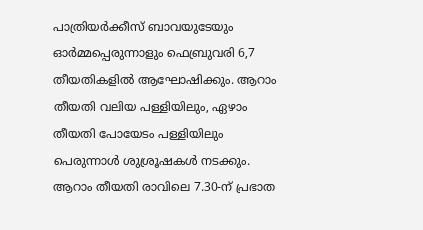പാത്രിയര്‍ക്കീസ്‌ ബാവയുടേയും ഓര്‍മ്മപ്പെരുന്നാളും ഫെബ്രുവരി 6,7 തീയതികളില്‍ ആഘോഷിക്കും. ആറാം തീയതി വലിയ പള്ളിയിലും, ഏഴാം തീയതി പോയേടം പള്ളിയിലും പെരുന്നാള്‍ ശുശ്രൂഷകള്‍ നടക്കും.
ആറാം തീയതി രാവിലെ 7.30-ന്‌ പ്രഭാത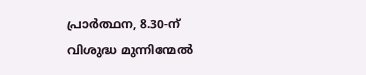പ്രാര്‍ത്ഥന, 8.30-ന്‌ വിശുദ്ധ മുന്നിന്മേല്‍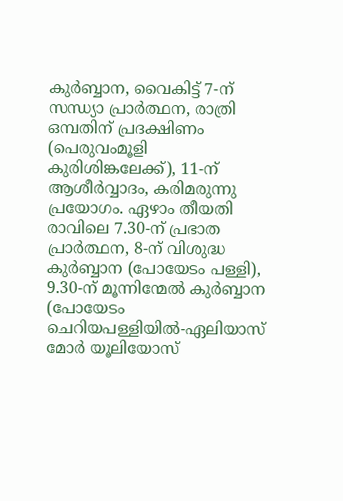കുര്‍ബ്ബാന, വൈകിട്ട്‌ 7-ന്‌ സന്ധ്യാ പ്രാര്‍ത്ഥന, രാത്രി ഒമ്പതിന്‌ പ്രദക്ഷിണം (പെരുവംമൂളി കുരിശിങ്കലേക്ക്‌), 11-ന്‌ ആശീര്‍വ്വാദം, കരിമരുന്നു പ്രയോഗം. ഏഴാം തീയതി രാവിലെ 7.30-ന്‌ പ്രഭാത പ്രാര്‍ത്ഥന, 8-ന്‌ വിശുദ്ധ കുര്‍ബ്ബാന (പോയേടം പള്ളി), 9.30-ന്‌ മൂന്നിന്മേല്‍ കുര്‍ബ്ബാന (പോയേടം ചെറിയപള്ളിയില്‍-ഏലിയാസ്‌ മോര്‍ യൂലിയോസ്‌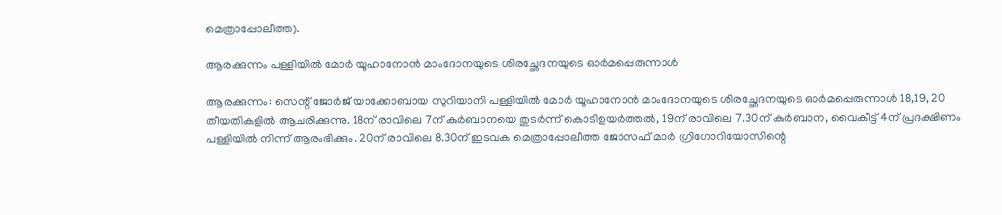മെത്രാപ്പോലീത്ത).

ആരക്കുന്നം പള്ളിയില്‍ മോര്‍ യൂഹാനോന്‍ മാംദോനയുടെ ശിരച്ഛേദനയുടെ ഓര്‍മപ്പെരുന്നാള്‍

ആരക്കുന്നം: സെന്റ് ജോര്‍ജ് യാക്കോബായ സുറിയാനി പള്ളിയില്‍ മോര്‍ യൂഹാനോന്‍ മാംദോനയുടെ ശിരച്ഛേദനയുടെ ഓര്‍മപ്പെരുന്നാള്‍ 18,19, 20 തീയതികളില്‍ ആചരിക്കുന്നു. 18ന് രാവിലെ 7ന് കുര്‍ബാനയെ തുടര്‍ന്ന് കൊടിഉയര്‍ത്തല്‍, 19ന് രാവിലെ 7.30ന് കുര്‍ബാന, വൈകീട്ട് 4ന് പ്രദക്ഷിണം പള്ളിയില്‍ നിന്ന് ആരംഭിക്കും. 20ന് രാവിലെ 8.30ന് ഇടവക മെത്രാപ്പോലീത്ത ജോസഫ് മാര്‍ ഗ്രിഗോറിയോസിന്റെ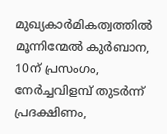മുഖ്യകാര്‍മികത്വത്തില്‍ മൂന്നിന്മേല്‍ കുര്‍ബാന, 10ന് പ്രസംഗം, നേര്‍ച്ചവിളമ്പ് തുടര്‍ന്ന് പ്രദക്ഷിണം,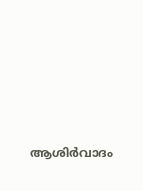ആശിര്‍വാദം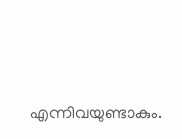എന്നിവയുണ്ടാകും.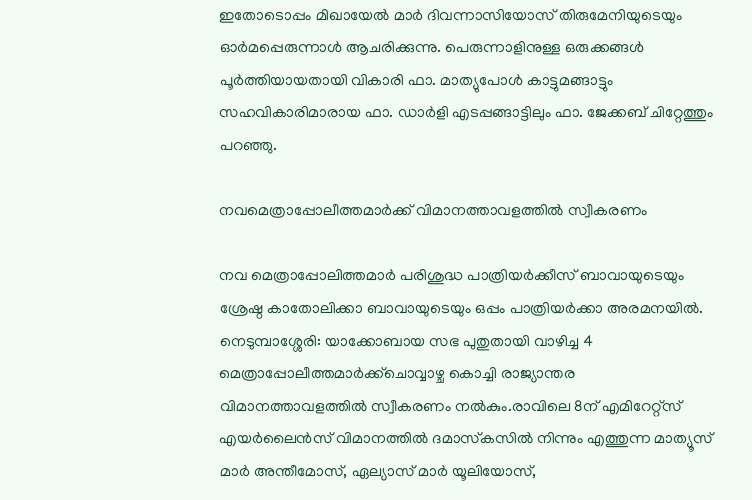ഇതോടൊപ്പം മിഖായേല്‍ മാര്‍ ദിവന്നാസിയോസ് തിരുമേനിയുടെയും ഓര്‍മപ്പെരുന്നാള്‍ ആചരിക്കുന്നു. പെരുന്നാളിനുള്ള ഒരുക്കങ്ങള്‍ പൂര്‍ത്തിയായതായി വികാരി ഫാ. മാത്യുപോള്‍ കാട്ടുമങ്ങാട്ടും സഹവികാരിമാരായ ഫാ. ഡാര്‍ളി എടപ്പങ്ങാട്ടിലും ഫാ. ജേക്കബ് ചിറ്റേത്തും പറഞ്ഞു.

നവമെത്രാപ്പോലീത്തമാര്‍ക്ക് വിമാനത്താവളത്തില്‍ സ്വീകരണം

നവ മെത്രാപ്പോലിത്തമാര്‍ പരിശുദ്ധ പാത്രിയര്‍ക്കീസ് ബാവായുടെയും ശ്രേഷ്ഠ കാതോലിക്കാ ബാവായുടെയും ഒപ്പം പാത്രിയര്‍ക്കാ അരമനയില്‍.
നെടുമ്പാശ്ശേരി: യാക്കോബായ സഭ പുതുതായി വാഴിച്ച 4 മെത്രാപ്പോലീത്തമാര്‍ക്ക്‌ചൊവ്വാഴ്ച കൊച്ചി രാജ്യാന്തര വിമാനത്താവളത്തില്‍ സ്വീകരണം നല്‍കും.രാവിലെ 8ന് എമിറേറ്റ്‌സ് എയര്‍ലൈന്‍സ് വിമാനത്തില്‍ ദമാസ്‌കസില്‍ നിന്നും എത്തുന്ന മാത്യൂസ് മാര്‍ അന്തീമോസ്, ഏല്യാസ് മാര്‍ യൂലിയോസ്,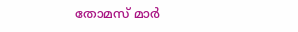തോമസ് മാര്‍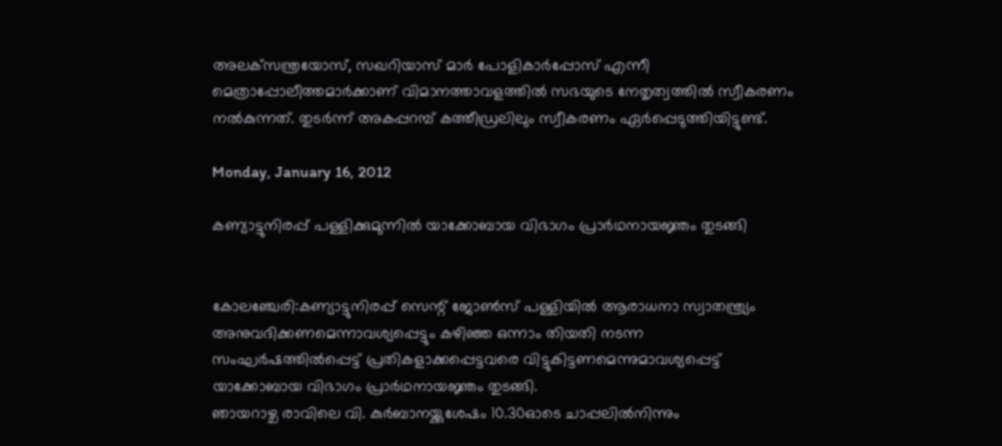അലക്‌സന്ത്രയോസ്, സഖറിയാസ് മാര്‍ പോളികാര്‍പ്പോസ് എന്നീ മെത്രാപ്പോലീത്തമാര്‍ക്കാണ് വിമാനത്താവളത്തില്‍ സഭയുടെ നേതൃത്വത്തില്‍ സ്വീകരണം നല്‍കുന്നത്. തുടര്‍ന്ന് അകപ്പറമ്പ് കത്തീഡ്രലിലും സ്വീകരണം ഏര്‍പ്പെടുത്തിയിട്ടുണ്ട്.

Monday, January 16, 2012

കണ്യാട്ടുനിരപ്പ് പള്ളിക്കുമുന്നില്‍ യാക്കോബായ വിഭാഗം പ്രാര്‍ഥനായജ്ഞം തുടങ്ങി


കോലഞ്ചേരി:കണ്യാട്ടുനിരപ്പ് സെന്റ് ജോണ്‍സ് പള്ളിയില്‍ ആരാധനാ സ്വാതന്ത്ര്യം അനുവദിക്കണമെന്നാവശ്യപ്പെട്ടും കഴിഞ്ഞ ഒന്നാം തിയതി നടന്ന സംഘര്‍ഷത്തില്‍പ്പെട്ട് പ്രതികളാക്കപ്പെട്ടവരെ വിട്ടുകിട്ടണമെന്നുമാവശ്യപ്പെട്ട് യാക്കോബായ വിഭാഗം പ്രാര്‍ഥനായജ്ഞം തുടങ്ങി.
ഞായറാഴ്ച രാവിലെ വി. കുര്‍ബാനയ്ക്കുശേഷം 10.30ഓടെ ചാപ്പലില്‍നിന്നും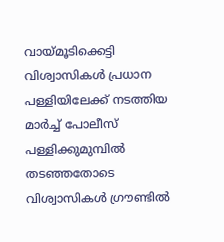വായ്മൂടിക്കെട്ടി വിശ്വാസികള്‍ പ്രധാന പള്ളിയിലേക്ക് നടത്തിയ മാര്‍ച്ച് പോലീസ് പള്ളിക്കുമുമ്പില്‍ തടഞ്ഞതോടെ വിശ്വാസികള്‍ ഗ്രൗണ്ടില്‍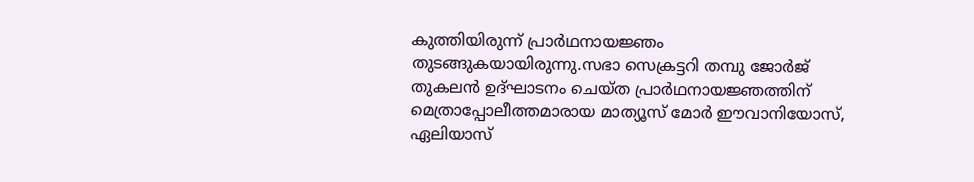കുത്തിയിരുന്ന് പ്രാര്‍ഥനായജ്ഞം തുടങ്ങുകയായിരുന്നു.സഭാ സെക്രട്ടറി തമ്പു ജോര്‍ജ് തുകലന്‍ ഉദ്ഘാടനം ചെയ്ത പ്രാര്‍ഥനായജ്ഞത്തിന് മെത്രാപ്പോലീത്തമാരായ മാത്യൂസ് മോര്‍ ഈവാനിയോസ്, ഏലിയാസ്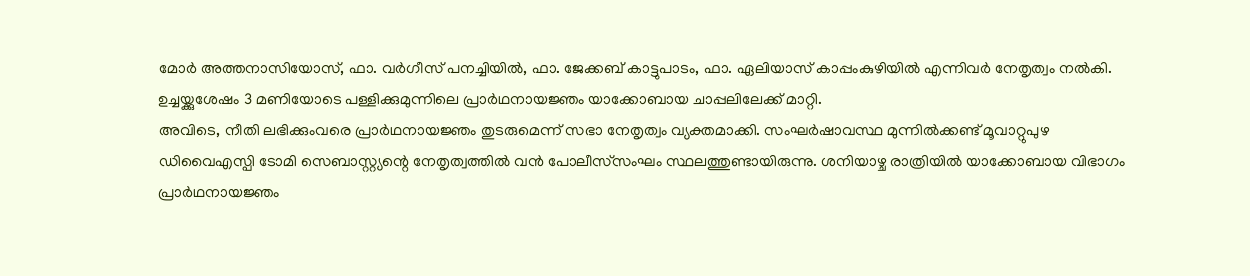മോര്‍ അത്തനാസിയോസ്, ഫാ. വര്‍ഗീസ് പനച്ചിയില്‍, ഫാ. ജേക്കബ് കാട്ടുപാടം, ഫാ. ഏലിയാസ് കാപ്പംകുഴിയില്‍ എന്നിവര്‍ നേതൃത്വം നല്‍കി. ഉച്ചയ്ക്കുശേഷം 3 മണിയോടെ പള്ളിക്കുമുന്നിലെ പ്രാര്‍ഥനായജ്ഞം യാക്കോബായ ചാപ്പലിലേക്ക് മാറ്റി.
അവിടെ, നീതി ലഭിക്കുംവരെ പ്രാര്‍ഥനായജ്ഞം തുടരുമെന്ന് സഭാ നേതൃത്വം വ്യക്തമാക്കി. സംഘര്‍ഷാവസ്ഥ മുന്നില്‍ക്കണ്ട് മൂവാറ്റുപുഴ ഡിവൈഎസ്പി ടോമി സെബാസ്റ്റ്യന്റെ നേതൃത്വത്തില്‍ വന്‍ പോലീസ്‌സംഘം സ്ഥലത്തുണ്ടായിരുന്നു. ശനിയാഴ്ച രാത്രിയില്‍ യാക്കോബായ വിഭാഗം പ്രാര്‍ഥനായജ്ഞം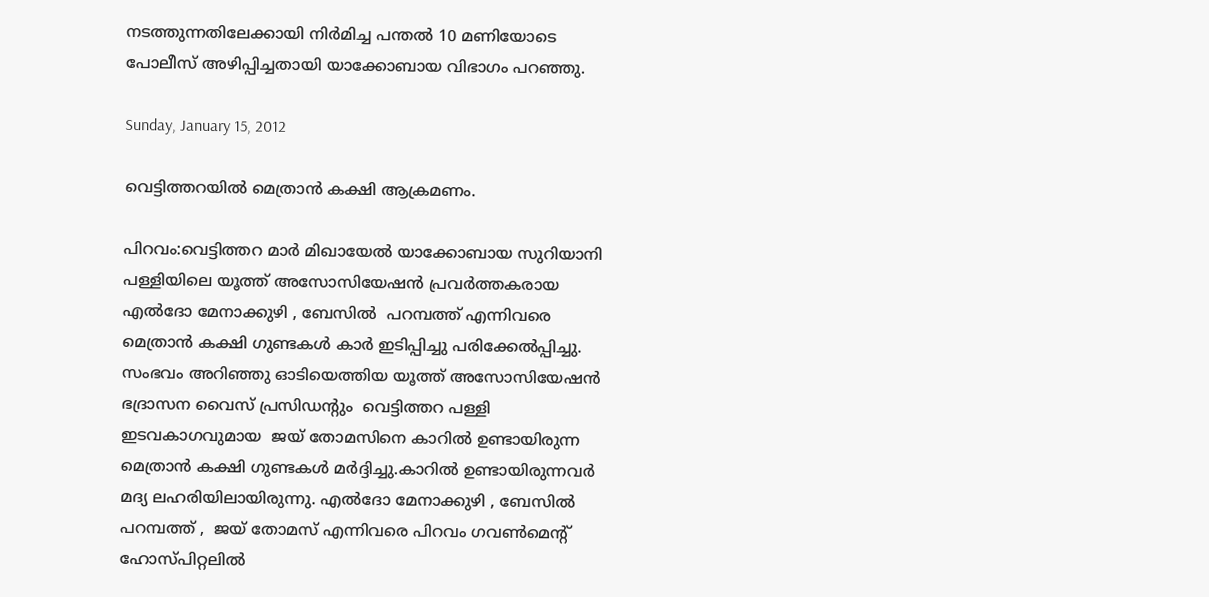നടത്തുന്നതിലേക്കായി നിര്‍മിച്ച പന്തല്‍ 10 മണിയോടെ പോലീസ് അഴിപ്പിച്ചതായി യാക്കോബായ വിഭാഗം പറഞ്ഞു.

Sunday, January 15, 2012

വെട്ടിത്തറയില്‍ മെത്രാന്‍ കക്ഷി ആക്രമണം.

പിറവം:വെട്ടിത്തറ മാര്‍ മിഖായേല്‍ യാക്കോബായ സുറിയാനി പള്ളിയിലെ യൂത്ത് അസോസിയേഷന്‍ പ്രവര്‍ത്തകരായ എല്‍ദോ മേനാക്കുഴി , ബേസില്‍  പറമ്പത്ത് എന്നിവരെ മെത്രാന്‍ കക്ഷി ഗുണ്ടകള്‍ കാര്‍ ഇടിപ്പിച്ചു പരിക്കേല്‍പ്പിച്ചു. സംഭവം അറിഞ്ഞു ഓടിയെത്തിയ യൂത്ത് അസോസിയേഷന്‍ ഭദ്രാസന വൈസ്‌ പ്രസിഡന്റും  വെട്ടിത്തറ പള്ളി ഇടവകാഗവുമായ  ജയ് തോമസിനെ കാറില്‍ ഉണ്ടായിരുന്ന  മെത്രാന്‍ കക്ഷി ഗുണ്ടകള്‍ മര്‍ദ്ദിച്ചു.കാറില്‍ ഉണ്ടായിരുന്നവര്‍ മദ്യ ലഹരിയിലായിരുന്നു. എല്‍ദോ മേനാക്കുഴി , ബേസില്‍  പറമ്പത്ത് ,  ജയ് തോമസ്‌ എന്നിവരെ പിറവം ഗവണ്‍മെന്റ്  ഹോസ്പിറ്റലില്‍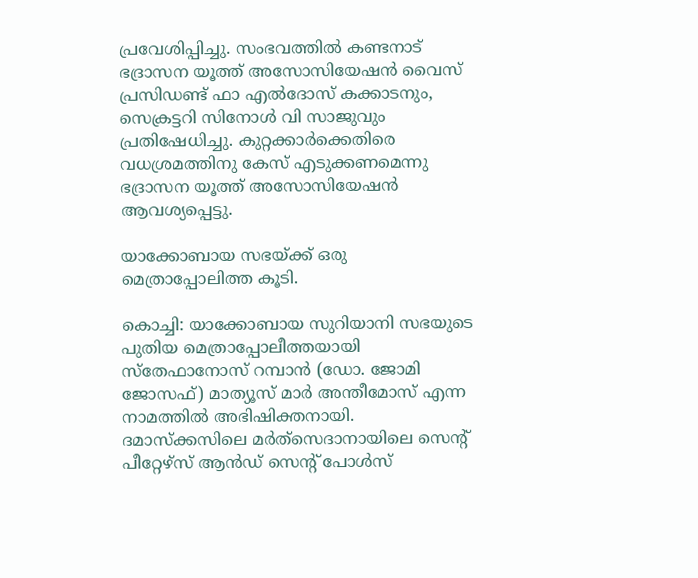പ്രവേശിപ്പിച്ചു. സംഭവത്തില്‍ കണ്ടനാട് ഭദ്രാസന യൂത്ത് അസോസിയേഷന്‍ വൈസ്‌ പ്രസിഡണ്ട്‌ ഫാ എല്‍ദോസ് കക്കാടനും, സെക്രട്ടറി സിനോള്‍ വി സാജുവും പ്രതിഷേധിച്ചു. കുറ്റക്കാര്‍ക്കെതിരെ വധശ്രമത്തിനു കേസ് എടുക്കണമെന്നു ഭദ്രാസന യൂത്ത് അസോസിയേഷന്‍ ആവശ്യപ്പെട്ടു.

യാക്കോബായ സഭയ്ക്ക് ഒരു മെത്രാപ്പോലിത്ത കൂടി.

കൊച്ചി: യാക്കോബായ സുറിയാനി സഭയുടെ പുതിയ മെത്രാപ്പോലീത്തയായി സ്‌തേഫാനോസ് റമ്പാന്‍ (ഡോ. ജോമി ജോസഫ്) മാത്യൂസ് മാര്‍ അന്തീമോസ് എന്ന നാമത്തില്‍ അഭിഷിക്തനായി.
ദമാസ്‌ക്കസിലെ മര്‍ത്‌സെദാനായിലെ സെന്റ് പീറ്റേഴ്‌സ് ആന്‍ഡ് സെന്റ് പോള്‍സ്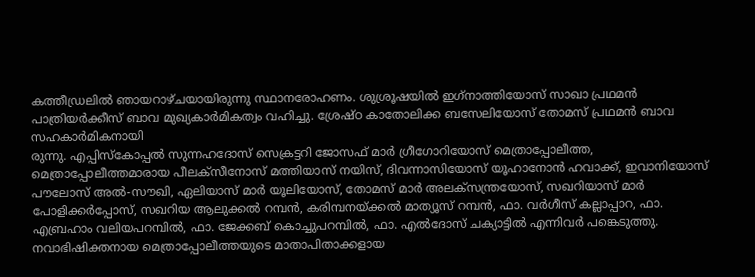കത്തീഡ്രലില്‍ ഞായറാഴ്ചയായിരുന്നു സ്ഥാനരോഹണം. ശുശ്രൂഷയില്‍ ഇഗ്‌നാത്തിയോസ് സാഖാ പ്രഥമന്‍ പാത്രിയര്‍ക്കീസ് ബാവ മുഖ്യകാര്‍മികത്വം വഹിച്ചു. ശ്രേഷ്ഠ കാതോലിക്ക ബസേലിയോസ് തോമസ് പ്രഥമന്‍ ബാവ സഹകാര്‍മികനായി
രുന്നു. എപ്പിസ്‌കോപ്പല്‍ സുന്നഹദോസ് സെക്രട്ടറി ജോസഫ് മാര്‍ ഗ്രീഗോറിയോസ് മെത്രാപ്പോലീത്ത, മെത്രാപ്പോലീത്തമാരായ പീലക്‌സീനോസ് മത്തിയാസ് നയിസ്, ദിവന്നാസിയോസ് യൂഹാനോന്‍ ഹവാക്ക്, ഇവാനിയോസ് പൗലോസ് അല്‍-സൗഖി, ഏലിയാസ് മാര്‍ യൂലിയോസ്, തോമസ് മാര്‍ അലക്‌സന്ത്രയോസ്, സഖറിയാസ് മാര്‍ പോളിക്കര്‍പ്പോസ്, സഖറിയ ആലുക്കല്‍ റമ്പന്‍, കരിമ്പനയ്ക്കല്‍ മാത്യൂസ് റമ്പന്‍, ഫാ. വര്‍ഗീസ് കല്ലാപ്പാറ, ഫാ. എബ്രഹാം വലിയപറമ്പില്‍, ഫാ. ജേക്കബ് കൊച്ചുപറമ്പില്‍, ഫാ. എല്‍ദോസ് ചക്യാട്ടില്‍ എന്നിവര്‍ പങ്കെടുത്തു. നവാഭിഷിക്തനായ മെത്രാപ്പോലീത്തയുടെ മാതാപിതാക്കളായ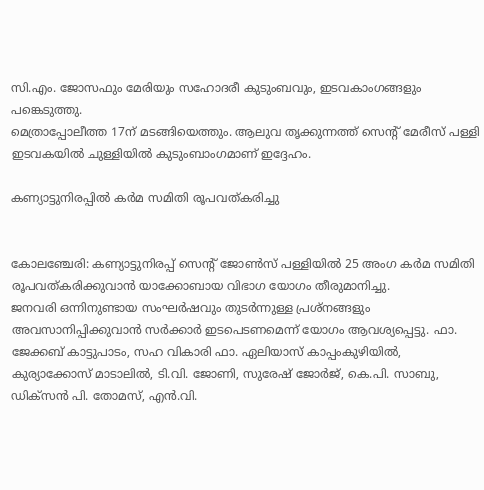സി.എം. ജോസഫും മേരിയും സഹോദരീ കുടുംബവും, ഇടവകാംഗങ്ങളും പങ്കെടുത്തു.
മെത്രാപ്പോലീത്ത 17ന് മടങ്ങിയെത്തും. ആലുവ തൃക്കുന്നത്ത് സെന്റ് മേരീസ് പള്ളി ഇടവകയില്‍ ചുള്ളിയില്‍ കുടുംബാംഗമാണ് ഇദ്ദേഹം.

കണ്യാട്ടുനിരപ്പില്‍ കര്‍മ സമിതി രൂപവത്കരിച്ചു


കോലഞ്ചേരി: കണ്യാട്ടുനിരപ്പ് സെന്റ് ജോണ്‍സ് പള്ളിയില്‍ 25 അംഗ കര്‍മ സമിതി രൂപവത്കരിക്കുവാന്‍ യാക്കോബായ വിഭാഗ യോഗം തീരുമാനിച്ചു.
ജനവരി ഒന്നിനുണ്ടായ സംഘര്‍ഷവും തുടര്‍ന്നുള്ള പ്രശ്‌നങ്ങളും അവസാനിപ്പിക്കുവാന്‍ സര്‍ക്കാര്‍ ഇടപെടണമെന്ന് യോഗം ആവശ്യപ്പെട്ടു. ഫാ. ജേക്കബ് കാട്ടുപാടം, സഹ വികാരി ഫാ. ഏലിയാസ് കാപ്പംകുഴിയില്‍, കുര്യാക്കോസ് മാടാലില്‍, ടി.വി. ജോണി, സുരേഷ് ജോര്‍ജ്, കെ.പി. സാബു, ഡിക്‌സന്‍ പി. തോമസ്, എന്‍.വി.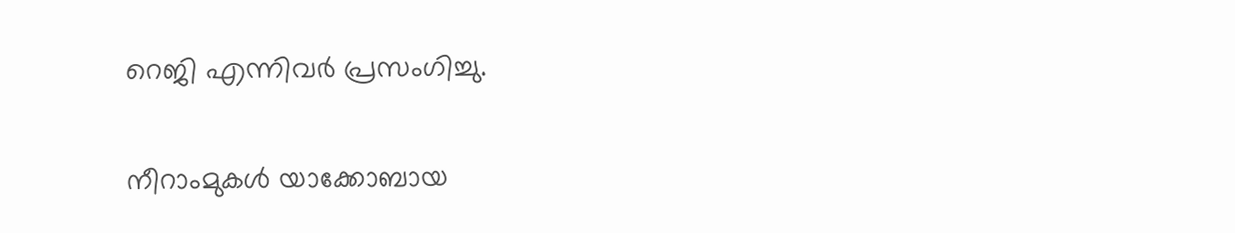റെജി എന്നിവര്‍ പ്രസംഗിച്ചു.

നീറാംമുകള്‍ യാക്കോബായ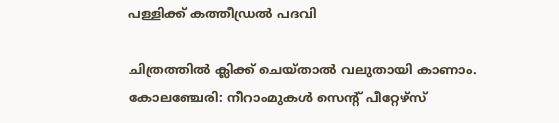പള്ളിക്ക് കത്തീഡ്രല്‍ പദവി

ചിത്രത്തില്‍ ക്ലിക്ക് ചെയ്താല്‍ വലുതായി കാണാം.
കോലഞ്ചേരി: നീറാംമുകള്‍ സെന്റ് പീറ്റേഴ്‌സ്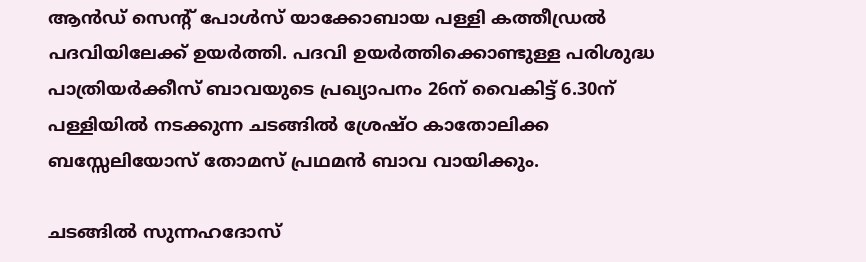ആന്‍ഡ് സെന്റ് പോള്‍സ് യാക്കോബായ പള്ളി കത്തീഡ്രല്‍ പദവിയിലേക്ക് ഉയര്‍ത്തി. പദവി ഉയര്‍ത്തിക്കൊണ്ടുള്ള പരിശുദ്ധ പാത്രിയര്‍ക്കീസ് ബാവയുടെ പ്രഖ്യാപനം 26ന് വൈകിട്ട് 6.30ന് പള്ളിയില്‍ നടക്കുന്ന ചടങ്ങില്‍ ശ്രേഷ്ഠ കാതോലിക്ക ബസ്സേലിയോസ് തോമസ് പ്രഥമന്‍ ബാവ വായിക്കും.

ചടങ്ങില്‍ സുന്നഹദോസ്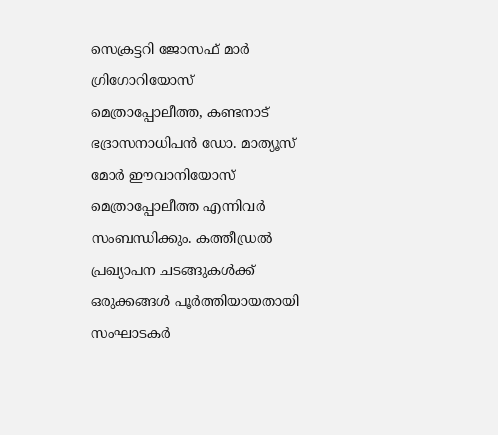സെക്രട്ടറി ജോസഫ് മാര്‍ ഗ്രിഗോറിയോസ് മെത്രാപ്പോലീത്ത, കണ്ടനാട് ഭദ്രാസനാധിപന്‍ ഡോ. മാത്യൂസ് മോര്‍ ഈവാനിയോസ് മെത്രാപ്പോലീത്ത എന്നിവര്‍ സംബന്ധിക്കും. കത്തീഡ്രല്‍ പ്രഖ്യാപന ചടങ്ങുകള്‍ക്ക് ഒരുക്കങ്ങള്‍ പൂര്‍ത്തിയായതായി സംഘാടകര്‍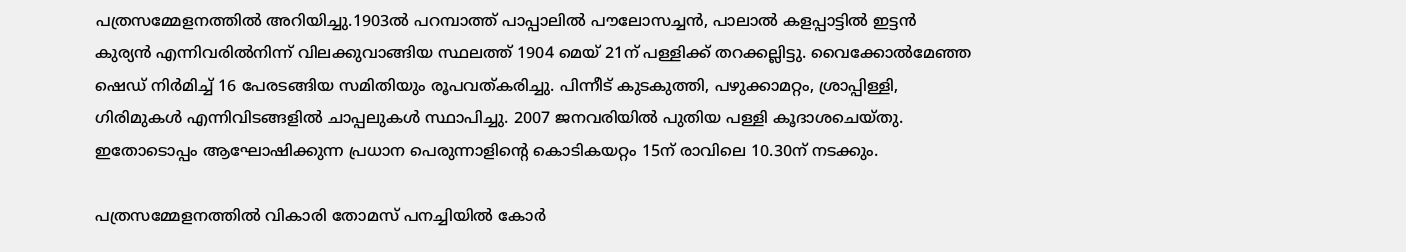പത്രസമ്മേളനത്തില്‍ അറിയിച്ചു.1903ല്‍ പറമ്പാത്ത് പാപ്പാലില്‍ പൗലോസച്ചന്‍, പാലാല്‍ കളപ്പാട്ടില്‍ ഇട്ടന്‍ കുര്യന്‍ എന്നിവരില്‍നിന്ന് വിലക്കുവാങ്ങിയ സ്ഥലത്ത് 1904 മെയ് 21ന് പള്ളിക്ക് തറക്കല്ലിട്ടു. വൈക്കോല്‍മേഞ്ഞ ഷെഡ് നിര്‍മിച്ച് 16 പേരടങ്ങിയ സമിതിയും രൂപവത്കരിച്ചു. പിന്നീട് കുടകുത്തി, പഴുക്കാമറ്റം, ശ്രാപ്പിള്ളി, ഗിരിമുകള്‍ എന്നിവിടങ്ങളില്‍ ചാപ്പലുകള്‍ സ്ഥാപിച്ചു. 2007 ജനവരിയില്‍ പുതിയ പള്ളി കൂദാശചെയ്തു. ഇതോടൊപ്പം ആഘോഷിക്കുന്ന പ്രധാന പെരുന്നാളിന്റെ കൊടികയറ്റം 15ന് രാവിലെ 10.30ന് നടക്കും.

പത്രസമ്മേളനത്തില്‍ വികാരി തോമസ് പനച്ചിയില്‍ കോര്‍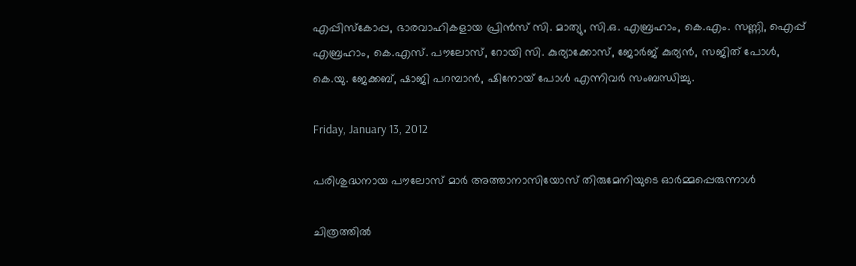എപ്പിസ്‌കോപ്പ, ഭാരവാഹികളായ പ്രിന്‍സ് സി. മാത്യു, സി.ഒ. എബ്രഹാം, കെ.എം. സണ്ണി, ഐപ്പ് എബ്രഹാം, കെ.എസ്. പൗലോസ്, റോയി സി. കുര്യാക്കോസ്, ജോര്‍ജ് കുര്യന്‍, സജിത് പോള്‍, കെ.യു. ജേക്കബ്, ഷാജി പറമ്പാന്‍, ഷിനോയ് പോള്‍ എന്നിവര്‍ സംബന്ധിച്ചു.

Friday, January 13, 2012

പരിശുദ്ധനായ പൗലോസ്‌ മാര്‍ അത്താനാസിയോസ് തിരുമേനിയുടെ ഓര്‍മ്മപ്പെരുന്നാള്‍

ചിത്രത്തില്‍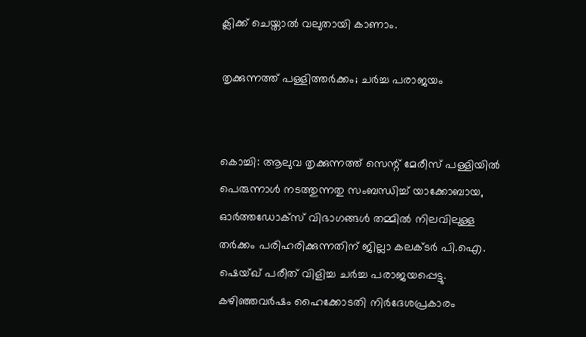ക്ലിക്ക് ചെയ്താല്‍ വലുതായി കാണാം.

തൃക്കുന്നത്ത്‌ പള്ളിത്തര്‍ക്കം; ചര്‍ച്ച പരാജയം


കൊച്ചി: ആലുവ തൃക്കുന്നത്ത്‌ സെന്റ്‌ മേരീസ്‌ പള്ളിയില്‍ പെരുന്നാള്‍ നടത്തുന്നതു സംബന്ധിച്ച്‌ യാക്കോബായ, ഓര്‍ത്തഡോക്‌സ് വിഭാഗങ്ങള്‍ തമ്മില്‍ നിലവിലുള്ള തര്‍ക്കം പരിഹരിക്കുന്നതിന്‌ ജില്ലാ കലക്‌ടര്‍ പി.ഐ. ഷെയ്‌ഖ് പരീത്‌ വിളിച്ച ചര്‍ച്ച പരാജയപ്പെട്ടു.
കഴിഞ്ഞവര്‍ഷം ഹൈക്കോടതി നിര്‍ദേശപ്രകാരം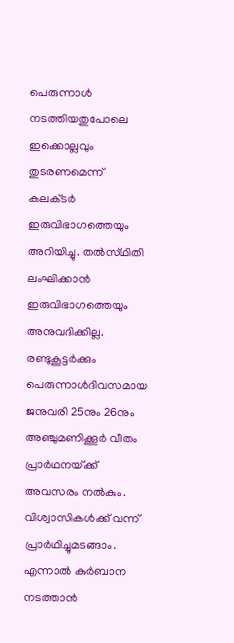പെരുന്നാള്‍ നടത്തിയതുപോലെ ഇക്കൊല്ലവും തുടരണമെന്ന്‌ കലക്‌ടര്‍ ഇരുവിഭാഗത്തെയും അറിയിച്ചു. തല്‍സ്‌ഥിതി ലംഘിക്കാന്‍ ഇരുവിഭാഗത്തെയും അനുവദിക്കില്ല. രണ്ടുകൂട്ടര്‍ക്കും പെരുന്നാള്‍ദിവസമായ ജനുവരി 25നും 26നും അഞ്ചുമണിക്കൂര്‍ വീതം പ്രാര്‍ഥനയ്‌ക്ക് അവസരം നല്‍കും. വിശ്വാസികള്‍ക്ക്‌ വന്ന്‌ പ്രാര്‍ഥിച്ചുമടങ്ങാം. എന്നാല്‍ കുര്‍ബാന നടത്താന്‍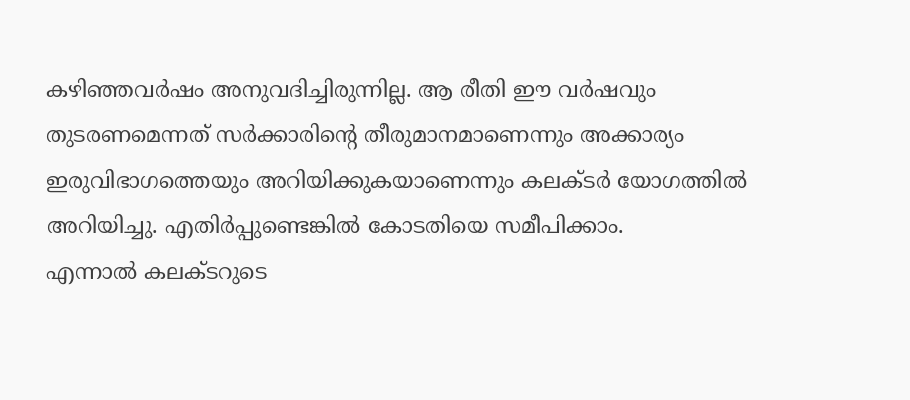കഴിഞ്ഞവര്‍ഷം അനുവദിച്ചിരുന്നില്ല. ആ രീതി ഈ വര്‍ഷവും തുടരണമെന്നത്‌ സര്‍ക്കാരിന്റെ തീരുമാനമാണെന്നും അക്കാര്യം ഇരുവിഭാഗത്തെയും അറിയിക്കുകയാണെന്നും കലക്‌ടര്‍ യോഗത്തില്‍ അറിയിച്ചു. എതിര്‍പ്പുണ്ടെങ്കില്‍ കോടതിയെ സമീപിക്കാം.
എന്നാല്‍ കലക്‌ടറുടെ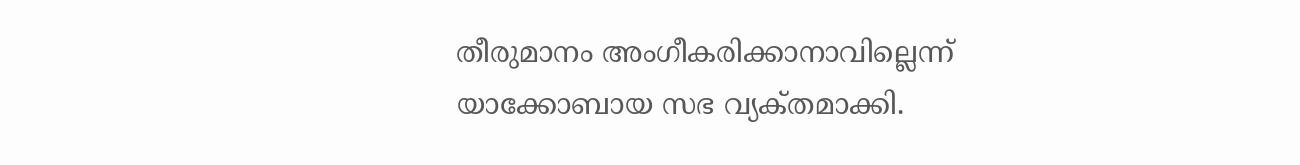തീരുമാനം അംഗീകരിക്കാനാവില്ലെന്ന്‌ യാക്കോബായ സഭ വ്യക്‌തമാക്കി.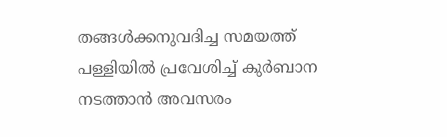തങ്ങള്‍ക്കനുവദിച്ച സമയത്ത്‌ പള്ളിയില്‍ പ്രവേശിച്ച്‌ കുര്‍ബാന നടത്താന്‍ അവസരം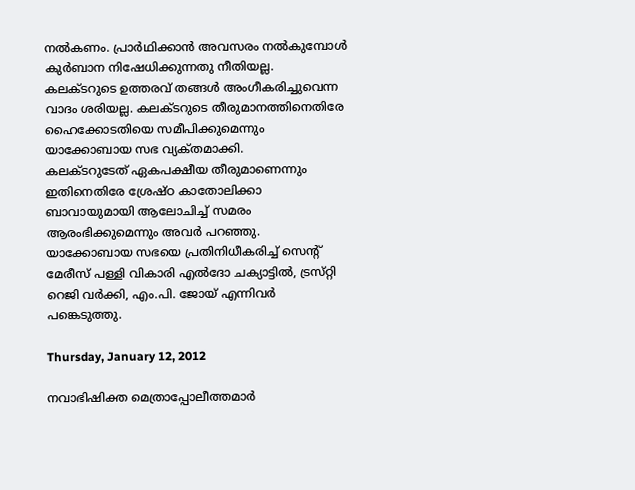നല്‍കണം. പ്രാര്‍ഥിക്കാന്‍ അവസരം നല്‍കുമ്പോള്‍ കുര്‍ബാന നിഷേധിക്കുന്നതു നീതിയല്ല. കലക്‌ടറുടെ ഉത്തരവ്‌ തങ്ങള്‍ അംഗീകരിച്ചുവെന്ന വാദം ശരിയല്ല. കലക്‌ടറുടെ തീരുമാനത്തിനെതിരേ ഹൈക്കോടതിയെ സമീപിക്കുമെന്നും യാക്കോബായ സഭ വ്യക്‌തമാക്കി.
കലക്‌ടറുടേത്‌ ഏകപക്ഷീയ തീരുമാണെന്നും ഇതിനെതിരേ ശ്രേഷ്‌ഠ കാതോലിക്കാ ബാവായുമായി ആലോചിച്ച്‌ സമരം ആരംഭിക്കുമെന്നും അവര്‍ പറഞ്ഞു. യാക്കോബായ സഭയെ പ്രതിനിധീകരിച്ച്‌ സെന്റ്‌ മേരീസ്‌ പള്ളി വികാരി എല്‍ദോ ചക്യാട്ടില്‍, ട്രസ്‌റ്റി റെജി വര്‍ക്കി, എം.പി. ജോയ്‌ എന്നിവര്‍ പങ്കെടുത്തു.

Thursday, January 12, 2012

നവാഭിഷിക്ത മെത്രാപ്പോലീത്തമാര്‍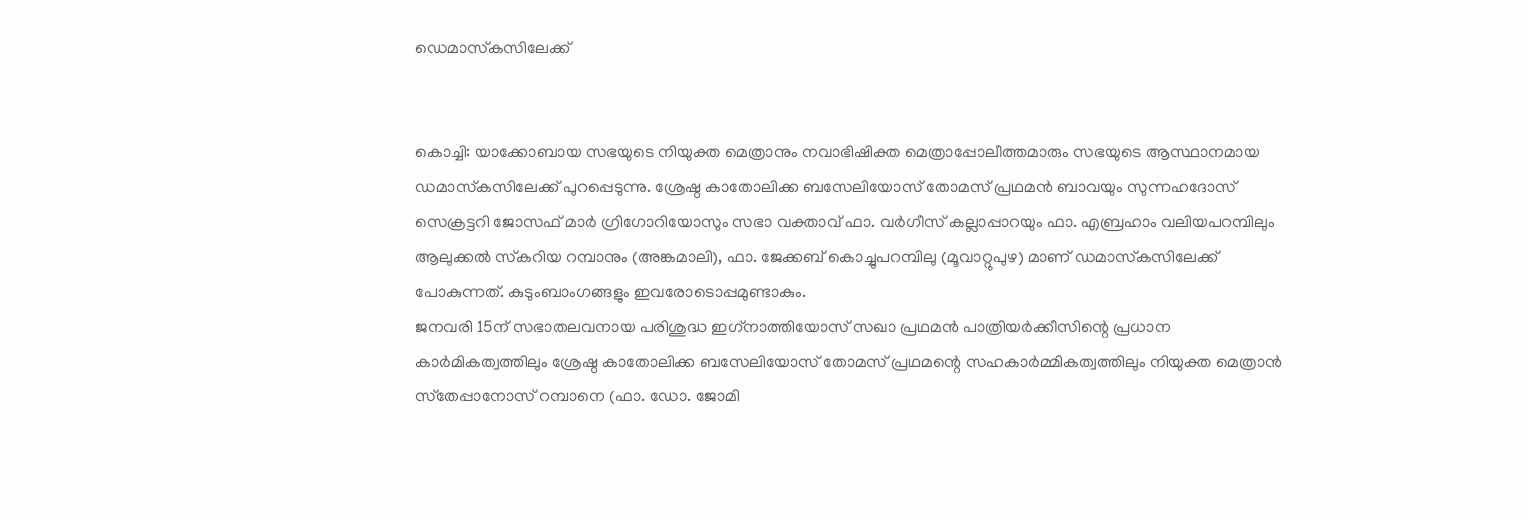ഡെമാസ്‌കസിലേക്ക്


കൊച്ചി: യാക്കോബായ സഭയുടെ നിയുക്ത മെത്രാനും നവാഭിഷിക്ത മെത്രാപ്പോലീത്തമാരും സഭയുടെ ആസ്ഥാനമായ ഡമാസ്‌കസിലേക്ക് പുറപ്പെടുന്നു. ശ്രേഷ്ഠ കാതോലിക്ക ബസേലിയോസ് തോമസ് പ്രഥമന്‍ ബാവയും സുന്നഹദോസ് സെക്രട്ടറി ജോസഫ് മാര്‍ ഗ്രിഗോറിയോസും സഭാ വക്താവ് ഫാ. വര്‍ഗീസ് കല്ലാപ്പാറയും ഫാ. എബ്രഹാം വലിയപറമ്പിലും ആലുക്കല്‍ സ്‌കറിയ റമ്പാനും (അങ്കമാലി), ഫാ. ജേക്കബ് കൊച്ചുപറമ്പിലു (മൂവാറ്റുപുഴ) മാണ് ഡമാസ്‌കസിലേക്ക് പോകുന്നത്. കുടുംബാംഗങ്ങളും ഇവരോടൊപ്പമുണ്ടാകും.
ജനവരി 15ന് സഭാതലവനായ പരിശുദ്ധ ഇഗ്‌നാത്തിയോസ് സഖാ പ്രഥമന്‍ പാത്രിയര്‍ക്കീസിന്റെ പ്രധാന കാര്‍മികത്വത്തിലും ശ്രേഷ്ഠ കാതോലിക്ക ബസേലിയോസ് തോമസ് പ്രഥമന്റെ സഹകാര്‍മ്മികത്വത്തിലും നിയുക്ത മെത്രാന്‍ സ്‌തേപ്പാനോസ് റമ്പാനെ (ഫാ. ഡോ. ജോമി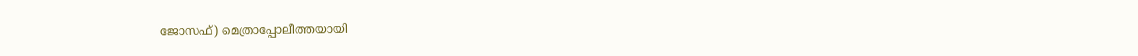ജോസഫ്) മെത്രാപ്പോലീത്തയായി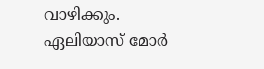വാഴിക്കും.
ഏലിയാസ് മോര്‍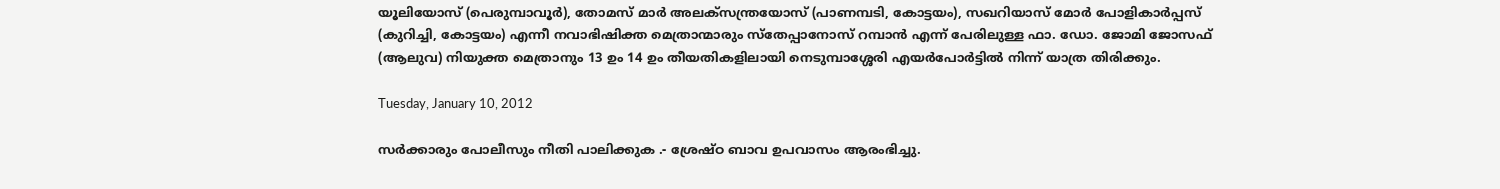യൂലിയോസ് (പെരുമ്പാവൂര്‍), തോമസ് മാര്‍ അലക്‌സന്ത്രയോസ് (പാണമ്പടി, കോട്ടയം), സഖറിയാസ് മോര്‍ പോളികാര്‍പ്പസ് (കുറിച്ചി, കോട്ടയം) എന്നീ നവാഭിഷിക്ത മെത്രാന്മാരും സ്‌തേപ്പാനോസ് റമ്പാന്‍ എന്ന് പേരിലുള്ള ഫാ. ഡോ. ജോമി ജോസഫ് (ആലുവ) നിയുക്ത മെത്രാനും 13 ഉം 14 ഉം തീയതികളിലായി നെടുമ്പാശ്ശേരി എയര്‍പോര്‍ട്ടില്‍ നിന്ന് യാത്ര തിരിക്കും.

Tuesday, January 10, 2012

സര്‍ക്കാരും പോലീസും നീതി പാലിക്കുക .- ശ്രേഷ്ഠ ബാവ ഉപവാസം ആരംഭിച്ചു.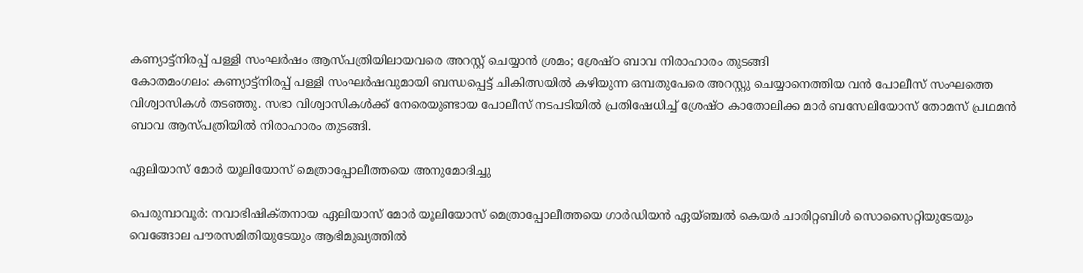കണ്യാട്ട്‌നിരപ്പ് പള്ളി സംഘര്‍ഷം ആസ്‌പത്രിയിലായവരെ അറസ്റ്റ് ചെയ്യാന്‍ ശ്രമം; ശ്രേഷ്ഠ ബാവ നിരാഹാരം തുടങ്ങി
കോതമംഗലം: കണ്യാട്ട്‌നിരപ്പ് പള്ളി സംഘര്‍ഷവുമായി ബന്ധപ്പെട്ട് ചികിത്സയില്‍ കഴിയുന്ന ഒമ്പതുപേരെ അറസ്റ്റു ചെയ്യാനെത്തിയ വന്‍ പോലീസ് സംഘത്തെ വിശ്വാസികള്‍ തടഞ്ഞു. സഭാ വിശ്വാസികള്‍ക്ക് നേരെയുണ്ടായ പോലീസ് നടപടിയില്‍ പ്രതിഷേധിച്ച് ശ്രേഷ്ഠ കാതോലിക്ക മാര്‍ ബസേലിയോസ് തോമസ് പ്രഥമന്‍ ബാവ ആസ്പത്രിയില്‍ നിരാഹാരം തുടങ്ങി.

ഏലിയാസ്‌ മോര്‍ യൂലിയോസ്‌ മെത്രാപ്പോലീത്തയെ അനുമോദിച്ചു

പെരുമ്പാവൂര്‍: നവാഭിഷിക്‌തനായ ഏലിയാസ്‌ മോര്‍ യൂലിയോസ്‌ മെത്രാപ്പോലീത്തയെ ഗാര്‍ഡിയന്‍ ഏയ്‌ഞ്ചല്‍ കെയര്‍ ചാരിറ്റബിള്‍ സൊസൈറ്റിയുടേയും വെങ്ങോല പൗരസമിതിയുടേയും ആഭിമുഖ്യത്തില്‍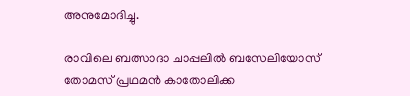അനുമോദിച്ചു.

രാവിലെ ബത്സാദാ ചാപ്പലില്‍ ബസേലിയോസ്‌ തോമസ്‌ പ്രഥമന്‍ കാതോലിക്ക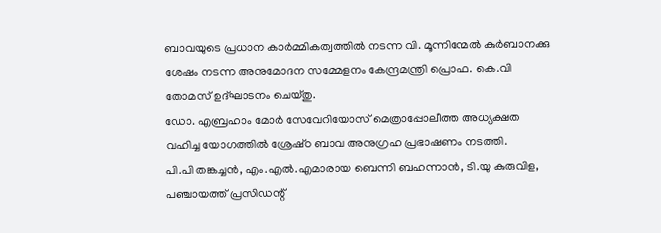ബാവയുടെ പ്രധാന കാര്‍മ്മികത്വത്തില്‍ നടന്ന വി. മൂന്നിന്മേല്‍ കുര്‍ബാനക്കു ശേഷം നടന്ന അനുമോദന സമ്മേളനം കേന്ദ്രമന്ത്രി പ്രൊഫ. കെ.വി തോമസ്‌ ഉദ്‌ഘാടനം ചെയ്‌തു.
ഡോ. എബ്രഹാം മോര്‍ സേവേറിയോസ്‌ മെത്രാപ്പോലീത്ത അധ്യക്ഷത വഹിച്ച യോഗത്തില്‍ ശ്രേഷ്‌ഠ ബാവ അനുഗ്രഹ പ്രഭാഷണം നടത്തി.
പി.പി തങ്കച്ചന്‍, എം.എല്‍.എമാരായ ബെന്നി ബഹന്നാന്‍, ടി.യു കുരുവിള, പഞ്ചായത്ത്‌ പ്രസിഡന്റ്‌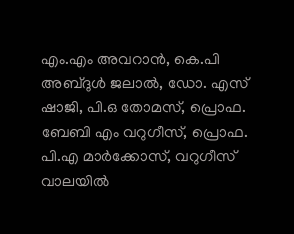എം.എം അവറാന്‍, കെ.പി അബ്‌ദുള്‍ ജലാല്‍, ഡോ. എസ്‌ ഷാജി, പി.ഒ തോമസ്‌, പ്രൊഫ. ബേബി എം വറുഗീസ്‌, പ്രൊഫ. പി.എ മാര്‍ക്കോസ്‌, വറുഗീസ്‌ വാലയില്‍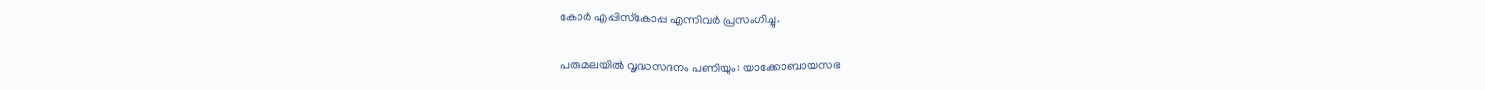കോര്‍ എപ്പിസ്‌കോപ്പ എന്നിവര്‍ പ്രസംഗിച്ചു.

പരുമലയില്‍ വൃദ്ധസദനം പണിയും: യാക്കോബായസഭ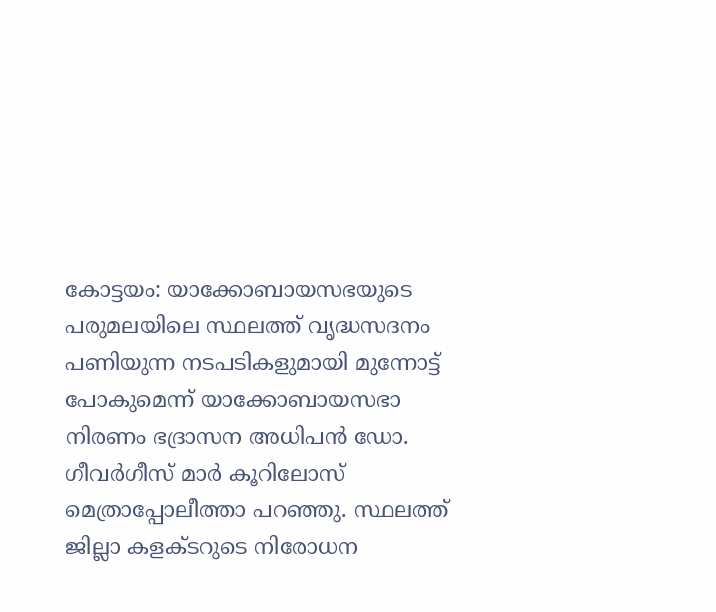കോട്ടയം: യാക്കോബായസഭയുടെ പരുമലയിലെ സ്ഥലത്ത് വൃദ്ധസദനം പണിയുന്ന നടപടികളുമായി മുന്നോട്ട് പോകുമെന്ന് യാക്കോബായസഭാ നിരണം ഭദ്രാസന അധിപന്‍ ഡോ. ഗീവര്‍ഗീസ് മാര്‍ കൂറിലോസ് മെത്രാപ്പോലീത്താ പറഞ്ഞു. സ്ഥലത്ത് ജില്ലാ കളക്ടറുടെ നിരോധന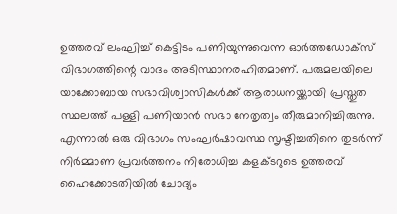ഉത്തരവ് ലംഘിച്ച് കെട്ടിടം പണിയുന്നുവെന്ന ഓര്‍ത്തഡോക്‌സ് വിഭാഗത്തിന്റെ വാദം അടിസ്ഥാനരഹിതമാണ്. പരുമലയിലെ യാക്കോബായ സഭാവിശ്വാസികള്‍ക്ക് ആരാധനയ്ക്കായി പ്രസ്തുത സ്ഥലത്ത് പള്ളി പണിയാന്‍ സഭാ നേതൃത്വം തീരുമാനിച്ചിരുന്നു. എന്നാല്‍ ഒരു വിഭാഗം സംഘര്‍ഷാവസ്ഥ സൃഷ്ടിച്ചതിനെ തുടര്‍ന്ന് നിര്‍മ്മാണ പ്രവര്‍ത്തനം നിരോധിച്ച കളക്ടറുടെ ഉത്തരവ് ഹൈക്കോടതിയില്‍ ചോദ്യം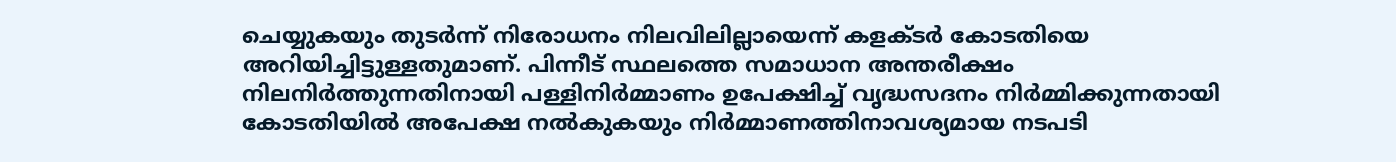ചെയ്യുകയും തുടര്‍ന്ന് നിരോധനം നിലവിലില്ലായെന്ന് കളക്ടര്‍ കോടതിയെ അറിയിച്ചിട്ടുള്ളതുമാണ്. പിന്നീട് സ്ഥലത്തെ സമാധാന അന്തരീക്ഷം നിലനിര്‍ത്തുന്നതിനായി പള്ളിനിര്‍മ്മാണം ഉപേക്ഷിച്ച് വൃദ്ധസദനം നിര്‍മ്മിക്കുന്നതായി കോടതിയില്‍ അപേക്ഷ നല്‍കുകയും നിര്‍മ്മാണത്തിനാവശ്യമായ നടപടി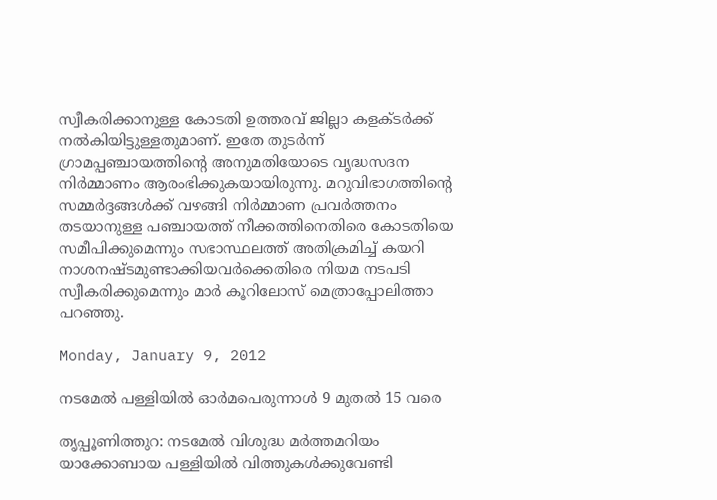സ്വീകരിക്കാനുള്ള കോടതി ഉത്തരവ് ജില്ലാ കളക്ടര്‍ക്ക് നല്‍കിയിട്ടുള്ളതുമാണ്. ഇതേ തുടര്‍ന്ന് ഗ്രാമപ്പഞ്ചായത്തിന്റെ അനുമതിയോടെ വൃദ്ധസദന നിര്‍മ്മാണം ആരംഭിക്കുകയായിരുന്നു. മറുവിഭാഗത്തിന്റെ സമ്മര്‍ദ്ദങ്ങള്‍ക്ക് വഴങ്ങി നിര്‍മ്മാണ പ്രവര്‍ത്തനം തടയാനുള്ള പഞ്ചായത്ത് നീക്കത്തിനെതിരെ കോടതിയെ സമീപിക്കുമെന്നും സഭാസ്ഥലത്ത് അതിക്രമിച്ച് കയറി നാശനഷ്ടമുണ്ടാക്കിയവര്‍ക്കെതിരെ നിയമ നടപടി സ്വീകരിക്കുമെന്നും മാര്‍ കൂറിലോസ് മെത്രാപ്പോലിത്താ പറഞ്ഞു.

Monday, January 9, 2012

നടമേല്‍ പള്ളിയില്‍ ഓര്‍മപെരുന്നാള്‍ 9 മുതല്‍ 15 വരെ

തൃപ്പൂണിത്തുറ: നടമേല്‍ വിശുദ്ധ മര്‍ത്തമറിയം യാക്കോബായ പള്ളിയില്‍ വിത്തുകള്‍ക്കുവേണ്ടി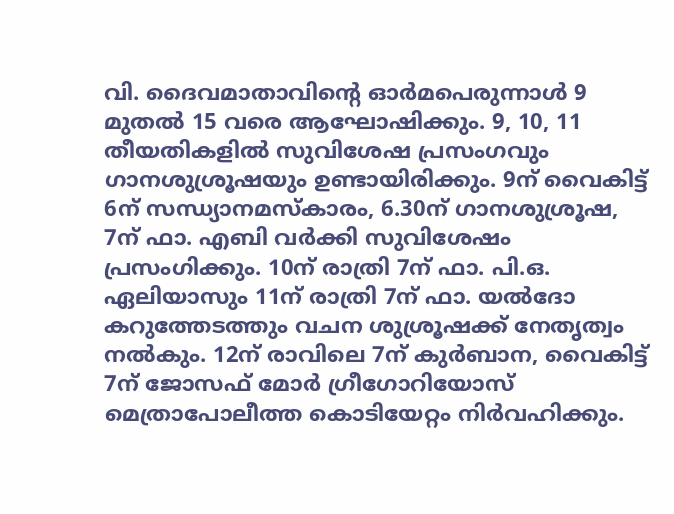വി. ദൈവമാതാവിന്റെ ഓര്‍മപെരുന്നാള്‍ 9 മുതല്‍ 15 വരെ ആഘോഷിക്കും. 9, 10, 11 തീയതികളില്‍ സുവിശേഷ പ്രസംഗവും ഗാനശുശ്രൂഷയും ഉണ്ടായിരിക്കും. 9ന്‌ വൈകിട്ട്‌ 6ന്‌ സന്ധ്യാനമസ്‌കാരം, 6.30ന്‌ ഗാനശുശ്രൂഷ, 7ന്‌ ഫാ. എബി വര്‍ക്കി സുവിശേഷം പ്രസംഗിക്കും. 10ന്‌ രാത്രി 7ന്‌ ഫാ. പി.ഒ. ഏലിയാസും 11ന്‌ രാത്രി 7ന്‌ ഫാ. യല്‍ദോ കറുത്തേടത്തും വചന ശുശ്രൂഷക്ക്‌ നേതൃത്വം നല്‍കും. 12ന്‌ രാവിലെ 7ന്‌ കുര്‍ബാന, വൈകിട്ട്‌ 7ന്‌ ജോസഫ്‌ മോര്‍ ഗ്രീഗോറിയോസ്‌ മെത്രാപോലീത്ത കൊടിയേറ്റം നിര്‍വഹിക്കും.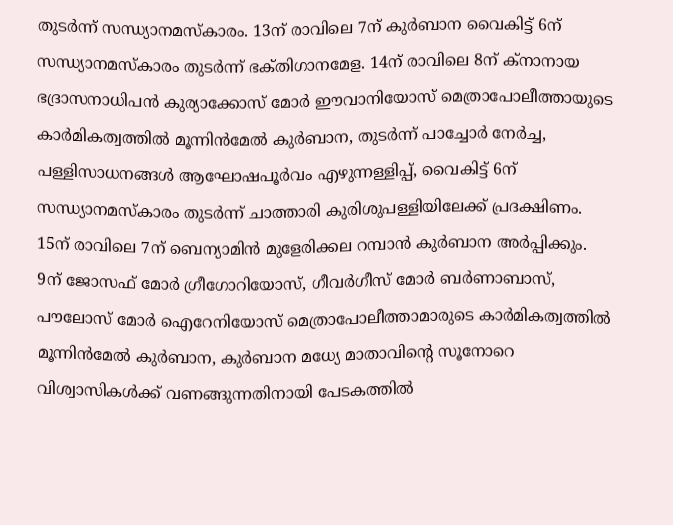തുടര്‍ന്ന്‌ സന്ധ്യാനമസ്‌കാരം. 13ന്‌ രാവിലെ 7ന്‌ കുര്‍ബാന വൈകിട്ട്‌ 6ന്‌ സന്ധ്യാനമസ്‌കാരം തുടര്‍ന്ന്‌ ഭക്‌തിഗാനമേള. 14ന്‌ രാവിലെ 8ന്‌ ക്‌നാനായ ഭദ്രാസനാധിപന്‍ കുര്യാക്കോസ്‌ മോര്‍ ഈവാനിയോസ്‌ മെത്രാപോലീത്തായുടെ കാര്‍മികത്വത്തില്‍ മൂന്നിന്‍മേല്‍ കുര്‍ബാന, തുടര്‍ന്ന്‌ പാച്ചോര്‍ നേര്‍ച്ച, പള്ളിസാധനങ്ങള്‍ ആഘോഷപൂര്‍വം എഴുന്നള്ളിപ്പ്‌, വൈകിട്ട്‌ 6ന്‌ സന്ധ്യാനമസ്‌കാരം തുടര്‍ന്ന്‌ ചാത്താരി കുരിശുപള്ളിയിലേക്ക്‌ പ്രദക്ഷിണം. 15ന്‌ രാവിലെ 7ന്‌ ബെന്യാമിന്‍ മുളേരിക്കല റമ്പാന്‍ കുര്‍ബാന അര്‍പ്പിക്കും. 9ന്‌ ജോസഫ്‌ മോര്‍ ഗ്രീഗോറിയോസ്‌, ഗീവര്‍ഗീസ്‌ മോര്‍ ബര്‍ണാബാസ്‌, പൗലോസ്‌ മോര്‍ ഐറേനിയോസ്‌ മെത്രാപോലീത്താമാരുടെ കാര്‍മികത്വത്തില്‍ മൂന്നിന്‍മേല്‍ കുര്‍ബാന, കുര്‍ബാന മധ്യേ മാതാവിന്റെ സൂനോറെ വിശ്വാസികള്‍ക്ക്‌ വണങ്ങുന്നതിനായി പേടകത്തില്‍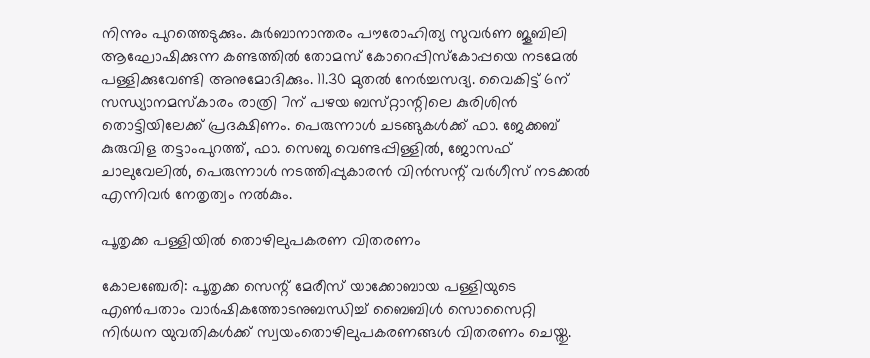നിന്നും പുറത്തെടുക്കും. കുര്‍ബാനാന്തരം പൗരോഹിത്യ സുവര്‍ണ ജൂബിലി ആഘോഷിക്കുന്ന കണ്ടത്തില്‍ തോമസ്‌ കോറെപ്പിസ്‌കോപ്പയെ നടമേല്‍ പള്ളിക്കുവേണ്ടി അനുമോദിക്കും. 11.30 മുതല്‍ നേര്‍ച്ചസദ്യ. വൈകിട്ട്‌ 6ന്‌ സന്ധ്യാനമസ്‌കാരം രാത്രി 7ന്‌ പഴയ ബസ്‌റ്റാന്റിലെ കുരിശിന്‍ തൊട്ടിയിലേക്ക്‌ പ്രദക്ഷിണം. പെരുന്നാള്‍ ചടങ്ങുകള്‍ക്ക്‌ ഫാ. ജേക്കബ്‌ കുരുവിള തട്ടാംപുറത്ത്‌, ഫാ. സെബു വെണ്ടപ്പിള്ളില്‍, ജോസഫ്‌ ചാലുവേലില്‍, പെരുന്നാള്‍ നടത്തിപ്പുകാരന്‍ വിന്‍സന്റ്‌ വര്‍ഗീസ്‌ നടക്കല്‍ എന്നിവര്‍ നേതൃത്വം നല്‍കും.

പൂതൃക്ക പള്ളിയില്‍ തൊഴിലുപകരണ വിതരണം

കോലഞ്ചേരി: പൂതൃക്ക സെന്റ് മേരീസ് യാക്കോബായ പള്ളിയുടെ എണ്‍പതാം വാര്‍ഷികത്തോടനുബന്ധിച്ച് ബൈബിള്‍ സൊസൈറ്റി നിര്‍ധന യുവതികള്‍ക്ക് സ്വയംതൊഴിലുപകരണങ്ങള്‍ വിതരണം ചെയ്തു.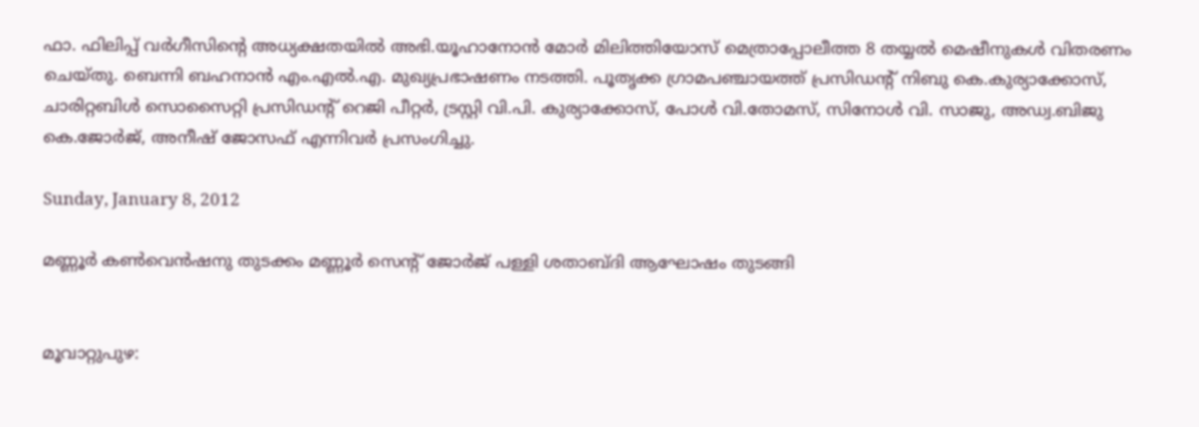ഫാ. ഫിലിപ്പ് വര്‍ഗീസിന്റെ അധ്യക്ഷതയില്‍ അഭി.യൂഹാനോന്‍ മോര്‍ മിലിത്തിയോസ് മെത്രാപ്പോലീത്ത 8 തയ്യല്‍ മെഷീനുകള്‍ വിതരണം ചെയ്തു. ബെന്നി ബഹനാന്‍ എം.എല്‍.എ. മുഖ്യപ്രഭാഷണം നടത്തി. പൂതൃക്ക ഗ്രാമപഞ്ചായത്ത് പ്രസിഡന്റ് നിബു കെ.കുര്യാക്കോസ്, ചാരിറ്റബിള്‍ സൊസൈറ്റി പ്രസിഡന്റ് റെജി പീറ്റര്‍, ട്രസ്റ്റി വി.പി. കുര്യാക്കോസ്, പോള്‍ വി.തോമസ്, സിനോള്‍ വി. സാജു, അഡ്വ.ബിജു കെ.ജോര്‍ജ്, അനീഷ് ജോസഫ് എന്നിവര്‍ പ്രസംഗിച്ചു.

Sunday, January 8, 2012

മണ്ണൂര്‍ കണ്‍വെന്‍ഷനു തുടക്കം മണ്ണൂര്‍ സെന്റ് ജോര്‍ജ് പള്ളി ശതാബ്ദി ആഘോഷം തുടങ്ങി


മൂവാറ്റുപുഴ: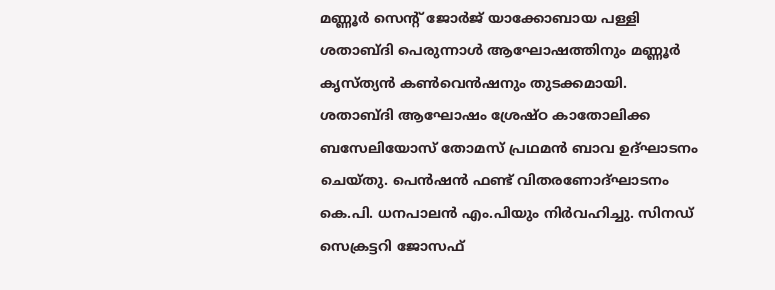മണ്ണൂര്‍ സെന്റ് ജോര്‍ജ് യാക്കോബായ പള്ളി ശതാബ്ദി പെരുന്നാള്‍ ആഘോഷത്തിനും മണ്ണൂര്‍ കൃസ്ത്യന്‍ കണ്‍വെന്‍ഷനും തുടക്കമായി. ശതാബ്ദി ആഘോഷം ശ്രേഷ്ഠ കാതോലിക്ക ബസേലിയോസ് തോമസ് പ്രഥമന്‍ ബാവ ഉദ്ഘാടനം ചെയ്തു. പെന്‍ഷന്‍ ഫണ്ട് വിതരണോദ്ഘാടനം കെ.പി. ധനപാലന്‍ എം.പിയും നിര്‍വഹിച്ചു. സിനഡ് സെക്രട്ടറി ജോസഫ്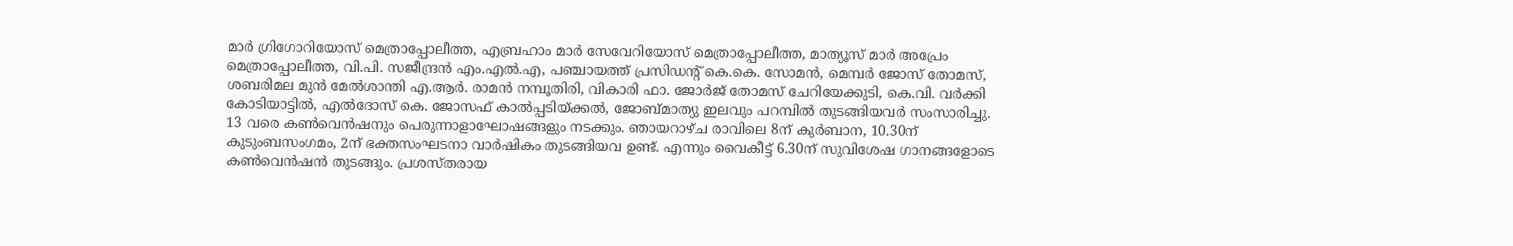മാര്‍ ഗ്രിഗോറിയോസ് മെത്രാപ്പോലീത്ത, എബ്രഹാം മാര്‍ സേവേറിയോസ് മെത്രാപ്പോലീത്ത, മാത്യൂസ് മാര്‍ അപ്രേം മെത്രാപ്പോലീത്ത, വി.പി. സജീന്ദ്രന്‍ എം.എല്‍.എ, പഞ്ചായത്ത് പ്രസിഡന്റ് കെ.കെ. സോമന്‍, മെമ്പര്‍ ജോസ് തോമസ്, ശബരിമല മുന്‍ മേല്‍ശാന്തി എ.ആര്‍. രാമന്‍ നമ്പൂതിരി, വികാരി ഫാ. ജോര്‍ജ് തോമസ് ചേറിയേക്കുടി, കെ.വി. വര്‍ക്കി കോടിയാട്ടില്‍, എല്‍ദോസ് കെ. ജോസഫ് കാല്‍പ്പടിയ്ക്കല്‍, ജോബ്മാത്യു ഇലവും പറമ്പില്‍ തുടങ്ങിയവര്‍ സംസാരിച്ചു. 13 വരെ കണ്‍വെന്‍ഷനും പെരുന്നാളാഘോഷങ്ങളും നടക്കും. ഞായറാഴ്ച രാവിലെ 8ന് കുര്‍ബാന, 10.30ന് കുടുംബസംഗമം, 2ന് ഭക്തസംഘടനാ വാര്‍ഷികം തുടങ്ങിയവ ഉണ്ട്. എന്നും വൈകീട്ട് 6.30ന് സുവിശേഷ ഗാനങ്ങളോടെ കണ്‍വെന്‍ഷന്‍ തുടങ്ങും. പ്രശസ്തരായ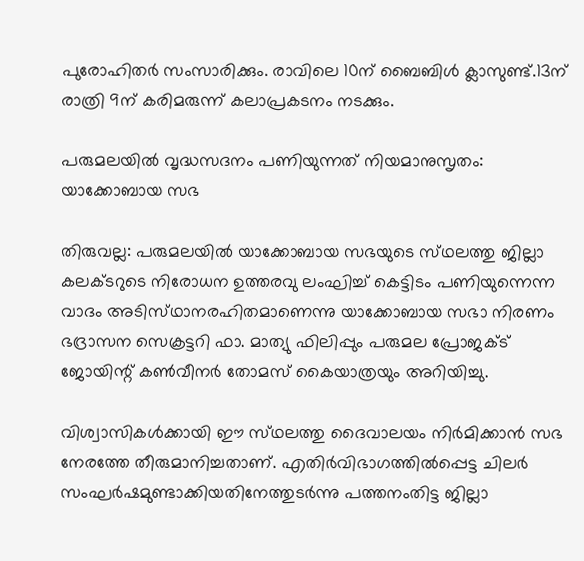പുരോഹിതര്‍ സംസാരിക്കും. രാവിലെ 10ന് ബൈബിള്‍ ക്ലാസുണ്ട്.13ന് രാത്രി 9ന് കരിമരുന്ന് കലാപ്രകടനം നടക്കും.

പരുമലയില്‍ വൃദ്ധസദനം പണിയുന്നത്‌ നിയമാനുസൃതം: യാക്കോബായ സഭ

തിരുവല്ല: പരുമലയില്‍ യാക്കോബായ സഭയുടെ സ്‌ഥലത്തു ജില്ലാ കലക്‌ടറുടെ നിരോധന ഉത്തരവു ലംഘിച്ച്‌ കെട്ടിടം പണിയുന്നെന്ന വാദം അടിസ്‌ഥാനരഹിതമാണെന്നു യാക്കോബായ സഭാ നിരണം ഭദ്രാസന സെക്രട്ടറി ഫാ. മാത്യു ഫിലിപ്പും പരുമല പ്രോജക്‌ട് ജോയിന്റ്‌ കണ്‍വീനര്‍ തോമസ്‌ കൈയാത്രയും അറിയിച്ചു.

വിശ്വാസികള്‍ക്കായി ഈ സ്‌ഥലത്തു ദൈവാലയം നിര്‍മിക്കാന്‍ സഭ നേരത്തേ തീരുമാനിച്ചതാണ്‌. എതിര്‍വിഭാഗത്തില്‍പ്പെട്ട ചിലര്‍ സംഘര്‍ഷമുണ്ടാക്കിയതിനേത്തുടര്‍ന്നു പത്തനംതിട്ട ജില്ലാ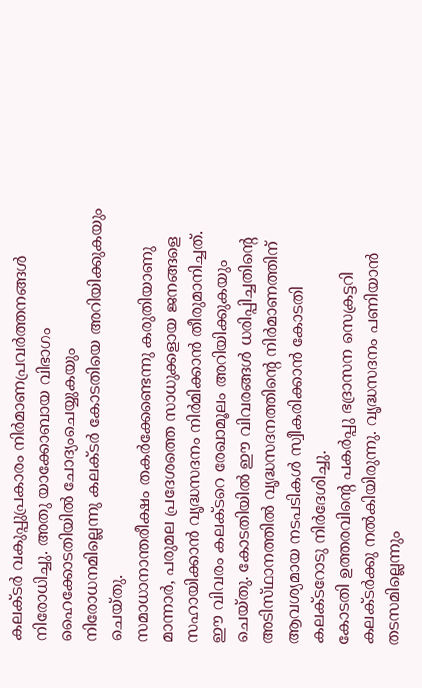കലക്‌ടര്‍ വകുപ്പുപ്രകാരം നിര്‍മാണപ്രവര്‍ത്തനങ്ങള്‍ നിരോധിച്ചു. അതു യാക്കോബായ വിഭാഗം ഹൈക്കോടതിയില്‍ ചോദ്യംചെയ്യുകയും നിരോധനമില്ലെന്നു കലക്‌ടര്‍ കോടതിയെ അറിയിക്കുകയും ചെയ്‌തു.
സമാധാനാന്തരീക്ഷം തകര്‍ക്കേണ്ടെന്നു കരുതിയാണു മാന്നാര്‍, പരുമല പ്രദേശത്തെ സാധുക്കളായ ജനങ്ങളെ സഹായിക്കാന്‍ വൃദ്ധസദനം നിര്‍മിക്കാന്‍ തീരുമാനിച്ചത്‌. ഈ വിവരം കലക്‌ടറെ രേഖാമൂലം അറിയിക്കുകയും ചെയ്‌തു. കോടതിയില്‍ ഈ വിവരങ്ങള്‍ ധരിപ്പിച്ചതിന്റെ അടിസ്‌ഥാനത്തില്‍ വൃദ്ധസദനത്തിന്റെ നിര്‍മാണത്തിന്‌ ആവശ്യമായ നടപടികള്‍ സ്വീകരിക്കാന്‍ കോടതി കലക്‌ടറോടു നിര്‍ദേശിച്ചു.
കോടതി ഉത്തരവിന്റെ പകര്‍പ്പു ഭദ്രാസന സെക്രട്ടറി കലക്‌ടര്‍ക്കു നല്‍കിയിരുന്നു. വൃദ്ധസദനം പണിയാന്‍ തടസമില്ലെന്നും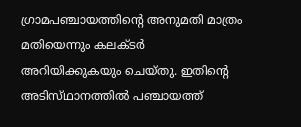ഗ്രാമപഞ്ചായത്തിന്റെ അനുമതി മാത്രം മതിയെന്നും കലക്‌ടര്‍ അറിയിക്കുകയും ചെയ്‌തു. ഇതിന്റെ അടിസ്‌ഥാനത്തില്‍ പഞ്ചായത്ത്‌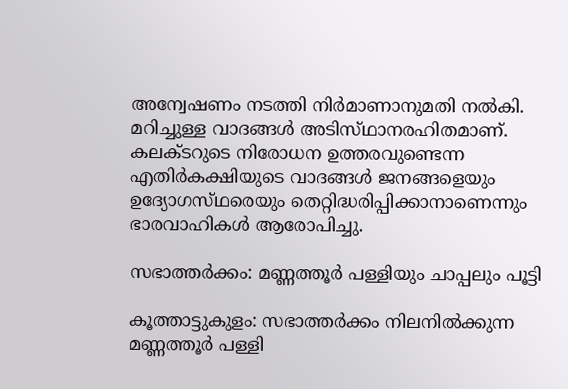അന്വേഷണം നടത്തി നിര്‍മാണാനുമതി നല്‍കി. മറിച്ചുള്ള വാദങ്ങള്‍ അടിസ്‌ഥാനരഹിതമാണ്‌.
കലക്‌ടറുടെ നിരോധന ഉത്തരവുണ്ടെന്ന എതിര്‍കക്ഷിയുടെ വാദങ്ങള്‍ ജനങ്ങളെയും ഉദ്യോഗസ്‌ഥരെയും തെറ്റിദ്ധരിപ്പിക്കാനാണെന്നും ഭാരവാഹികള്‍ ആരോപിച്ചു.

സഭാത്തര്‍ക്കം: മണ്ണത്തൂര്‍ പള്ളിയും ചാപ്പലും പൂട്ടി

കൂത്താട്ടുകുളം: സഭാത്തര്‍ക്കം നിലനില്‍ക്കുന്ന മണ്ണത്തൂര്‍ പള്ളി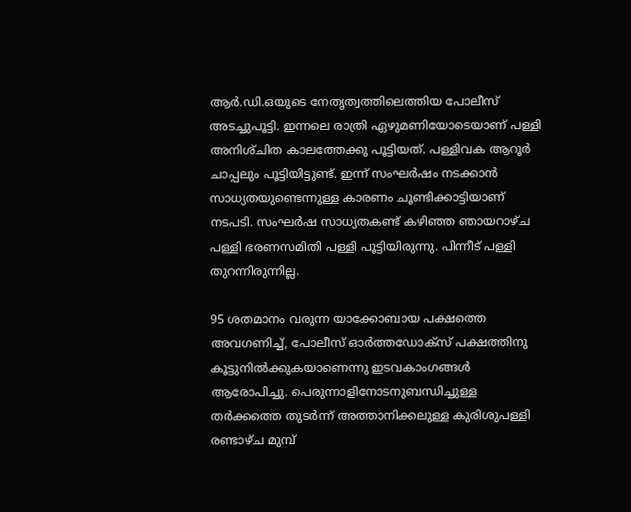ആര്‍.ഡി.ഒയുടെ നേതൃത്വത്തിലെത്തിയ പോലീസ്‌ അടച്ചുപൂട്ടി. ഇന്നലെ രാത്രി ഏഴുമണിയോടെയാണ്‌ പള്ളി അനിശ്‌ചിത കാലത്തേക്കു പൂട്ടിയത്‌. പള്ളിവക ആറൂര്‍ ചാപ്പലും പൂട്ടിയിട്ടുണ്ട്‌. ഇന്ന്‌ സംഘര്‍ഷം നടക്കാന്‍ സാധ്യതയുണ്ടെന്നുള്ള കാരണം ചൂണ്ടിക്കാട്ടിയാണ്‌ നടപടി. സംഘര്‍ഷ സാധ്യതകണ്ട്‌ കഴിഞ്ഞ ഞായറാഴ്‌ച പള്ളി ഭരണസമിതി പള്ളി പൂട്ടിയിരുന്നു. പിന്നീട്‌ പള്ളി തുറന്നിരുന്നില്ല.

95 ശതമാനം വരുന്ന യാക്കോബായ പക്ഷത്തെ അവഗണിച്ച്‌, പോലീസ്‌ ഓര്‍ത്തഡോക്‌സ് പക്ഷത്തിനു കൂട്ടുനില്‍ക്കുകയാണെന്നു ഇടവകാംഗങ്ങള്‍ ആരോപിച്ചു. പെരുന്നാളിനോടനുബന്ധിച്ചുള്ള തര്‍ക്കത്തെ തുടര്‍ന്ന്‌ അത്താനിക്കലുള്ള കുരിശുപള്ളി രണ്ടാഴ്‌ച മുമ്പ്‌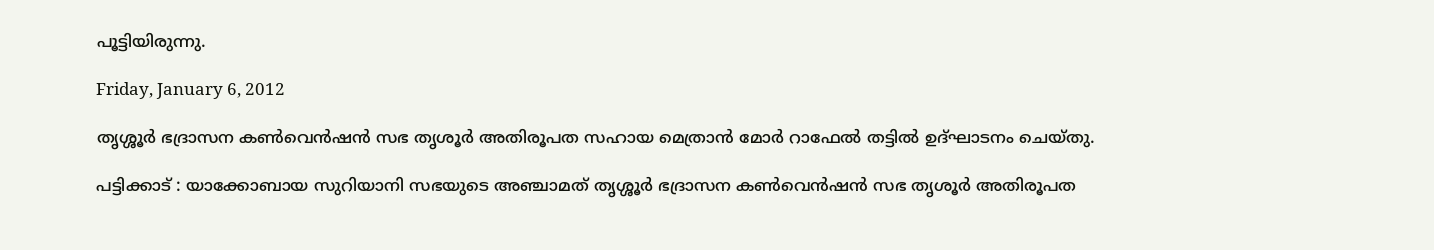പൂട്ടിയിരുന്നു.

Friday, January 6, 2012

തൃശ്ശൂര്‍ ഭദ്രാസന കണ്‍വെന്‍ഷന്‍ സഭ തൃശൂര്‍ അതിരൂപത സഹായ മെത്രാന്‍ മോര്‍ റാഫേല്‍ തട്ടില്‍ ഉദ്ഘാടനം ചെയ്തു.

പട്ടിക്കാട് : യാക്കോബായ സുറിയാനി സഭയുടെ അഞ്ചാമത് തൃശ്ശൂര്‍ ഭദ്രാസന കണ്‍വെന്‍ഷന്‍ സഭ തൃശൂര്‍ അതിരൂപത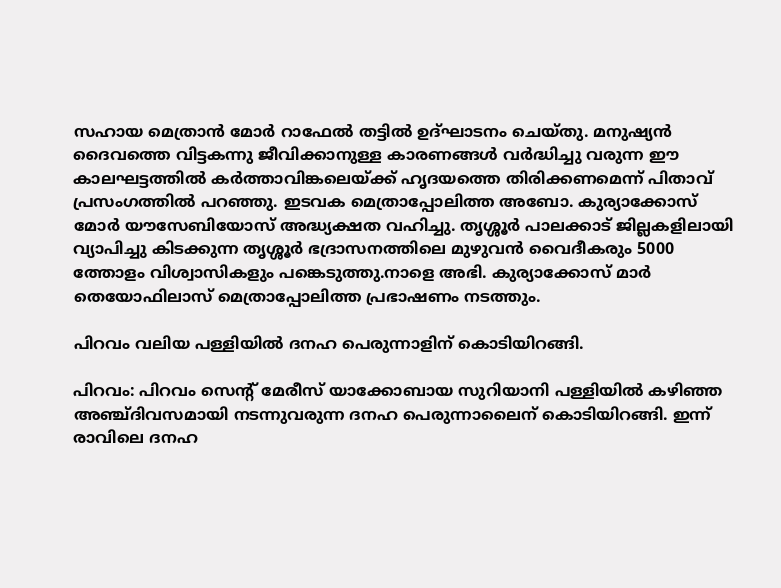സഹായ മെത്രാന്‍ മോര്‍ റാഫേല്‍ തട്ടില്‍ ഉദ്ഘാടനം ചെയ്തു. മനുഷ്യന്‍ ദൈവത്തെ വിട്ടകന്നു ജീവിക്കാനുള്ള കാരണങ്ങള്‍ വര്‍ദ്ധിച്ചു വരുന്ന ഈ കാലഘട്ടത്തില്‍ കര്‍ത്താവിങ്കലെയ്ക്ക് ഹൃദയത്തെ തിരിക്കണമെന്ന് പിതാവ് പ്രസംഗത്തില്‍ പറഞ്ഞു. ഇടവക മെത്രാപ്പോലിത്ത അബോ. കുര്യാക്കോസ് മോര്‍ യൗസേബിയോസ് അദ്ധ്യക്ഷത വഹിച്ചു. തൃശ്ശൂര്‍ പാലക്കാട് ജില്ലകളിലായി വ്യാപിച്ചു കിടക്കുന്ന തൃശ്ശൂര്‍ ഭദ്രാസനത്തിലെ മുഴുവന്‍ വൈദീകരും 5000 ത്തോളം വിശ്വാസികളും പങ്കെടുത്തു.നാളെ അഭി. കുര്യാക്കോസ് മാര്‍ തെയോഫിലാസ് മെത്രാപ്പോലിത്ത പ്രഭാഷണം നടത്തും.

പിറവം വലിയ പള്ളിയില്‍ ദനഹ പെരുന്നാളിന് കൊടിയിറങ്ങി.

പിറവം: പിറവം സെന്റ്‌ മേരീസ്‌ യാക്കോബായ സുറിയാനി പള്ളിയില്‍ കഴിഞ്ഞ അഞ്ച്ദിവസമായി നടന്നുവരുന്ന ദനഹ പെരുന്നാലൈന് കൊടിയിറങ്ങി. ഇന്ന് രാവിലെ ദനഹ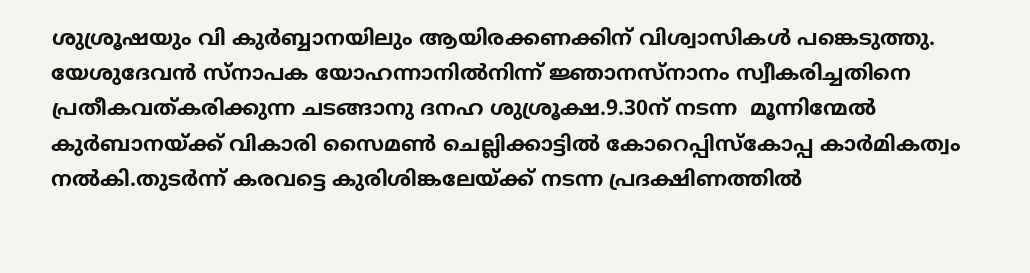ശുശ്രൂഷയും വി കുര്‍ബ്ബാനയിലും ആയിരക്കണക്കിന് വിശ്വാസികള്‍ പങ്കെടുത്തു.
യേശുദേവന്‍ സ്‌നാപക യോഹന്നാനില്‍നിന്ന് ജ്ഞാനസ്‌നാനം സ്വീകരിച്ചതിനെ പ്രതീകവത്കരിക്കുന്ന ചടങ്ങാനു ദനഹ ശുശ്രൂക്ഷ.9.30ന് നടന്ന  മൂന്നിന്മേല്‍ കുര്‍ബാനയ്ക്ക് വികാരി സൈമണ്‍ ചെല്ലിക്കാട്ടില്‍ കോറെപ്പിസ്‌കോപ്പ കാര്‍മികത്വം നല്‍കി.തുടര്‍ന്ന് കരവട്ടെ കുരിശിങ്കലേയ്ക്ക് നടന്ന പ്രദക്ഷിണത്തില്‍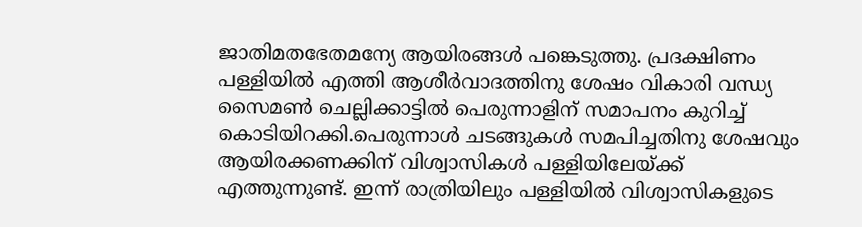ജാതിമതഭേതമന്യേ ആയിരങ്ങള്‍ പങ്കെടുത്തു. പ്രദക്ഷിണം പള്ളിയില്‍ എത്തി ആശീര്‍വാദത്തിനു ശേഷം വികാരി വന്ധ്യ സൈമണ്‍ ചെല്ലിക്കാട്ടില്‍ പെരുന്നാളിന് സമാപനം കുറിച്ച് കൊടിയിറക്കി.പെരുന്നാള്‍ ചടങ്ങുകള്‍ സമപിച്ചതിനു ശേഷവും ആയിരക്കണക്കിന് വിശ്വാസികള്‍ പള്ളിയിലേയ്ക്ക് എത്തുന്നുണ്ട്. ഇന്ന് രാത്രിയിലും പള്ളിയില്‍ വിശ്വാസികളുടെ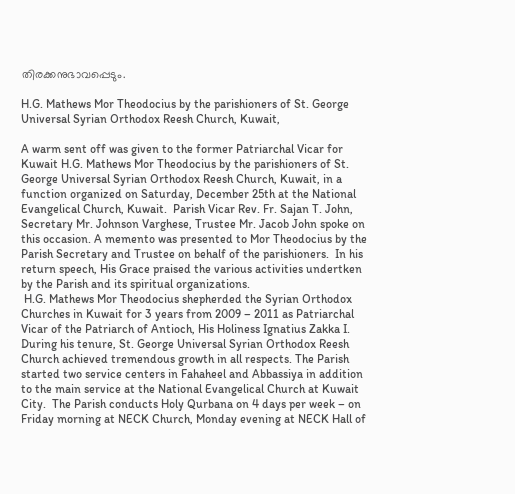തിരക്കനുഭാവപ്പെടും.

H.G. Mathews Mor Theodocius by the parishioners of St. George Universal Syrian Orthodox Reesh Church, Kuwait,

A warm sent off was given to the former Patriarchal Vicar for Kuwait H.G. Mathews Mor Theodocius by the parishioners of St. George Universal Syrian Orthodox Reesh Church, Kuwait, in a function organized on Saturday, December 25th at the National Evangelical Church, Kuwait.  Parish Vicar Rev. Fr. Sajan T. John, Secretary Mr. Johnson Varghese, Trustee Mr. Jacob John spoke on this occasion. A memento was presented to Mor Theodocius by the Parish Secretary and Trustee on behalf of the parishioners.  In his return speech, His Grace praised the various activities undertken by the Parish and its spiritual organizations.
 H.G. Mathews Mor Theodocius shepherded the Syrian Orthodox Churches in Kuwait for 3 years from 2009 – 2011 as Patriarchal Vicar of the Patriarch of Antioch, His Holiness Ignatius Zakka I. During his tenure, St. George Universal Syrian Orthodox Reesh Church achieved tremendous growth in all respects. The Parish started two service centers in Fahaheel and Abbassiya in addition to the main service at the National Evangelical Church at Kuwait City.  The Parish conducts Holy Qurbana on 4 days per week – on Friday morning at NECK Church, Monday evening at NECK Hall of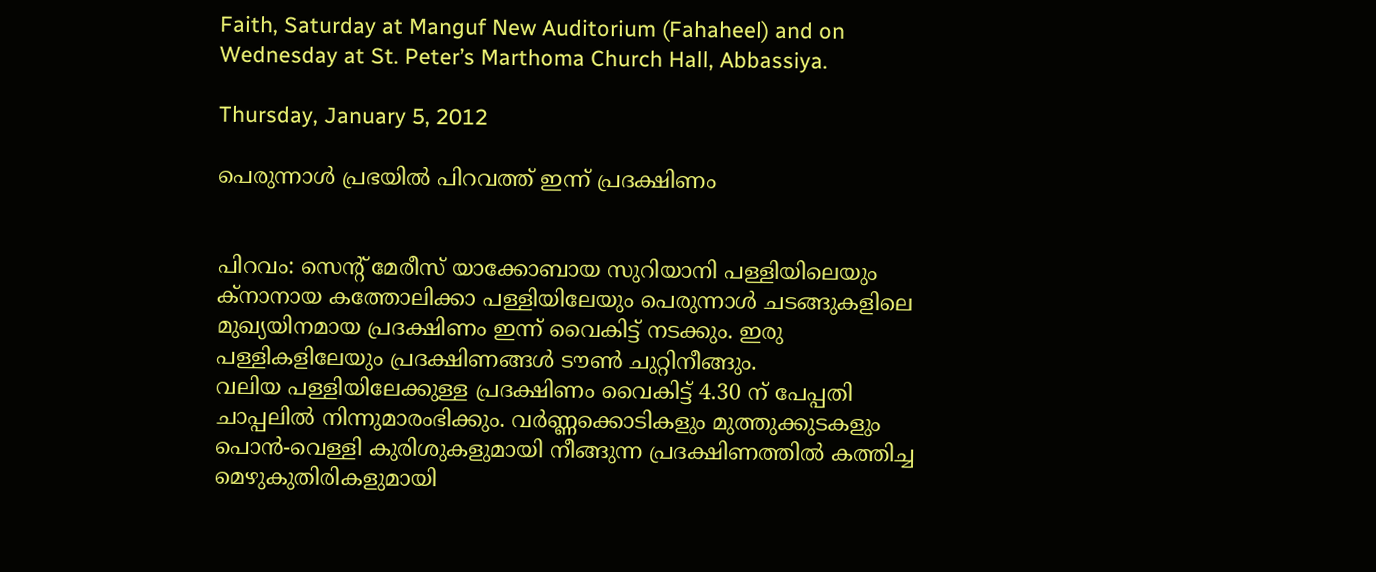Faith, Saturday at Manguf New Auditorium (Fahaheel) and on Wednesday at St. Peter’s Marthoma Church Hall, Abbassiya.

Thursday, January 5, 2012

പെരുന്നാള്‍ പ്രഭയില്‍ പിറവത്ത് ഇന്ന് പ്രദക്ഷിണം


പിറവം: സെന്റ്‌ മേരീസ്‌ യാക്കോബായ സുറിയാനി പള്ളിയിലെയും ക്‌നാനായ കത്തോലിക്കാ പള്ളിയിലേയും പെരുന്നാള്‍ ചടങ്ങുകളിലെ മുഖ്യയിനമായ പ്രദക്ഷിണം ഇന്ന് വൈകിട്ട് നടക്കും. ഇരു പള്ളികളിലേയും പ്രദക്ഷിണങ്ങള്‍ ടൗണ്‍ ചുറ്റിനീങ്ങും.
വലിയ പള്ളിയിലേക്കുള്ള പ്രദക്ഷിണം വൈകിട്ട് 4.30 ന് പേപ്പതി ചാപ്പലില്‍ നിന്നുമാരംഭിക്കും. വര്‍ണ്ണക്കൊടികളും മുത്തുക്കുടകളും പൊന്‍-വെള്ളി കുരിശുകളുമായി നീങ്ങുന്ന പ്രദക്ഷിണത്തില്‍ കത്തിച്ച മെഴുകുതിരികളുമായി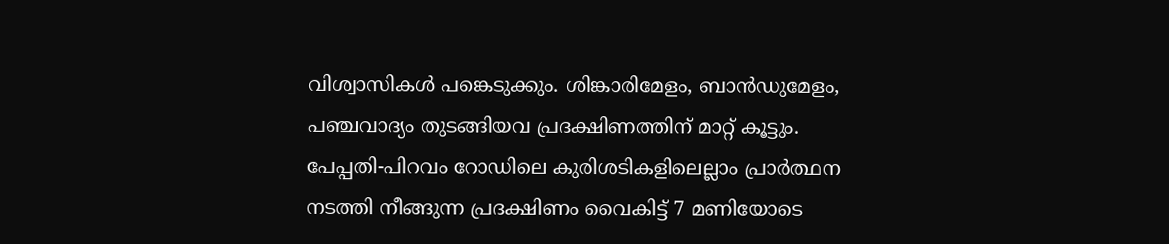വിശ്വാസികള്‍ പങ്കെടുക്കും. ശിങ്കാരിമേളം, ബാന്‍ഡുമേളം, പഞ്ചവാദ്യം തുടങ്ങിയവ പ്രദക്ഷിണത്തിന് മാറ്റ് കൂട്ടും.
പേപ്പതി-പിറവം റോഡിലെ കുരിശടികളിലെല്ലാം പ്രാര്‍ത്ഥന നടത്തി നീങ്ങുന്ന പ്രദക്ഷിണം വൈകിട്ട് 7 മണിയോടെ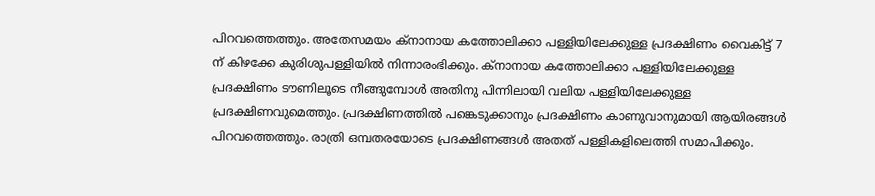പിറവത്തെത്തും. അതേസമയം ക്‌നാനായ കത്തോലിക്കാ പള്ളിയിലേക്കുള്ള പ്രദക്ഷിണം വൈകിട്ട് 7 ന് കിഴക്കേ കുരിശുപള്ളിയില്‍ നിന്നാരംഭിക്കും. ക്‌നാനായ കത്തോലിക്കാ പള്ളിയിലേക്കുള്ള പ്രദക്ഷിണം ടൗണിലൂടെ നീങ്ങുമ്പോള്‍ അതിനു പിന്നിലായി വലിയ പള്ളിയിലേക്കുള്ള പ്രദക്ഷിണവുമെത്തും. പ്രദക്ഷിണത്തില്‍ പങ്കെടുക്കാനും പ്രദക്ഷിണം കാണുവാനുമായി ആയിരങ്ങള്‍ പിറവത്തെത്തും. രാത്രി ഒമ്പതരയോടെ പ്രദക്ഷിണങ്ങള്‍ അതത് പള്ളികളിലെത്തി സമാപിക്കും.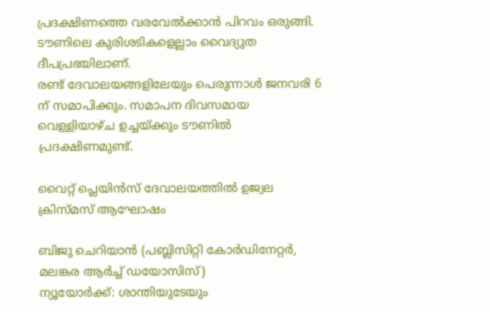പ്രദക്ഷിണത്തെ വരവേല്‍ക്കാന്‍ പിറവം ഒരുങ്ങി. ടൗണിലെ കുരിശടികളെല്ലാം വൈദ്യുത ദീപപ്രഭയിലാണ്.
രണ്ട് ദേവാലയങ്ങളിലേയും പെരുന്നാള്‍ ജനവരി 6 ന് സമാപിക്കും. സമാപന ദിവസമായ വെള്ളിയാഴ്ച ഉച്ചയ്ക്കും ടൗണില്‍ പ്രദക്ഷിണമുണ്ട്.

വൈറ്റ്‌ പ്ലെയിന്‍സ്‌ ദേവാലയത്തില്‍ ഉജ്വല ക്രിസ്‌മസ്‌ ആഘോഷം

ബിജു ചെറിയാന്‍ (പബ്ലിസിറ്റി കോര്‍ഡിനേറ്റര്‍, മലങ്കര ആര്‍ച്ച്‌ ഡയോസിസ്‌)
ന്യൂയോര്‍ക്ക്‌: ശാന്തിയുടേയും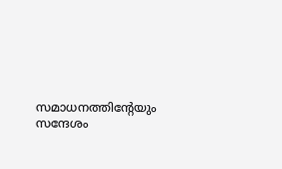സമാധനത്തിന്റേയും സന്ദേശം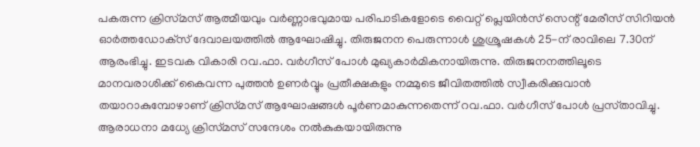പകരുന്ന ക്രിസ്‌മസ്‌ ആത്മീയവും വര്‍ണ്ണാഭവുമായ പരിപാടികളോടെ വൈറ്റ്‌ പ്ലെയിന്‍സ്‌ സെന്റ്‌ മേരീസ്‌ സിറിയന്‍ ഓര്‍ത്തഡോക്‌സ്‌ ദേവാലയത്തില്‍ ആഘോഷിച്ചു. തിരുജനന പെരുന്നാള്‍ ശുശ്രൂഷകള്‍ 25-ന്‌ രാവിലെ 7.30ന്‌ ആരംഭിച്ചു. ഇടവക വികാരി റവ.ഫാ. വര്‍ഗീസ്‌ പോള്‍ മുഖ്യകാര്‍മികനായിരുന്നു. തിരുജനനത്തിലൂടെ മാനവരാശിക്ക്‌ കൈവന്ന പുത്തന്‍ ഉണര്‍വ്വും പ്രതീക്ഷകളും നമ്മുടെ ജീവിതത്തില്‍ സ്വീകരിക്കുവാന്‍ തയാറാകുമ്പോഴാണ്‌ ക്രിസ്‌മസ്‌ ആഘോഷങ്ങള്‍ പൂര്‍ണമാകുന്നതെന്ന്‌ റവ.ഫാ. വര്‍ഗീസ്‌ പോള്‍ പ്രസ്‌താവിച്ചു. ആരാധനാ മധ്യേ ക്രിസ്‌മസ്‌ സന്ദേശം നല്‍കുകയായിരുന്നു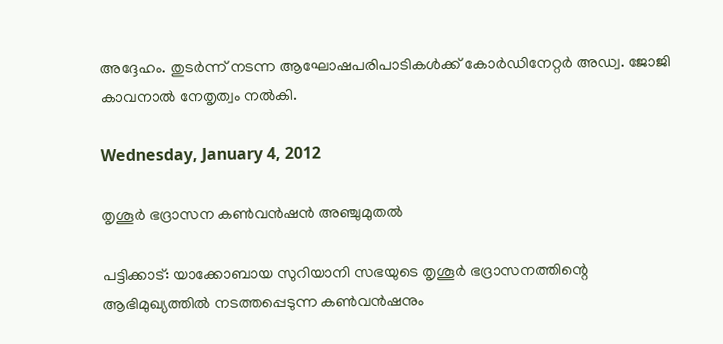അദ്ദേഹം. തുടര്‍ന്ന്‌ നടന്ന ആഘോഷപരിപാടികള്‍ക്ക്‌ കോര്‍ഡിനേറ്റര്‍ അഡ്വ. ജോജി കാവനാല്‍ നേതൃത്വം നല്‍കി.

Wednesday, January 4, 2012

തൃശൂര്‍ ഭദ്രാസന കണ്‍വന്‍ഷന്‍ അഞ്ചുമുതല്‍

പട്ടിക്കാട്‌: യാക്കോബായ സുറിയാനി സഭയുടെ തൃശൂര്‍ ഭദ്രാസനത്തിന്റെ ആഭിമുഖ്യത്തില്‍ നടത്തപ്പെടുന്ന കണ്‍വന്‍ഷനും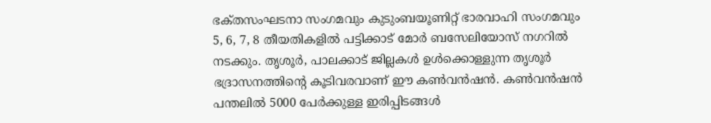ഭക്‌തസംഘടനാ സംഗമവും കുടുംബയൂണിറ്റ്‌ ഭാരവാഹി സംഗമവും 5, 6, 7, 8 തീയതികളില്‍ പട്ടിക്കാട്‌ മോര്‍ ബസേലിയോസ്‌ നഗറില്‍ നടക്കും. തൃശൂര്‍, പാലക്കാട്‌ ജില്ലകള്‍ ഉള്‍ക്കൊള്ളുന്ന തൃശൂര്‍ ഭദ്രാസനത്തിന്റെ കൂടിവരവാണ്‌ ഈ കണ്‍വന്‍ഷന്‍. കണ്‍വന്‍ഷന്‍ പന്തലില്‍ 5000 പേര്‍ക്കുള്ള ഇരിപ്പിടങ്ങള്‍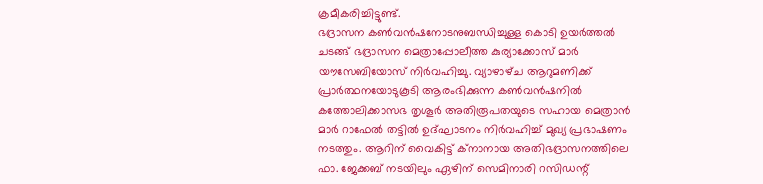ക്രമീകരിച്ചിട്ടുണ്ട്‌.
ഭദ്രാസന കണ്‍വന്‍ഷനോടനുബന്ധിച്ചുള്ള കൊടി ഉയര്‍ത്തല്‍ ചടങ്ങ്‌ ഭദ്രാസന മെത്രാപ്പോലീത്ത കുര്യാക്കോസ്‌ മാര്‍ യൗസേബിയോസ്‌ നിര്‍വഹിച്ചു. വ്യാഴാഴ്‌ച ആറുമണിക്ക്‌ പ്രാര്‍ത്ഥനയോടുകൂടി ആരംഭിക്കുന്ന കണ്‍വന്‍ഷനില്‍ കത്തോലിക്കാസഭ തൃശൂര്‍ അതിരൂപതയുടെ സഹായ മെത്രാന്‍ മാര്‍ റാഫേല്‍ തട്ടില്‍ ഉദ്‌ഘാടനം നിര്‍വഹിച്ച്‌ മുഖ്യ പ്രഭാഷണം നടത്തും. ആറിന്‌ വൈകിട്ട്‌ ക്‌നാനായ അതിഭദ്രാസനത്തിലെ ഫാ. ജേക്കബ്‌ നടയിലും ഏഴിന്‌ സെമിനാരി റസിഡന്റ്‌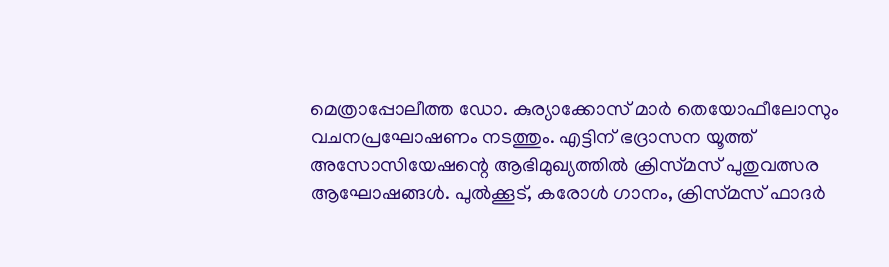മെത്രാപ്പോലീത്ത ഡോ. കുര്യാക്കോസ്‌ മാര്‍ തെയോഫീലോസും വചനപ്രഘോഷണം നടത്തും. എട്ടിന്‌ ഭദ്രാസന യൂത്ത്‌ അസോസിയേഷന്റെ ആഭിമുഖ്യത്തില്‍ ക്രിസ്‌മസ്‌ പുതുവത്സര ആഘോഷങ്ങള്‍. പുല്‍ക്കൂട്‌, കരോള്‍ ഗാനം, ക്രിസ്‌മസ്‌ ഫാദര്‍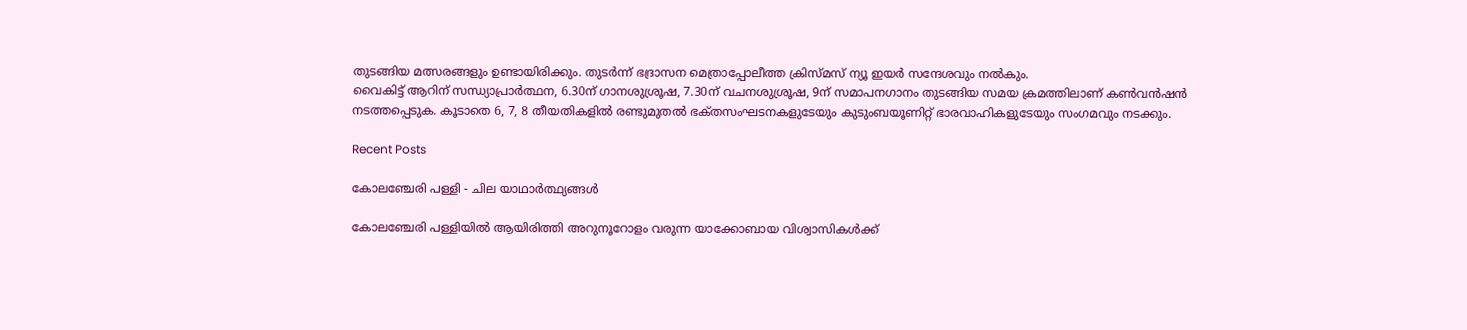തുടങ്ങിയ മത്സരങ്ങളും ഉണ്ടായിരിക്കും. തുടര്‍ന്ന്‌ ഭദ്രാസന മെത്രാപ്പോലീത്ത ക്രിസ്‌മസ്‌ ന്യൂ ഇയര്‍ സന്ദേശവും നല്‍കും.
വൈകിട്ട്‌ ആറിന്‌ സന്ധ്യാപ്രാര്‍ത്ഥന, 6.30ന്‌ ഗാനശുശ്രൂഷ, 7.30ന്‌ വചനശുശ്രൂഷ, 9ന്‌ സമാപനഗാനം തുടങ്ങിയ സമയ ക്രമത്തിലാണ്‌ കണ്‍വന്‍ഷന്‍ നടത്തപ്പെടുക. കൂടാതെ 6, 7, 8 തീയതികളില്‍ രണ്ടുമുതല്‍ ഭക്‌തസംഘടനകളുടേയും കുടുംബയൂണിറ്റ്‌ ഭാരവാഹികളുടേയും സംഗമവും നടക്കും.

Recent Posts

കോലഞ്ചേരി പള്ളി - ചില യാഥാര്‍ത്ഥ്യങ്ങള്‍

കോലഞ്ചേരി പള്ളിയില്‍ ആയിരിത്തി അറുനൂറോളം വരുന്ന യാക്കോബായ വിശ്വാസികള്‍ക്ക്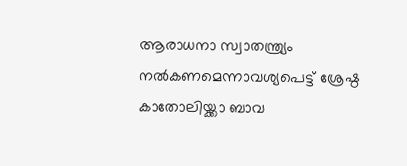ആരാധനാ സ്വാതന്ത്ര്യം നല്‍കണമെന്നാവശ്യപെട്ട് ശ്രേഷ്ഠ കാതോലിയ്ക്കാ ബാവ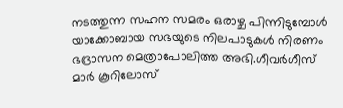നടത്തുന്ന സഹന സമരം ഒരാഴ്ച പിന്നിടുമ്പോള്‍ യാക്കോബായ സഭയുടെ നിലപാടുകള്‍ നിരണം ഭദ്രാസന മെത്രാപോലിത്ത അഭി.ഗീവര്‍ഗീസ് മാര്‍ കൂറിലോസ്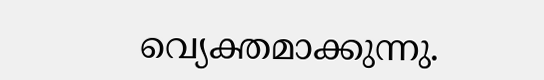വ്യെക്തമാക്കുന്നു.